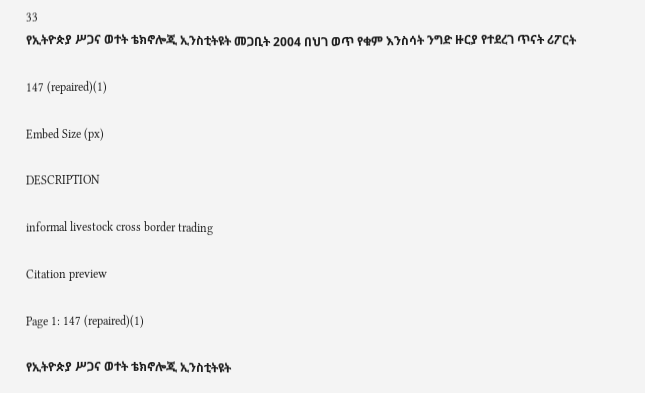33
የኢትዮጵያ ሥጋና ወተት ቴክኖሎጂ ኢንስቲትዩት መጋቢት 2004 በህገ ወጥ የቁም እንስሳት ንግድ ዙርያ የተደረገ ጥናት ሪፖርት

147 (repaired)(1)

Embed Size (px)

DESCRIPTION

informal livestock cross border trading

Citation preview

Page 1: 147 (repaired)(1)

የኢትዮጵያ ሥጋና ወተት ቴክኖሎጂ ኢንስቲትዩት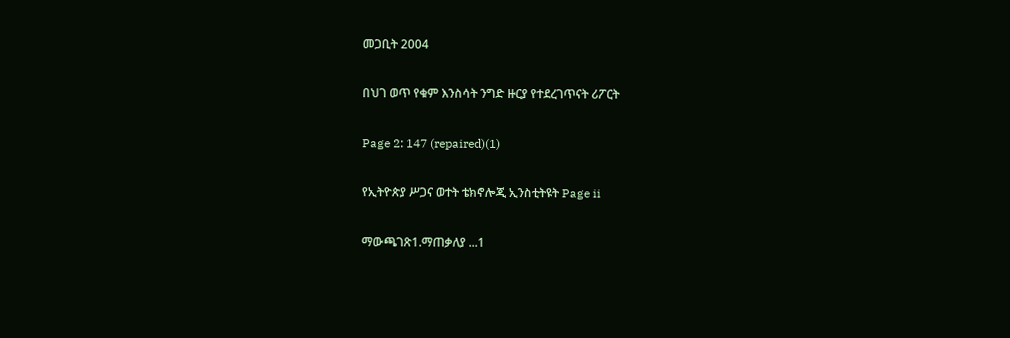መጋቢት 2004

በህገ ወጥ የቁም እንስሳት ንግድ ዙርያ የተደረገጥናት ሪፖርት

Page 2: 147 (repaired)(1)

የኢትዮጵያ ሥጋና ወተት ቴክኖሎጂ ኢንስቲትዩት Page ii

ማውጫገጽ1.ማጠቃለያ ...1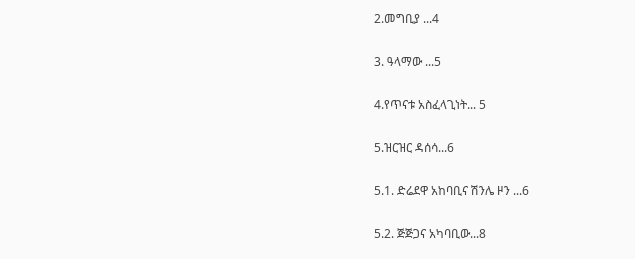2.መግቢያ ...4

3. ዓላማው ...5

4.የጥናቱ አስፈላጊነት... 5

5.ዝርዝር ዳሰሳ...6

5.1. ድሬደዋ አከባቢና ሽንሌ ዞን ...6

5.2. ጅጅጋና አካባቢው...8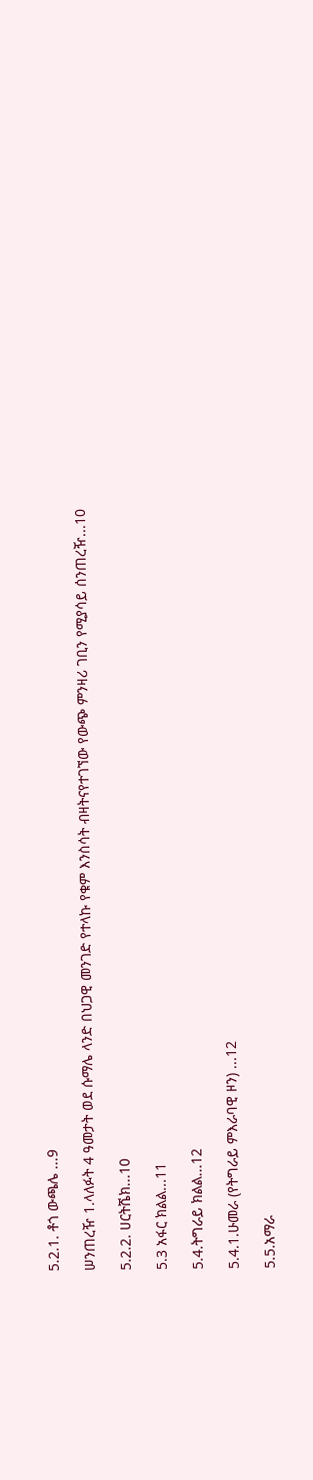5.2.1. ቶጎ ውጫሌ ...9

ሠንጠረዥ 1.ላለፉት 4 ዓመታት ወደ ሱማሌ ላንድ በህጋዊ መንገድ የተላኩ የቁም እንስሳት ብዛትናየተገኘው የውጭ ምንዛሪ ገቢን የሚያሳይ ሰንጠረዥ...10

5.2.2. ሀርትሼክ...10

5.3 አፋር ክልል...11

5.4.ትግራይ ክልል...12

5.4.1.ሁመራ (የትግራይ ምእራባዊ ዞን) ...12

5.5.አማራ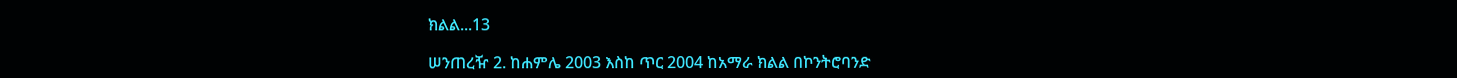ክልል...13

ሠንጠረዥ 2. ከሐምሌ 2003 እስከ ጥር 2004 ከአማራ ክልል በኮንትሮባንድ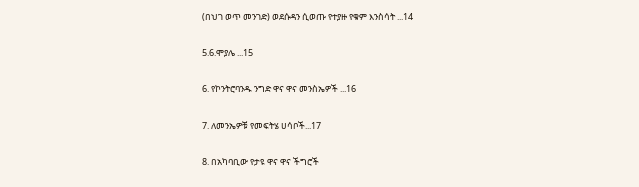(በህገ ወጥ መንገድ) ወደሱዳን ሲወጡ የተያዙ የቁም እንስሳት ...14

5.6.ሞያሌ ...15

6. የኮንትሮባንዱ ንግድ ዋና ዋና መንስኤዎች ...16

7. ለመንኤዎቹ የመፍትሄ ሀሳቦች...17

8. በአካባቢው የታዩ ዋና ዋና ችግሮች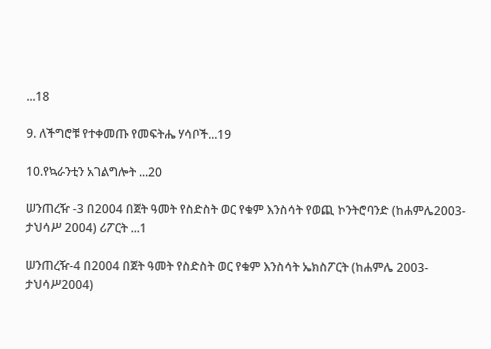...18

9. ለችግሮቹ የተቀመጡ የመፍትሔ ሃሳቦች...19

10.የኳራንቲን አገልግሎት ...20

ሠንጠረዥ -3 በ2004 በጀት ዓመት የስድስት ወር የቁም እንስሳት የወጪ ኮንትሮባንድ (ከሐምሌ2003-ታህሳሥ 2004) ሪፖርት ...1

ሠንጠረዥ-4 በ2004 በጀት ዓመት የስድስት ወር የቁም እንስሳት ኤክስፖርት (ከሐምሌ 2003-ታህሳሥ2004)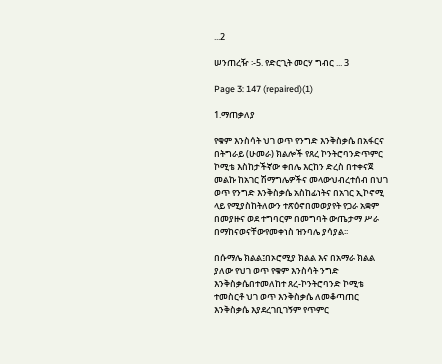...2

ሠንጠረዥ ፡-5. የድርጊት መርሃ ግብር ... 3

Page 3: 147 (repaired)(1)

1.ማጠቃለያ

የቁም እንስሳት ህገ ወጥ የንግድ እንቅስቃሴ በአፋርና በትግራይ (ሁመራ) ክልሎች የጸረ ኮንትሮባንድጥምር ኮሚቴ እስከታችኛው ቀበሌ እርከን ድረስ በተቀናጀ መልኩ ከአገር ሽማግሌዎችና መላውህብረተሰብ በህገ ወጥ የንግድ እንቅስቃሴ አስከፊነትና በአገር ኢኮኖሚ ላይ የሚያስከትለውን ተጽዕኖበመወያየት የጋራ አቋም በመያዙና ወደ ተግባርም በመግባት ውጤታማ ሥራ በማከናወናቸውየመቀነስ ዝንባሌ ያሳያል፡፡

በሱማሌ ክልል፤በኦሮሚያ ክልል እና በአማራ ክልል ያለው የህገ ወጥ የቁም እንስሳት ንግድ እንቅስቃሴበተመለከተ ጸረ-ኮንትሮባንድ ኮሚቴ ተመስርቶ ህገ ወጥ እንቅስቃሴ ለመቆጣጠር እንቅስቃሴ እያደረገቢገኝም የጥምር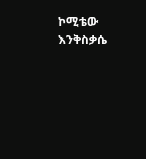ኮሚቴው እንቅስቃሴ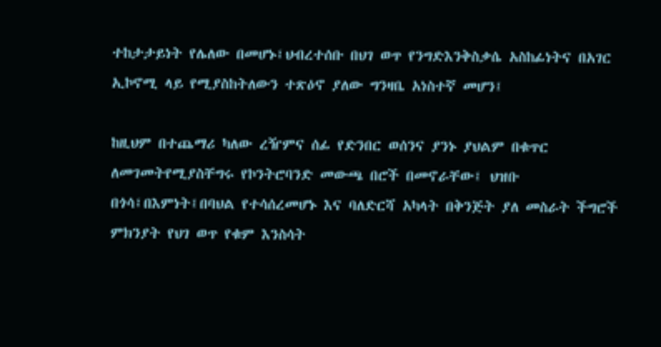ተከታታይነት የሌለው በመሆኑ፤ህብረተሰቡ በህገ ወጥ የንግድእንቅስቃሴ አስከፊነትና በአገር ኢኮኖሚ ላይ የሚያስከትለውን ተጽዕኖ ያለው ግንዛቤ አነስተኛ መሆን፤

ከዚህም በተጨማሪ ካለው ረዥምና ሰፊ የድንበር ወሰንና ያንኑ ያህልም በቁጥር ለመገመትየሚያስቸግሩ የኮንትሮባንድ መውጫ በሮች በመኖራቸው፤ ህዝቡ በጎሳ፤በእምነት፤በባህል የተሳሰረመሆኑ እና ባለድርሻ አካላት በቅንጅት ያለ መስራት ችግሮች ምክንያት የህገ ወጥ የቁም እንስሳት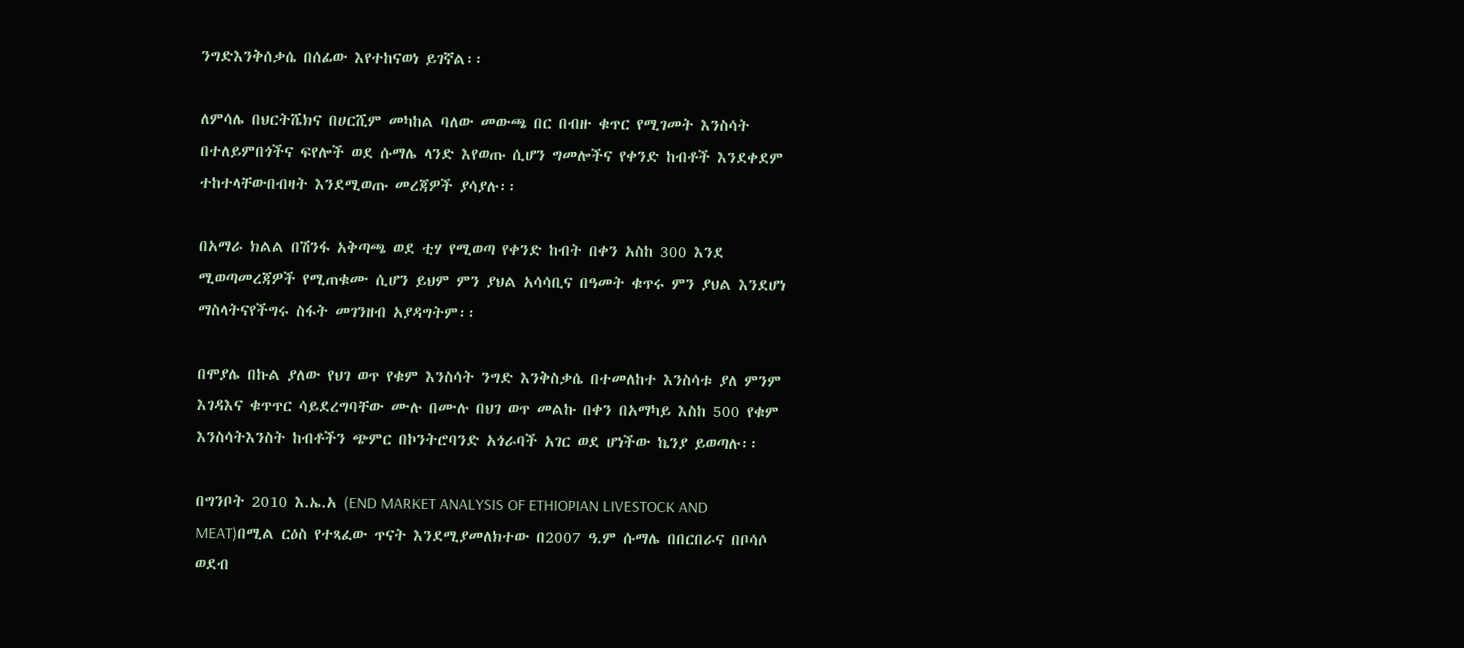ንግድእንቅሰቃሴ በሰፊው እየተከናወነ ይገኛል፡፡

ለምሳሌ በህርትሼክና በሀርሺም መካከል ባለው መውጫ በር በብዙ ቁጥር የሚገመት እንስሳት በተለይምበጎችና ፍየሎች ወደ ሱማሌ ላንድ እየወጡ ሲሆን ግመሎችና የቀንድ ከብቶች እንደቀደም ተከተላቸውበብዛት እንደሚወጡ መረጃዎች ያሳያሉ፡፡

በአማራ ክልል በሽንፋ አቅጣጫ ወደ ቲሃ የሚወጣ የቀንድ ከብት በቀን አስከ 300 እንደ ሚወጣመረጃዎች የሚጠቁሙ ሲሆን ይህም ምን ያህል አሳሳቢና በዓመት ቁጥሩ ምን ያህል እንደሆነ ማስላትናየችግሩ ስፋት መገንዘብ አያዳግትም፡፡

በሞያሌ በኩል ያለው የህገ ወጥ የቁም እንስሳት ንግድ እንቅስቃሴ በተመለከተ እንስሳቱ ያለ ምንም እገዳእና ቁጥጥር ሳይደረግባቸው ሙሉ በሙሉ በህገ ወጥ መልኩ በቀን በአማካይ እስከ 500 የቁም እንስሳትእንስት ከብቶችን ጭምር በኮንትሮባንድ አጎራባች አገር ወደ ሆነችው ኬንያ ይወጣሉ፡፡

በግንቦት 2010 እ.ኤ.አ (END MARKET ANALYSIS OF ETHIOPIAN LIVESTOCK AND MEAT)በሚል ርዕስ የተጻፈው ጥናት እንደሚያመለክተው በ2007 ዓ.ም ሱማሌ በበርበራና በቦሳሶ ወደብ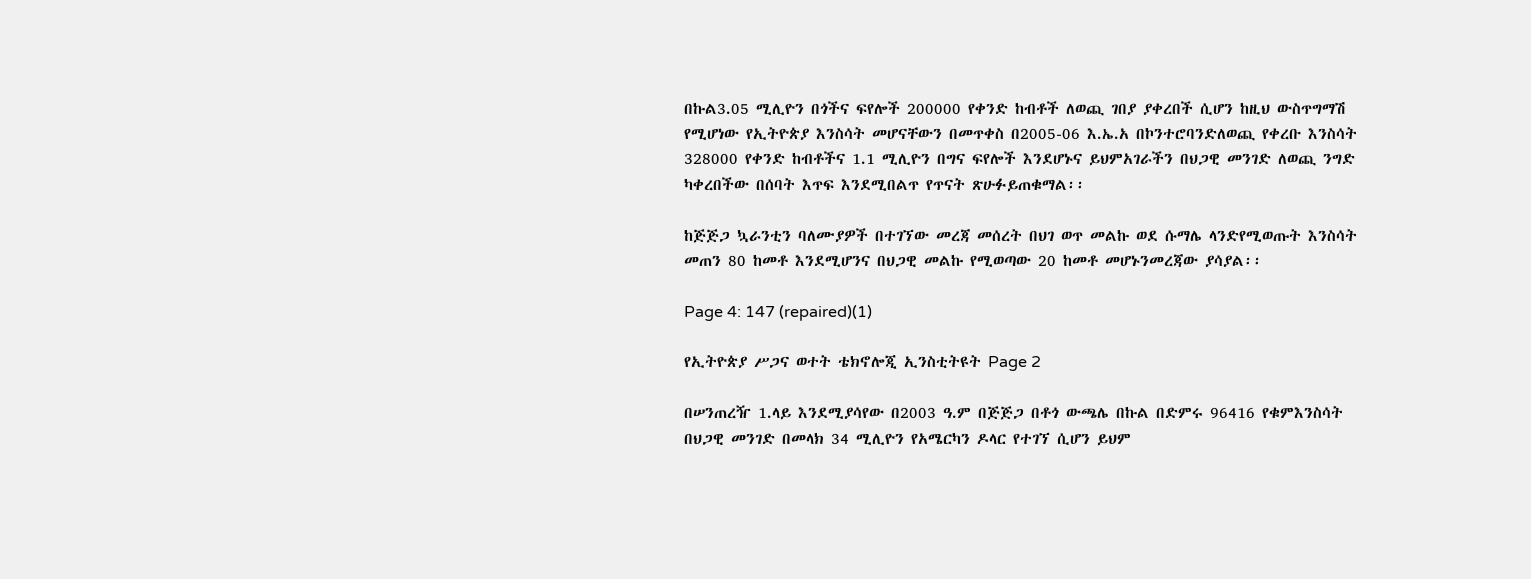በኩል3.05 ሚሊዮን በጎችና ፍየሎች 200000 የቀንድ ከብቶች ለወጪ ገበያ ያቀረበች ሲሆን ከዚህ ውስጥግማሽ የሚሆነው የኢትዮጵያ እንስሳት መሆናቸውን በመጥቀስ በ2005-06 እ.ኤ.አ በኮንተሮባንድለወጪ የቀረቡ እንስሳት 328000 የቀንድ ከብቶችና 1.1 ሚሊዮን በግና ፍየሎች እንደሆኑና ይህምአገራችን በህጋዊ መንገድ ለወጪ ንግድ ካቀረበችው በሰባት እጥፍ እንደሚበልጥ የጥናት ጽሁፉይጠቁማል፡፡

ከጅጅጋ ኳራንቲን ባለሙያዎች በተገኘው መረጃ መሰረት በህገ ወጥ መልኩ ወደ ሱማሌ ላንድየሚወጡት እንስሳት መጠን 80 ከመቶ እንደሚሆንና በህጋዊ መልኩ የሚወጣው 20 ከመቶ መሆኑንመረጃው ያሳያል፡፡

Page 4: 147 (repaired)(1)

የኢትዮጵያ ሥጋና ወተት ቴክኖሎጂ ኢንስቲትዩት Page 2

በሠንጠረዥ 1.ላይ እንደሚያሳየው በ2003 ዓ.ም በጅጅጋ በቶጎ ውጫሌ በኩል በድምሩ 96416 የቁምእንስሳት በህጋዊ መንገድ በመላክ 34 ሚሊዮን የአሜርካን ዶላር የተገኘ ሲሆን ይህም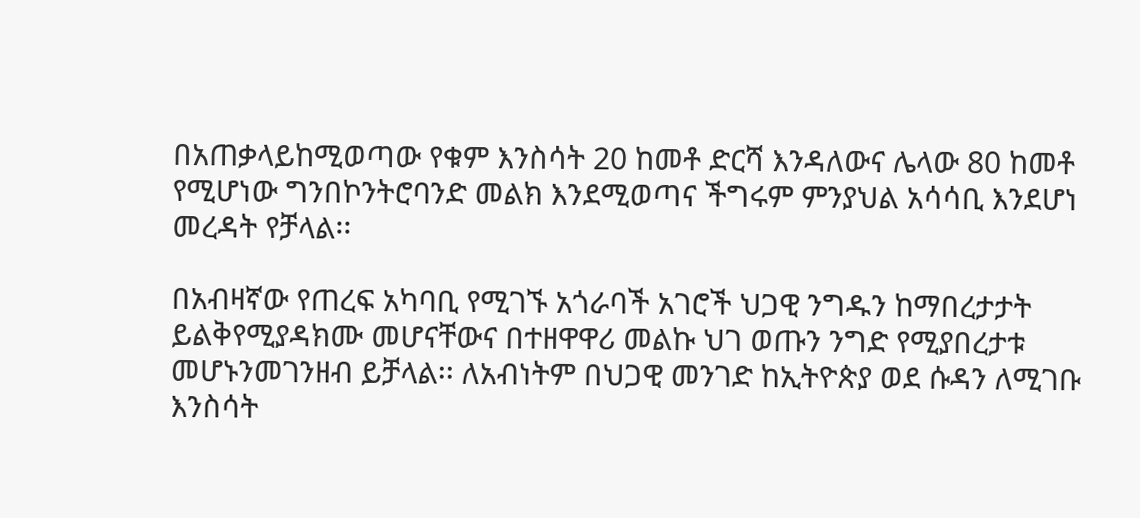በአጠቃላይከሚወጣው የቁም እንስሳት 20 ከመቶ ድርሻ እንዳለውና ሌላው 80 ከመቶ የሚሆነው ግንበኮንትሮባንድ መልክ እንደሚወጣና ችግሩም ምንያህል አሳሳቢ እንደሆነ መረዳት የቻላል፡፡

በአብዛኛው የጠረፍ አካባቢ የሚገኙ አጎራባች አገሮች ህጋዊ ንግዱን ከማበረታታት ይልቅየሚያዳክሙ መሆናቸውና በተዘዋዋሪ መልኩ ህገ ወጡን ንግድ የሚያበረታቱ መሆኑንመገንዘብ ይቻላል፡፡ ለአብነትም በህጋዊ መንገድ ከኢትዮጵያ ወደ ሱዳን ለሚገቡ እንስሳት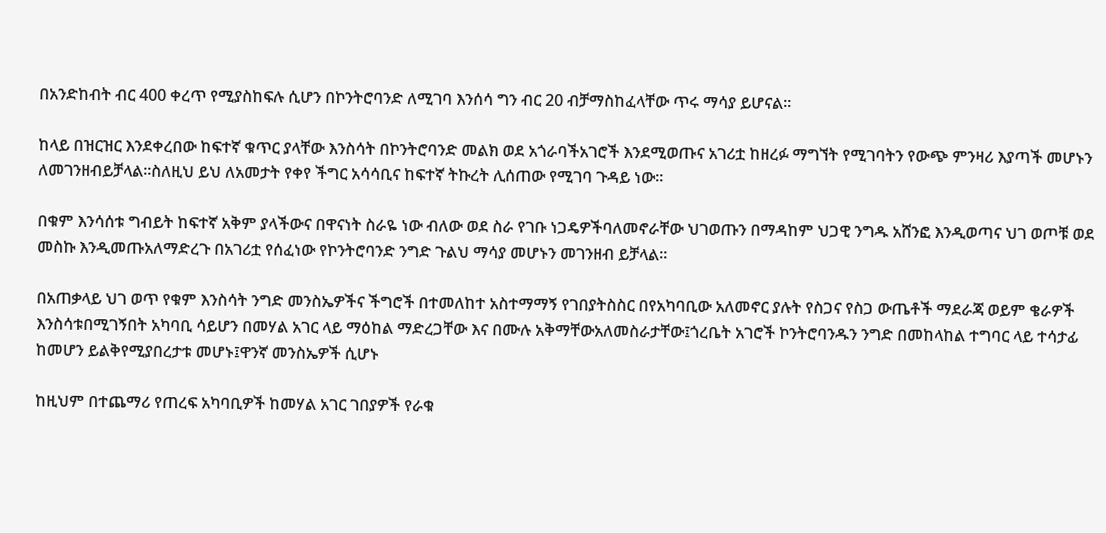በአንድከብት ብር 400 ቀረጥ የሚያስከፍሉ ሲሆን በኮንትሮባንድ ለሚገባ እንሰሳ ግን ብር 20 ብቻማስከፈላቸው ጥሩ ማሳያ ይሆናል፡፡

ከላይ በዝርዝር እንደቀረበው ከፍተኛ ቁጥር ያላቸው እንስሳት በኮንትሮባንድ መልክ ወደ አጎራባችአገሮች እንደሚወጡና አገሪቷ ከዘረፉ ማግኘት የሚገባትን የውጭ ምንዛሪ እያጣች መሆኑን ለመገንዘብይቻላል፡፡ስለዚህ ይህ ለአመታት የቀየ ችግር አሳሳቢና ከፍተኛ ትኩረት ሊሰጠው የሚገባ ጉዳይ ነው፡፡

በቁም እንሳሰቱ ግብይት ከፍተኛ አቅም ያላችውና በዋናነት ስራዬ ነው ብለው ወደ ስራ የገቡ ነጋዴዎችባለመኖራቸው ህገወጡን በማዳከም ህጋዊ ንግዱ አሸንፎ እንዲወጣና ህገ ወጦቹ ወደ መስኩ እንዲመጡአለማድረጉ በአገሪቷ የሰፈነው የኮንትሮባንድ ንግድ ጉልህ ማሳያ መሆኑን መገንዘብ ይቻላል፡፡

በአጠቃላይ ህገ ወጥ የቁም እንስሳት ንግድ መንስኤዎችና ችግሮች በተመለከተ አስተማማኝ የገበያትስስር በየአካባቢው አለመኖር ያሉት የስጋና የስጋ ውጤቶች ማደራጃ ወይም ቄራዎች እንስሳቱበሚገኝበት አካባቢ ሳይሆን በመሃል አገር ላይ ማዕከል ማድረጋቸው እና በሙሉ አቅማቸውአለመስራታቸው፤ጎረቤት አገሮች ኮንትሮባንዱን ንግድ በመከላከል ተግባር ላይ ተሳታፊ ከመሆን ይልቅየሚያበረታቱ መሆኑ፤ዋንኛ መንስኤዎች ሲሆኑ

ከዚህም በተጨማሪ የጠረፍ አካባቢዎች ከመሃል አገር ገበያዎች የራቁ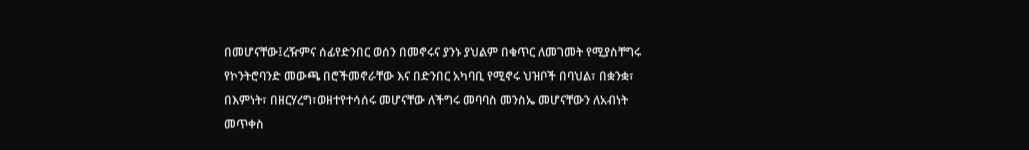በመሆናቸው፤ረዥምና ሰፊየድንበር ወሰን በመኖሩና ያንኑ ያህልም በቁጥር ለመገመት የሚያስቸግሩ የኮንትሮባንድ መውጫ በሮችመኖራቸው እና በድንበር አካባቢ የሚኖሩ ህዝቦች በባህል፣ በቋንቋ፣ በእምነት፣ በዘርሃረግ፣ወዘተየተሳሰሩ መሆናቸው ለችግሩ መባባስ መንስኤ መሆናቸውን ለአብነት መጥቀስ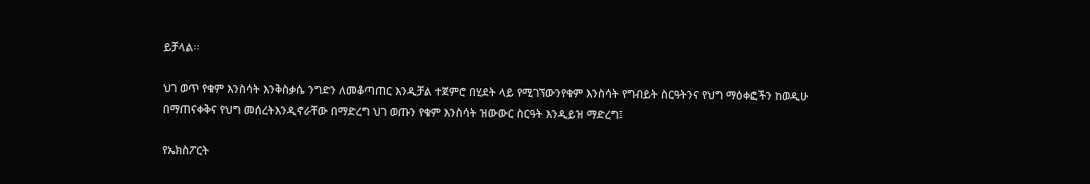ይቻላል፡፡

ህገ ወጥ የቁም እንስሳት እንቅስቃሴ ንግድን ለመቆጣጠር እንዲቻል ተጀምሮ በሂደት ላይ የሚገኘውንየቁም እንስሳት የግብይት ስርዓትንና የህግ ማዕቀፎችን ከወዲሁ በማጠናቀቅና የህግ መሰረትእንዲኖራቸው በማድረግ ህገ ወጡን የቁም እንስሳት ዝውውር ስርዓት እንዲይዝ ማድረግ፤

የኤክስፖርት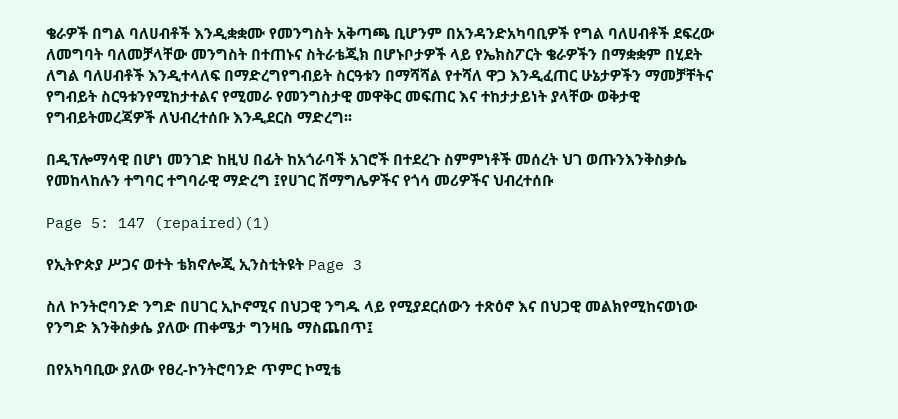ቄራዎች በግል ባለሀብቶች እንዲቋቋሙ የመንግስት አቅጣጫ ቢሆንም በአንዳንድአካባቢዎች የግል ባለሀብቶች ደፍረው ለመግባት ባለመቻላቸው መንግስት በተጠኑና ስትራቴጂክ በሆኑቦታዎች ላይ የኤክስፖርት ቄራዎችን በማቋቋም በሂደት ለግል ባለሀብቶች እንዲተላለፍ በማድረግየግብይት ስርዓቱን በማሻሻል የተሻለ ዋጋ እንዲፈጠር ሁኔታዎችን ማመቻቸትና የግብይት ስርዓቱንየሚከታተልና የሚመራ የመንግስታዊ መዋቅር መፍጠር እና ተከታታይነት ያላቸው ወቅታዊ የግብይትመረጃዎች ለህብረተሰቡ እንዲደርስ ማድረግ፡፡

በዲፕሎማሳዊ በሆነ መንገድ ከዚህ በፊት ከአጎራባች አገሮች በተደረጉ ስምምነቶች መሰረት ህገ ወጡንእንቅስቃሴ የመከላከሉን ተግባር ተግባራዊ ማድረግ ፤የሀገር ሽማግሌዎችና የጎሳ መሪዎችና ህብረተሰቡ

Page 5: 147 (repaired)(1)

የኢትዮጵያ ሥጋና ወተት ቴክኖሎጂ ኢንስቲትዩት Page 3

ስለ ኮንትሮባንድ ንግድ በሀገር ኢኮኖሚና በህጋዊ ንግዱ ላይ የሚያደርሰውን ተጽዕኖ እና በህጋዊ መልክየሚከናወነው የንግድ እንቅስቃሴ ያለው ጠቀሜታ ግንዛቤ ማስጨበጥ፤

በየአካባቢው ያለው የፀረ-ኮንትሮባንድ ጥምር ኮሚቴ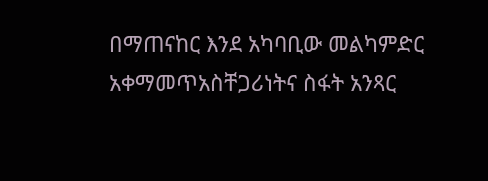በማጠናከር እንደ አካባቢው መልካምድር አቀማመጥአስቸጋሪነትና ስፋት አንጻር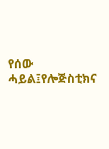የሰው ሓይል፤የሎጅስቲክና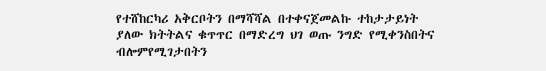የተሸከርካሪ አቅርቦትን በማሻሻል በተቀናጀመልኩ ተከታታይነት ያለው ክትትልና ቁጥጥር በማድረግ ህገ ወጡ ንግድ የሚቀንስበትና ብሎምየሚገታበትን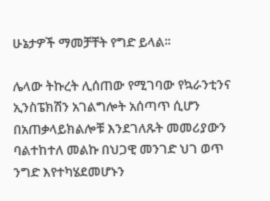ሁኔታዎች ማመቻቸት የግድ ይላል፡፡

ሌላው ትኩረት ሊሰጠው የሚገባው የኳራንቲንና ኢንስፔክሽን አገልግሎት አሰጣጥ ሲሆን በአጠቃላይክልሎቹ እንደገለጹት መመሪያውን ባልተከተለ መልኩ በህጋዊ መንገድ ህገ ወጥ ንግድ እየተካሄደመሆኑን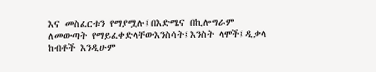እና መስፈርቱን የማያሟሉ፤በእድሜና በኪሎግራም ለመውጣት የማይፈቀድላቸውእንስሳት፤እንስት ላሞች፤ዲቃላ ከብቶች እንዲሁም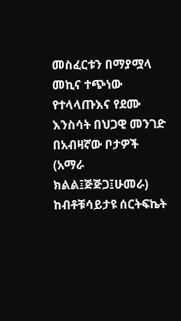መስፈርቱን በማያሟላ መኪና ተጭነው የተላላጡእና የደሙ እንስሳት በህጋዊ መንገድ በአብዛኛው ቦታዎች (አማራ ክልል፤ጅጅጋ፤ሁመራ) ከብቶቹሳይታዩ ሰርትፍኬት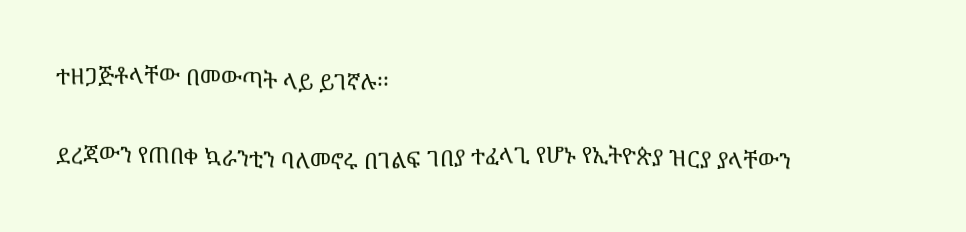ተዘጋጅቶላቸው በመውጣት ላይ ይገኛሉ፡፡

ደረጃውን የጠበቀ ኳራንቲን ባለመኖሩ በገልፍ ገበያ ተፈላጊ የሆኑ የኢትዮጵያ ዝርያ ያላቸውን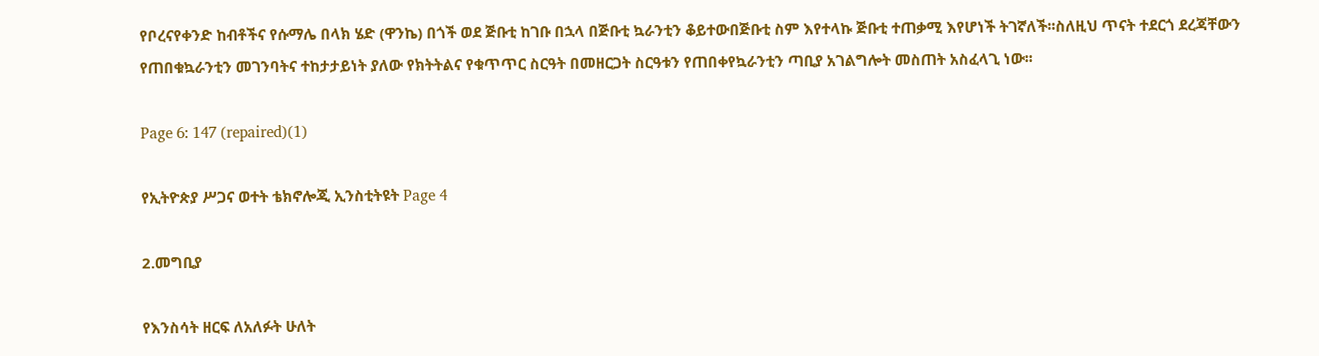የቦረናየቀንድ ከብቶችና የሱማሌ በላክ ሄድ (ዋንኬ) በጎች ወደ ጅቡቲ ከገቡ በኋላ በጅቡቲ ኳራንቲን ቆይተውበጅቡቲ ስም እየተላኩ ጅቡቲ ተጠቃሚ እየሆነች ትገኛለች፡፡ስለዚህ ጥናት ተደርጎ ደረጃቸውን የጠበቁኳራንቲን መገንባትና ተከታታይነት ያለው የክትትልና የቁጥጥር ስርዓት በመዘርጋት ስርዓቱን የጠበቀየኳራንቲን ጣቢያ አገልግሎት መስጠት አስፈላጊ ነው፡፡

Page 6: 147 (repaired)(1)

የኢትዮጵያ ሥጋና ወተት ቴክኖሎጂ ኢንስቲትዩት Page 4

2.መግቢያ

የእንስሳት ዘርፍ ለአለፉት ሁለት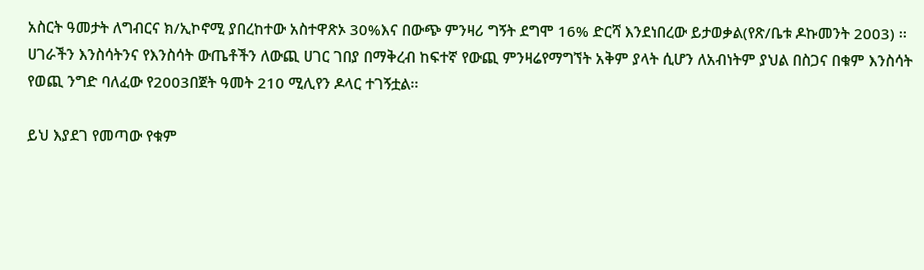አስርት ዓመታት ለግብርና ክ/ኢኮኖሚ ያበረከተው አስተዋጽኦ 30%እና በውጭ ምንዛሪ ግኝት ደግሞ 16% ድርሻ እንደነበረው ይታወቃል(የጽ/ቤቱ ዶኩመንት 2003) ፡፡ሀገራችን እንስሳትንና የእንስሳት ውጤቶችን ለውጪ ሀገር ገበያ በማቅረብ ከፍተኛ የውጪ ምንዛሬየማግኘት አቅም ያላት ሲሆን ለአብነትም ያህል በስጋና በቁም እንስሳት የወጪ ንግድ ባለፈው የ2003በጀት ዓመት 210 ሚሊየን ዶላር ተገኝቷል፡፡

ይህ እያደገ የመጣው የቁም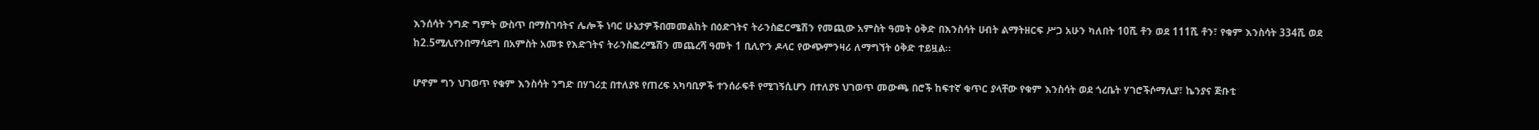እንሰሳት ንግድ ግምት ውስጥ በማስገባትና ሌሎች ነባር ሁኔታዎችበመመልከት በዕድገትና ትራንስፎርሜሽን የመጪው አምስት ዓመት ዕቅድ በእንስሳት ሀብት ልማትዘርፍ ሥጋ አሁን ካለበት 10ሺ ቶን ወደ 111ሺ ቶን፣ የቁም እንስሳት 334ሺ ወደ ከ2.5ሚሊየንበማሳደግ በአምስት አመቱ የእድገትና ትራንስፎረሜሽን መጨረሻ ዓመት 1 ቢሊዮን ዶላር የውጭምንዛሪ ለማግኘት ዕቅድ ተይዟል፡፡

ሆኖም ግን ህገወጥ የቁም እንስሳት ንግድ በሃገሪቷ በተለያዩ የጠረፍ አካባቢዎች ተንሰራፍቶ የሚገኝሲሆን በተለያዩ ህገወጥ መውጫ በሮች ከፍተኛ ቁጥር ያላቸው የቁም እንስሳት ወደ ጎረቤት ሃገሮችሶማሊያ፣ ኬንያና ጅቡቲ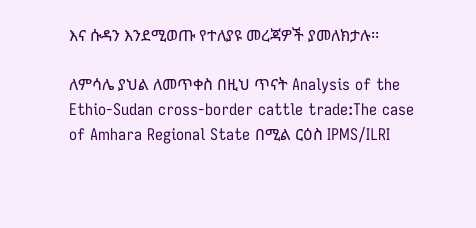እና ሱዳን እንደሚወጡ የተለያዩ መረጃዎች ያመለክታሉ፡፡

ለምሳሌ ያህል ለመጥቀስ በዚህ ጥናት Analysis of the Ethio-Sudan cross-border cattle trade:The case of Amhara Regional State በሚል ርዕስ IPMS/ILRI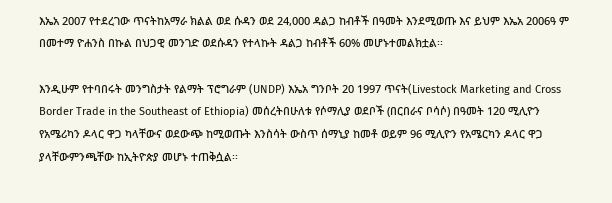እኤአ 2007 የተደረገው ጥናትከአማራ ክልል ወደ ሱዳን ወደ 24,000 ዳልጋ ከብቶች በዓመት እንደሚወጡ እና ይህም እኤአ 2006ዓ ም በመተማ ዮሐንስ በኩል በህጋዊ መንገድ ወደሱዳን የተላኩት ዳልጋ ከብቶች 60% መሆኑተመልክቷል፡፡

እንዲሁም የተባበሩት መንግስታት የልማት ፕሮግራም (UNDP) እኤአ ግንቦት 20 1997 ጥናት(Livestock Marketing and Cross Border Trade in the Southeast of Ethiopia) መሰረትበሁለቱ የሶማሊያ ወደቦች (በርበራና ቦሳሶ) በዓመት 120 ሚሊዮን የአሜሪካን ዶላር ዋጋ ካላቸውና ወደውጭ ከሚወጡት እንስሳት ውስጥ ሰማኒያ ከመቶ ወይም 96 ሚሊዮን የአሜርካን ዶላር ዋጋ ያላቸውምንጫቸው ከኢትዮጵያ መሆኑ ተጠቅሷል፡፡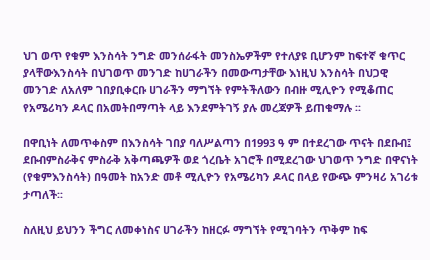ህገ ወጥ የቁም እንስሳት ንግድ መንሰራፋት መንስኤዎችም የተለያዩ ቢሆንም ከፍተኛ ቁጥር ያላቸውእንስሳት በህገወጥ መንገድ ከሀገራችን በመውጣታቸው እነዚህ እንስሳት በህጋዊ መንገድ ለአለም ገበያቢቀርቡ ሀገራችን ማግኘት የምትችለውን በብዙ ሚሊዮን የሚቆጠር የአሜሪካን ዶላር በአመትበማጣት ላይ እንደምትገኝ ያሉ መረጃዎች ይጠቁማሉ ፡፡

በዋቢነት ለመጥቀስም በእንስሳት ገበያ ባለሥልጣን በ1993 ዓ ም በተደረገው ጥናት በደቡብ፤ ደቡብምስራቅና ምስራቅ አቅጣጫዎች ወደ ጎረቤት አገሮች በሚደረገው ህገወጥ ንግድ በዋናነት (የቁምእንስሳት) በዓመት ከአንድ መቶ ሚሊዮን የአሜሪካን ዶላር በላይ የውጭ ምንዛሪ አገሪቱ ታጣለች፡፡

ስለዚህ ይህንን ችግር ለመቀነስና ሀገራችን ከዘርፉ ማግኘት የሚገባትን ጥቅም ከፍ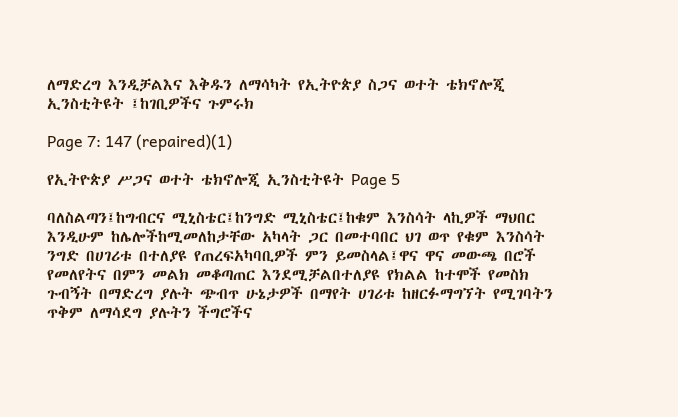ለማድረግ እንዲቻልእና እቅዱን ለማሳካት የኢትዮጵያ ስጋና ወተት ቴክኖሎጂ ኢንስቲትዩት ፤ከገቢዎችና ጉምሩክ

Page 7: 147 (repaired)(1)

የኢትዮጵያ ሥጋና ወተት ቴክኖሎጂ ኢንስቲትዩት Page 5

ባለስልጣን፤ከግብርና ሚኒስቴር፤ከንግድ ሚኒስቴር፤ከቁም እንስሳት ላኪዎች ማህበር እንዲሁም ከሌሎችከሚመለከታቸው አካላት ጋር በመተባበር ህገ ወጥ የቁም እንስሳት ንግድ በሀገሪቱ በተለያዩ የጠረፍአካባቢዎች ምን ይመስላል፤ዋና ዋና መውጫ በሮች የመለየትና በምን መልክ መቆጣጠር እንደሚቻልበተለያዩ የክልል ከተሞች የመስክ ጉብኝት በማድረግ ያሉት ጭብጥ ሁኔታዎች በማየት ሀገሪቱ ከዘርፉማግኘት የሚገባትን ጥቅም ለማሳደግ ያሉትን ችግሮችና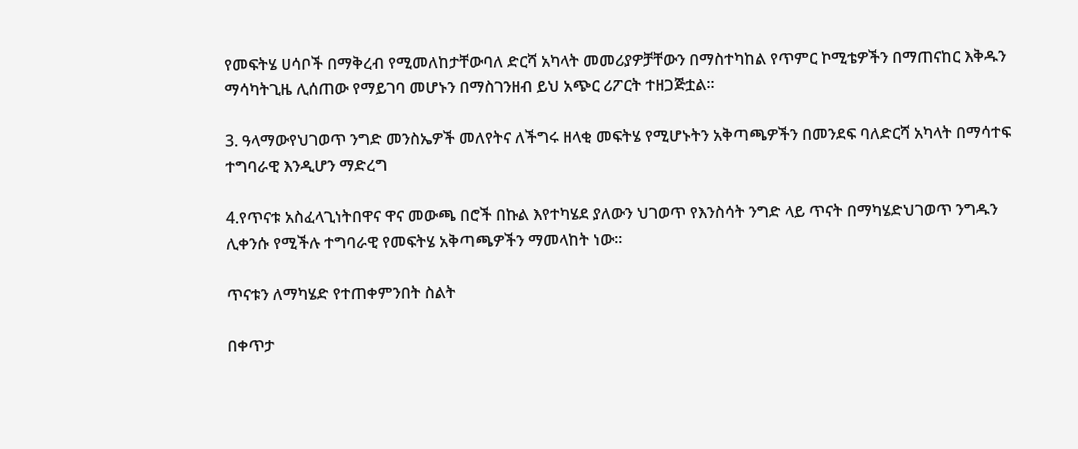የመፍትሄ ሀሳቦች በማቅረብ የሚመለከታቸውባለ ድርሻ አካላት መመሪያዎቻቸውን በማስተካከል የጥምር ኮሚቴዎችን በማጠናከር እቅዱን ማሳካትጊዜ ሊሰጠው የማይገባ መሆኑን በማስገንዘብ ይህ አጭር ሪፖርት ተዘጋጅቷል፡፡

3. ዓላማውየህገወጥ ንግድ መንስኤዎች መለየትና ለችግሩ ዘላቂ መፍትሄ የሚሆኑትን አቅጣጫዎችን በመንደፍ ባለድርሻ አካላት በማሳተፍ ተግባራዊ እንዲሆን ማድረግ

4.የጥናቱ አስፈላጊነትበዋና ዋና መውጫ በሮች በኩል እየተካሄደ ያለውን ህገወጥ የእንስሳት ንግድ ላይ ጥናት በማካሄድህገወጥ ንግዱን ሊቀንሱ የሚችሉ ተግባራዊ የመፍትሄ አቅጣጫዎችን ማመላከት ነው፡፡

ጥናቱን ለማካሄድ የተጠቀምንበት ስልት

በቀጥታ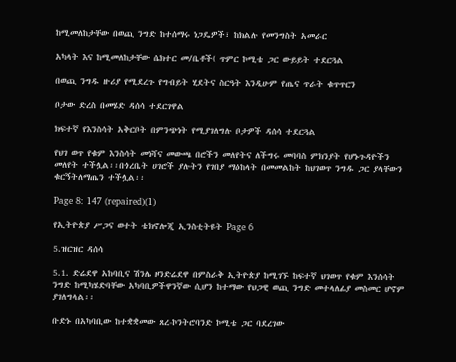ከሚመለከታቸው በወጪ ንግድ ከተሰማሩ ነጋዴዎች፣ ከክልሉ የመንግስት አመራር

አካላት እና ከሚመለከታቸው ሴክተር መ/ቤቶች( ጥምር ኮሚቴ ጋር ውይይት ተደርጓል

በወጪ ንግዱ ዙሪያ የሚደረጉ የግብይት ሂደትና ስርዓት እንዲሁም የጤና ጥራት ቁጥጥርን

ቦታው ድረስ በመሄድ ዳሰሳ ተደርገዋል

ክፍተኛ የእንስሳት አቅርቦት በምንጭነት የሚያገለግሉ ቦታዎች ዳሰሳ ተደርጓል

የህገ ወጥ የቁም እንስሳት መነሻና መውጫ በሮችን መለየትና ለችግሩ መባባስ ምክንያት የሆኑጉዳዮችን መለየት ተችሏል፡፡በጎረቤት ሀገሮች ያሉትን የገበያ ማዕከላት በመመልከት ከህገወጥ ንግዱ ጋር ያላቸውን ቁርኝትለማጤን ተችሏል፡፡

Page 8: 147 (repaired)(1)

የኢትዮጵያ ሥጋና ወተት ቴክኖሎጂ ኢንስቲትዩት Page 6

5.ዝርዝር ዳሰሳ

5.1. ድሬደዋ አከባቢና ሽንሌ ዞንድሬደዋ በምስራቅ ኢትዮጵያ ከሚገኙ ከፍተኛ ህገወጥ የቁም እንሰሳት ንግድ ከሚካሄድባቸው አካባቢዎችዋንኛው ሲሆን ከተማው የህጋዊ ወጪ ንግድ መተላለፊያ መስመር ሆኖም ያገለግላል፡፡

ቡድኑ በአካባቢው ከተቋቋመው ጸረ-ኮንትሮባንድ ኮሚቴ ጋር ባደረገው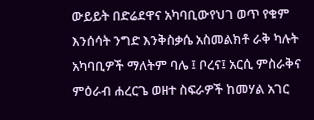ውይይት በድሬደዋና አካባቢውየህገ ወጥ የቁም እንሰሳት ንግድ እንቅስቃሴ አስመልክቶ ራቅ ካሉት አካባቢዎች ማለትም ባሌ ፤ ቦረና፤ አርሲ ምስራቅና ምዕራብ ሐረርጌ ወዘተ ስፍራዎች ከመሃል አገር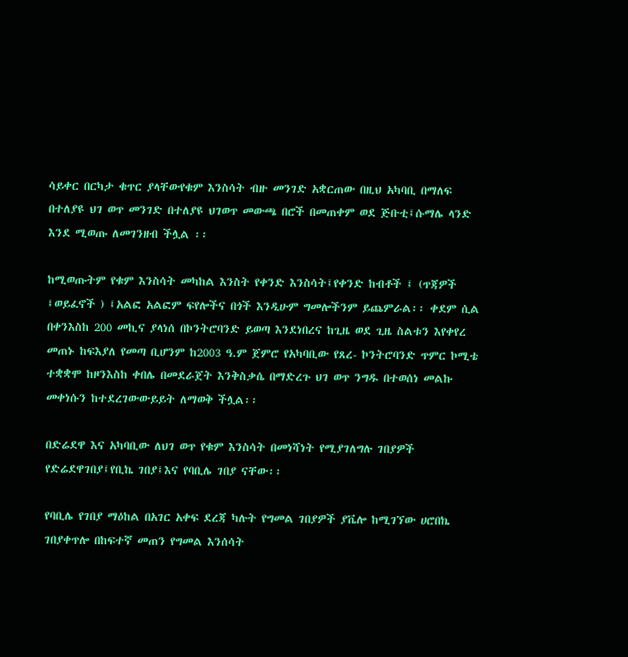ሳይቀር በርካታ ቁጥር ያላቸውየቁም እንስሳት ብዙ መንገድ አቋርጠው በዚህ አካባቢ በማለፍ በተለያዩ ህገ ወጥ መንገድ በተለያዩ ህገወጥ መውጫ በሮች በመጠቀም ወደ ጅቡቲ፤ሱማሌ ላንድ እንደ ሚወጡ ለመገንዘብ ችሏል ፡፡

ከሚወጡትም የቁም እንስሳት መካከል እንስት የቀንድ እንስሳት፤የቀንድ ከብቶች ፤ (ጥጃዎች ፤ወይፈኖች ) ፤አልፎ አልፎም ፍየሎችና በጎች እንዲሁም ግመሎችንም ይጨምራል፡፡ ቀደም ሲል በቀንእስከ 200 መኪና ያላነሰ በኮንትሮባንድ ይወጣ እንደነበረና ከጊዜ ወደ ጊዜ ስልቱን እየቀየረ መጠኑ ከፍእያለ የመጣ ቢሆንም ከ2003 ዓ.ም ጀምሮ የአካባቢው የጸረ- ኮንትሮባንድ ጥምር ኮሚቴ ተቋቋሞ ከዞንእስከ ቀበሌ በመደራጀት እንቅስቃሴ በማድረጉ ህገ ወጥ ንግዱ በተወሰነ መልኩ መቀነሱን ከተደረገውውይይት ለማወቅ ችሏል፡፡

በድሬደዋ እና አካባቢው ለህገ ወጥ የቁም እንስሳት በመነሻነት የሚያገለግሉ ገበያዎች የድሬደዋገበያ፤የቢኬ ገበያ፤እና የባቢሌ ገበያ ናቸው፡፡

የባቢሌ የገበያ ማዕከል በአገር አቀፍ ደረጃ ካሉት የግመል ገበያዎች ያቬሎ ከሚገኘው ሀሮበኬ ገበያቀጥሎ በከፍተኛ መጠን የግመል እንሰሳት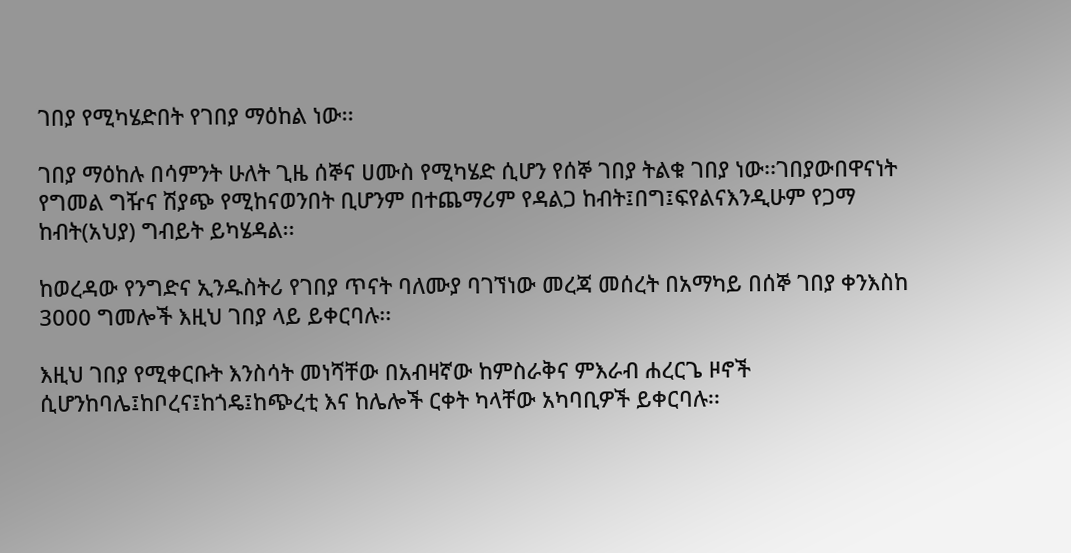ገበያ የሚካሄድበት የገበያ ማዕከል ነው፡፡

ገበያ ማዕከሉ በሳምንት ሁለት ጊዜ ሰኞና ሀሙስ የሚካሄድ ሲሆን የሰኞ ገበያ ትልቁ ገበያ ነው፡፡ገበያውበዋናነት የግመል ግዥና ሽያጭ የሚከናወንበት ቢሆንም በተጨማሪም የዳልጋ ከብት፤በግ፤ፍየልናእንዲሁም የጋማ ከብት(አህያ) ግብይት ይካሄዳል፡፡

ከወረዳው የንግድና ኢንዱስትሪ የገበያ ጥናት ባለሙያ ባገኘነው መረጃ መሰረት በአማካይ በሰኞ ገበያ ቀንእስከ 3000 ግመሎች እዚህ ገበያ ላይ ይቀርባሉ፡፡

እዚህ ገበያ የሚቀርቡት እንስሳት መነሻቸው በአብዛኛው ከምስራቅና ምእራብ ሐረርጌ ዞኖች ሲሆንከባሌ፤ከቦረና፤ከጎዴ፤ከጭረቲ እና ከሌሎች ርቀት ካላቸው አካባቢዎች ይቀርባሉ፡፡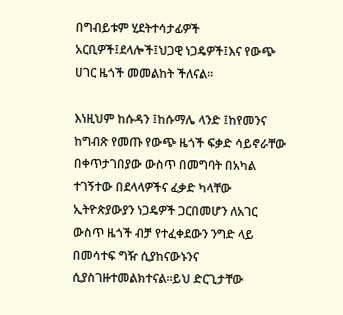በግብይቱም ሂደትተሳታፊዎች አርቢዎች፤ደላሎች፤ህጋዊ ነጋዴዎች፤እና የውጭ ሀገር ዜጎች መመልከት ችለናል፡፡

እነዚህም ከሱዳን ፤ከሱማሌ ላንድ ፤ከየመንና ከግብጽ የመጡ የውጭ ዜጎች ፍቃድ ሳይኖራቸው በቀጥታገበያው ውስጥ በመግባት በአካል ተገኝተው በደላላዎችና ፈቃድ ካላቸው ኢትዮጵያውያን ነጋዴዎች ጋርበመሆን ለአገር ውስጥ ዜጎች ብቻ የተፈቀደውን ንግድ ላይ በመሳተፍ ግዥ ሲያከናውኑንና ሲያስገዙተመልክተናል፡፡ይህ ድርጊታቸው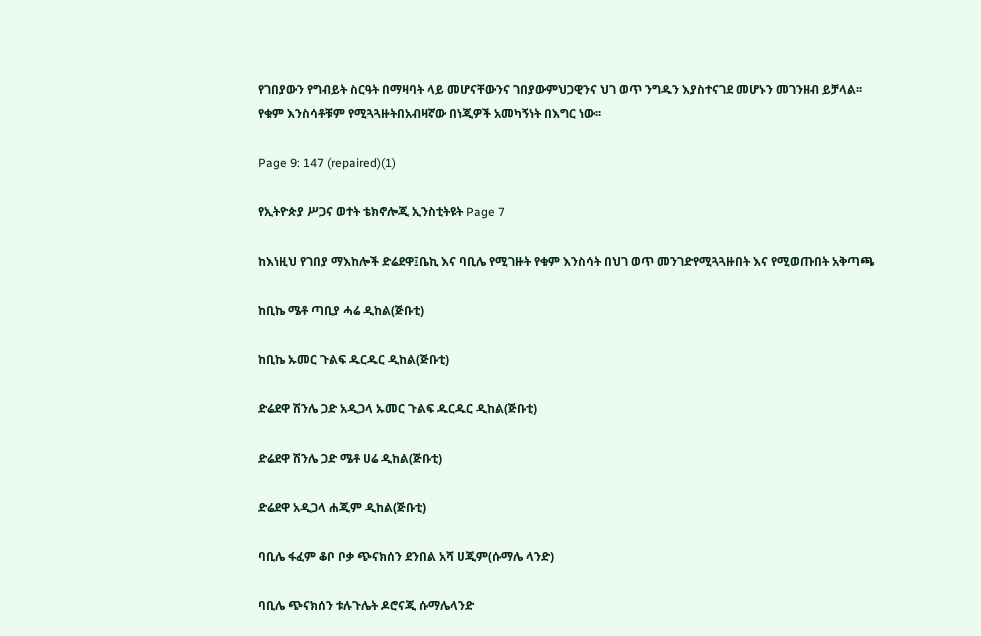የገበያውን የግብይት ስርዓት በማዛባት ላይ መሆናቸውንና ገበያውምህጋዊንና ህገ ወጥ ንግዱን እያስተናገደ መሆኑን መገንዘብ ይቻላል፡፡የቁም እንስሳቶቹም የሚጓጓዙትበአብዛኛው በነጂዎች አመካኝነት በእግር ነው፡፡

Page 9: 147 (repaired)(1)

የኢትዮጵያ ሥጋና ወተት ቴክኖሎጂ ኢንስቲትዩት Page 7

ከእነዚህ የገበያ ማእከሎች ድሬደዋ፤ቤኪ እና ባቢሌ የሚገዙት የቁም እንስሳት በህገ ወጥ መንገድየሚጓጓዙበት እና የሚወጡበት አቅጣጫ

ከቢኬ ሜቶ ጣቢያ ሓሬ ዲከል(ጅቡቲ)

ከቢኬ ኡመር ጉልፍ ዱርዱር ዲከል(ጅቡቲ)

ድሬደዋ ሽንሌ ጋድ አዲጋላ ኡመር ጉልፍ ዱርዱር ዲከል(ጅቡቲ)

ድሬደዋ ሽንሌ ጋድ ሜቶ ሀሬ ዲከል(ጅቡቲ)

ድሬደዋ አዲጋላ ሐጂም ዲከል(ጅቡቲ)

ባቢሌ ፋፈም ቆቦ ቦቃ ጭናክሰን ደንበል አሻ ሀጂም(ሱማሌ ላንድ)

ባቢሌ ጭናክሰን ቱሉጉሌት ዶሮናጂ ሱማሌላንድ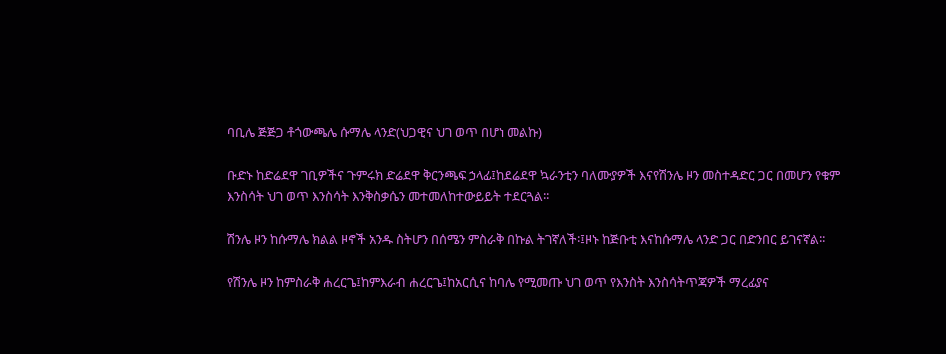ባቢሌ ጅጅጋ ቶጎውጫሌ ሱማሌ ላንድ(ህጋዊና ህገ ወጥ በሆነ መልኩ)

ቡድኑ ከድሬደዋ ገቢዎችና ጉምሩክ ድሬደዋ ቅርንጫፍ ኃላፊ፤ከደሬደዋ ኳራንቲን ባለሙያዎች እናየሽንሌ ዞን መስተዳድር ጋር በመሆን የቁም እንስሳት ህገ ወጥ እንስሳት እንቅስቃሴን መተመለከተውይይት ተደርጓል፡፡

ሽንሌ ዞን ከሱማሌ ክልል ዞኖች አንዱ ስትሆን በሰሜን ምስራቅ በኩል ትገኛለች፡፤ዞኑ ከጅቡቲ እናከሱማሌ ላንድ ጋር በድንበር ይገናኛል፡፡

የሽንሌ ዞን ከምስራቅ ሐረርጌ፤ከምእራብ ሐረርጌ፤ከአርሲና ከባሌ የሚመጡ ህገ ወጥ የእንስት እንስሳትጥጃዎች ማረፊያና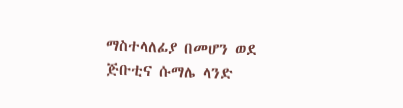ማስተላለፊያ በመሆን ወደ ጅቡቲና ሱማሌ ላንድ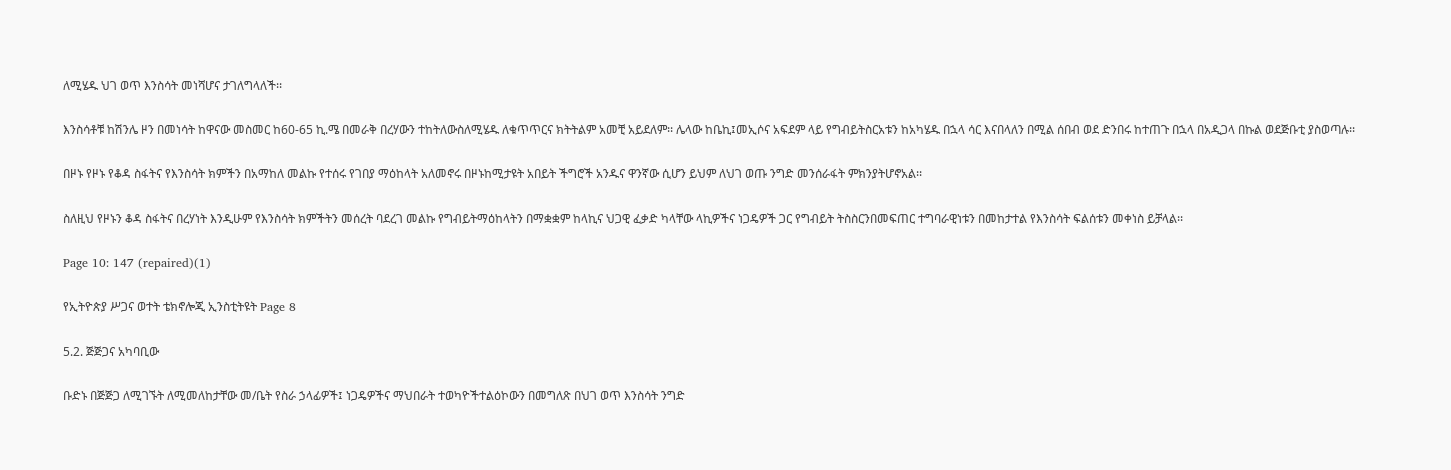ለሚሄዱ ህገ ወጥ እንስሳት መነሻሆና ታገለግላለች፡፡

እንስሳቶቹ ከሽንሌ ዞን በመነሳት ከዋናው መስመር ከ60-65 ኪ.ሜ በመራቅ በረሃውን ተከትለውስለሚሄዱ ለቁጥጥርና ክትትልም አመቺ አይደለም፡፡ ሌላው ከቤኪ፤መኢሶና አፍደም ላይ የግብይትስርአቱን ከአካሄዱ በኋላ ሳር እናበላለን በሚል ሰበብ ወደ ድንበሩ ከተጠጉ በኋላ በአዲጋላ በኩል ወደጅቡቲ ያስወጣሉ፡፡

በዞኑ የዞኑ የቆዳ ስፋትና የእንስሳት ክምችን በአማከለ መልኩ የተሰሩ የገበያ ማዕከላት አለመኖሩ በዞኑከሚታዩት አበይት ችግሮች አንዱና ዋንኛው ሲሆን ይህም ለህገ ወጡ ንግድ መንሰራፋት ምክንያትሆኖአል፡፡

ስለዚህ የዞኑን ቆዳ ስፋትና በረሃነት እንዲሁም የእንስሳት ክምችትን መሰረት ባደረገ መልኩ የግብይትማዕከላትን በማቋቋም ከላኪና ህጋዊ ፈቃድ ካላቸው ላኪዎችና ነጋዴዎች ጋር የግብይት ትስስርንበመፍጠር ተግባራዊነቱን በመከታተል የእንስሳት ፍልሰቱን መቀነስ ይቻላል፡፡

Page 10: 147 (repaired)(1)

የኢትዮጵያ ሥጋና ወተት ቴክኖሎጂ ኢንስቲትዩት Page 8

5.2. ጅጅጋና አካባቢው

ቡድኑ በጅጅጋ ለሚገኙት ለሚመለከታቸው መ/ቤት የስራ ኃላፊዎች፤ ነጋዴዎችና ማህበራት ተወካዮችተልዕኮውን በመግለጽ በህገ ወጥ እንስሳት ንግድ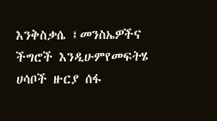እንቅስቃሴ ፤መንስኤዎችና ችግሮች እንዲሁምየመፍትሄ ሀሳቦች ዙርያ ሰፋ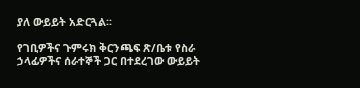ያለ ውይይት አድርጓል፡፡

የገቢዎችና ጉምሩክ ቅርንጫፍ ጽ/ቤቱ የስራ ኃላፊዎችና ሰራተኞች ጋር በተደረገው ውይይት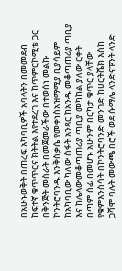በአሁኑወቅት በጠረፍ አካባቢዎች አባላትን በመመደብ ከፍተኛ ቁጥጥርና ክትትል እየተደረገ እና ከጥምርኮሚቴ ጋር በቅንጅት መስራት በመጀመራችው በተወሰነ መልኩ ኮንትሮባንዱ እንቅስቃሴ የመቀነስአዝማሚያ ቢያሳይም ከአካባቢው ካለው ስፋት አንጻር ከአንዱ መቆጣጠሪያ ጣቢያ እና ከሌላውመቆጣጠሪያ ጣቢያ መካከል ያለው ርቀት በጣም ሰፊ በመሆኑ አሁንም በርካታ ቁጥር ያላቸው የቁምእንስሳት በኮንትሮባንድ መንገድ ከሀርትሼክ እስከ ጋሻሞ ባሉት መውጫ በሮች ወደ ሱማሌ ላንድናፑንት ላንድ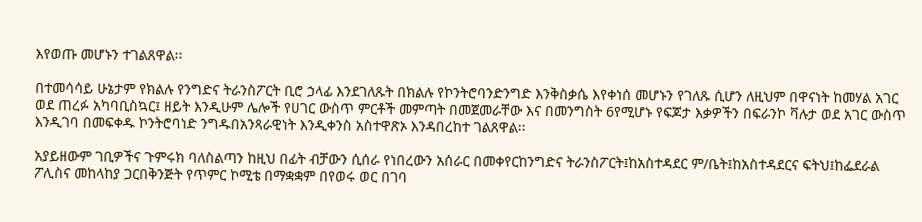እየወጡ መሆኑን ተገልጸዋል፡፡

በተመሳሳይ ሁኔታም የክልሉ የንግድና ትራንስፖርት ቢሮ ኃላፊ እንደገለጹት በክልሉ የኮንትሮባንድንግድ እንቅስቃሴ እየቀነሰ መሆኑን የገለጹ ሲሆን ለዚህም በዋናነት ከመሃል አገር ወደ ጠረፉ አካባቢስኳር፤ ዘይት እንዲሁም ሌሎች የሀገር ውስጥ ምርቶች መምጣት በመጀመራቸው እና በመንግስት 6የሚሆኑ የፍጆታ እቃዎችን በፍራንኮ ቫሉታ ወደ አገር ውስጥ እንዲገባ በመፍቀዱ ኮንትሮባነድ ንግዱበአንጻራዊነት እንዲቀንስ አስተዋጽኦ እንዳበረከተ ገልጸዋል፡፡

አያይዘውም ገቢዎችና ጉምሩክ ባለስልጣን ከዚህ በፊት ብቻውን ሲሰራ የነበረውን አሰራር በመቀየርከንግድና ትራንስፖርት፤ከአስተዳደር ም/ቤት፤ከአስተዳደርና ፍትህ፤ከፌደራል ፖሊስና መከላከያ ጋርበቅንጅት የጥምር ኮሚቴ በማቋቋም በየወሩ ወር በገባ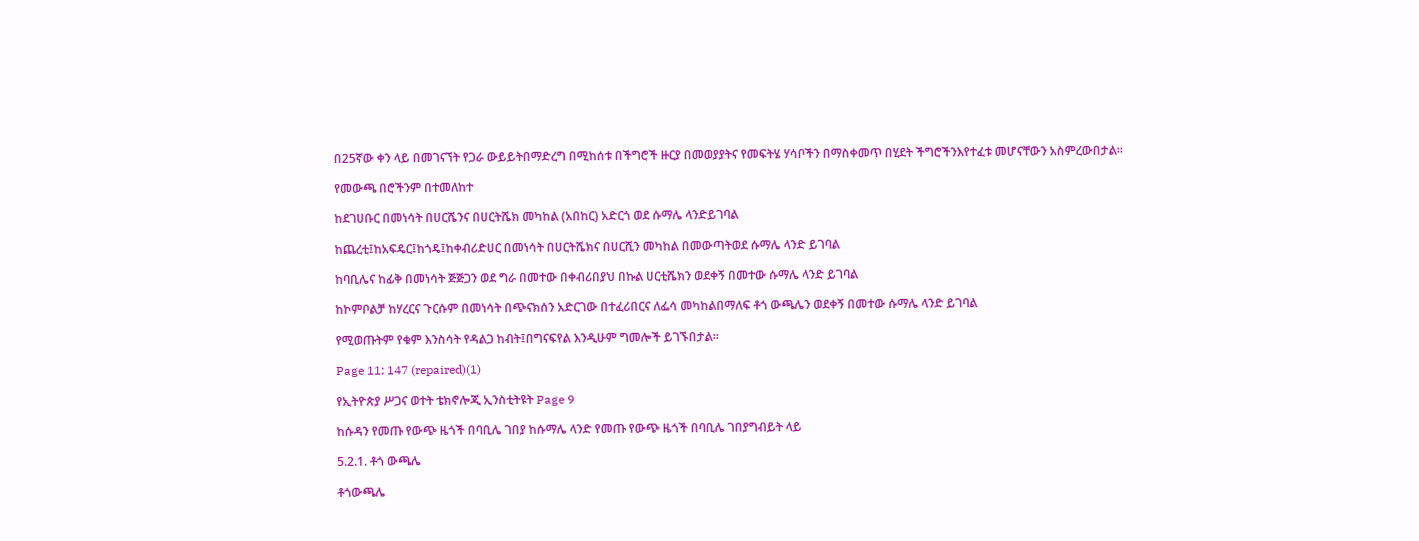በ25ኛው ቀን ላይ በመገናኘት የጋራ ውይይትበማድረግ በሚከሰቱ በችግሮች ዙርያ በመወያያትና የመፍትሄ ሃሳቦችን በማስቀመጥ በሂደት ችግሮችንእየተፈቱ መሆናቸውን አስምረውበታል፡፡

የመውጫ በሮችንም በተመለከተ

ከደገሀቡር በመነሳት በሀርሼንና በሀርትሼክ መካከል (አበከር) አድርጎ ወደ ሱማሌ ላንድይገባል

ከጨረቲ፤ከአፍዴር፤ከጎዴ፤ከቀብሪድሀር በመነሳት በሀርትሼክና በሀርሺን መካከል በመውጣትወደ ሱማሌ ላንድ ይገባል

ከባቢሌና ከፊቅ በመነሳት ጅጅጋን ወደ ግራ በመተው በቀብሪበያህ በኩል ሀርቲሼክን ወደቀኝ በመተው ሱማሌ ላንድ ይገባል

ከኮምቦልቻ ከሃረርና ጉርሱም በመነሳት በጭናክሰን አድርገው በተፈሪበርና ለፌሳ መካከልበማለፍ ቶጎ ውጫሌን ወደቀኝ በመተው ሱማሌ ላንድ ይገባል

የሚወጡትም የቁም እንስሳት የዳልጋ ከብት፤በግናፍየል እንዲሁም ግመሎች ይገኙበታል፡፡

Page 11: 147 (repaired)(1)

የኢትዮጵያ ሥጋና ወተት ቴክኖሎጂ ኢንስቲትዩት Page 9

ከሱዳን የመጡ የውጭ ዜጎች በባቢሌ ገበያ ከሱማሌ ላንድ የመጡ የውጭ ዜጎች በባቢሌ ገበያግብይት ላይ

5.2.1. ቶጎ ውጫሌ

ቶጎውጫሌ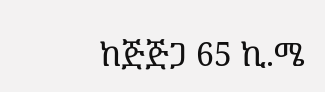ከጅጅጋ 65 ኪ.ሜ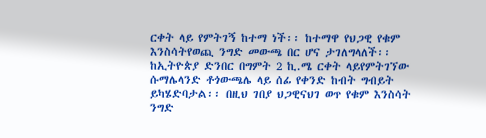ርቀት ላይ የምትገኝ ከተማ ነች፡፡ ከተማዋ የህጋዊ የቁም እንስሳትየወጪ ንግድ መውጫ በር ሆና ታገለግላለች፡፡ ከኢትዮጵያ ድንበር በግምት 2 ኪ.ሜ ርቀት ላይየምትገኘው ሱማሌላንድ ቶጎውጫሌ ላይ ሰፊ የቀንድ ከብት ግብይት ይካሄድባታል፡፡ በዚህ ገበያ ህጋዊናህገ ወጥ የቁም እንስሳት ንግድ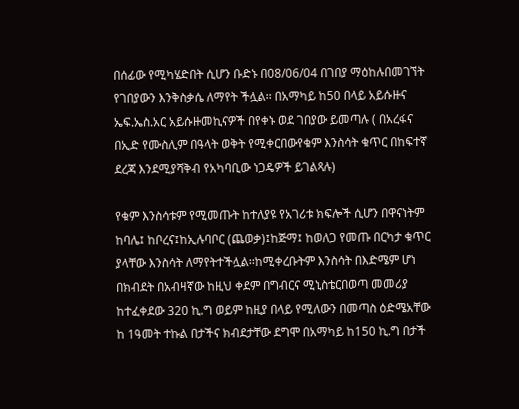በሰፊው የሚካሄድበት ሲሆን ቡድኑ በ08/06/04 በገበያ ማዕከሉበመገኘት የገበያውን እንቅስቃሴ ለማየት ችሏል፡፡ በአማካይ ከ50 በላይ አይሱዙና ኤፍ.ኤስ.አር አይሱዙመኪናዎች በየቀኑ ወደ ገበያው ይመጣሉ ( በአረፋና በኢድ የሙስሊም በዓላት ወቅት የሚቀርበውየቁም እንስሳት ቁጥር በከፍተኛ ደረጃ እንደሚያሻቅብ የአካባቢው ነጋዴዎች ይገልጻሉ)

የቁም እንስሳቱም የሚመጡት ከተለያዩ የአገሪቱ ክፍሎች ሲሆን በዋናነትም ከባሌ፤ ከቦረና፤ከኢሉባቦር (ጨወቃ)፤ከጅማ፤ ከወለጋ የመጡ በርካታ ቁጥር ያላቸው እንስሳት ለማየትተችሏል፡፡ከሚቀረቡትም እንስሳት በእድሜም ሆነ በክብደት በአብዛኛው ከዚህ ቀደም በግብርና ሚኒስቴርበወጣ መመሪያ ከተፈቀደው 320 ኪ.ግ ወይም ከዚያ በላይ የሚለውን በመጣስ ዕድሜአቸው ከ 1ዓመት ተኩል በታችና ክብደታቸው ደግሞ በአማካይ ከ150 ኪ.ግ በታች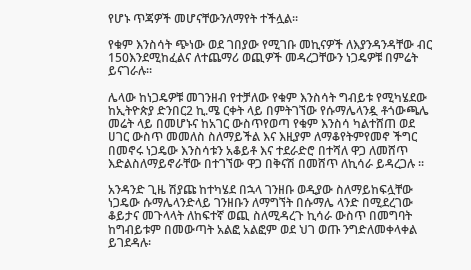የሆኑ ጥጃዎች መሆናቸውንለማየት ተችሏል፡፡

የቁም እንስሳት ጭነው ወደ ገበያው የሚገቡ መኪናዎች ለእያንዳንዳቸው ብር 150እንደሚከፈልና ለተጨማሪ ወጪዎች መዳረጋቸውን ነጋዴዎቹ በምሬት ይናገራሉ፡፡

ሌላው ከነጋዴዎቹ መገንዘብ የተቻለው የቁም እንስሳት ግብይቱ የሚካሄደው ከኢትዮጵያ ድንበር2 ኪ.ሜ ርቀት ላይ በምትገኘው የሱማሌላንዷ ቶጎውጫሌ መሬት ላይ በመሆኑና ከአገር ውስጥየወጣ የቁም እንስሳ ካልተሸጠ ወደ ሀገር ውስጥ መመለስ ስለማይችል እና እዚያም ለማቆየትምየመኖ ችግር በመኖሩ ነጋዴው እንስሳቱን አቆይቶ እና ተደራድሮ በተሻለ ዋጋ ለመሸጥ እድልስለማይኖራቸው በተገኘው ዋጋ በቅናሽ በመሸጥ ለኪሳራ ይዳረጋሉ ፡፡

አንዳንድ ጊዜ ሽያጩ ከተካሄደ በኋላ ገንዘቡ ወዲያው ስለማይከፍሏቸው ነጋዴው ሱማሌላንድላይ ገንዘቡን ለማግኘት በሱማሌ ላንድ በሚደረገው ቆይታና መጉላላት ለከፍተኛ ወጪ ስለሚዳረጉ ኪሳራ ውስጥ በመግባት ከግብይቱም በመውጣት አልፎ አልፎም ወደ ህገ ወጡ ንግድለመቀላቀል ይገደዳሉ፡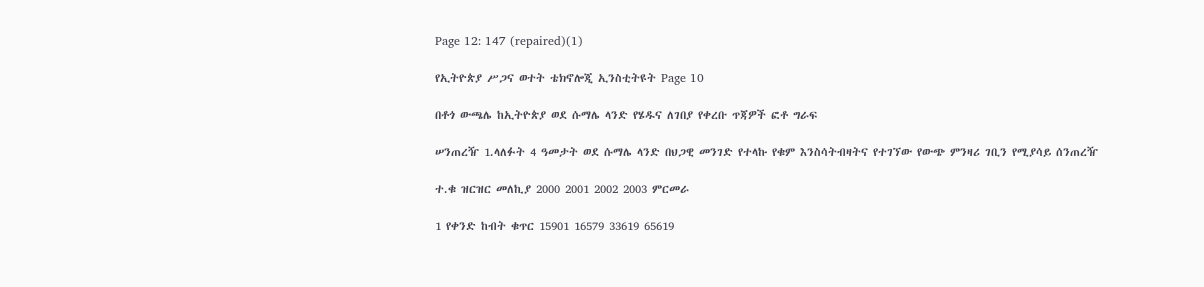Page 12: 147 (repaired)(1)

የኢትዮጵያ ሥጋና ወተት ቴክኖሎጂ ኢንስቲትዩት Page 10

በቶጎ ውጫሌ ከኢትዮጵያ ወደ ሱማሌ ላንድ የሄዱና ለገበያ የቀረቡ ጥጃዎች ፎቶ ግራፍ

ሠንጠረዥ 1.ላለፉት 4 ዓመታት ወደ ሱማሌ ላንድ በህጋዊ መንገድ የተላኩ የቁም እንስሳትብዛትና የተገኘው የውጭ ምንዛሪ ገቢን የሚያሳይ ሰንጠረዥ

ተ.ቁ ዝርዝር መለኪያ 2000 2001 2002 2003 ምርመራ

1 የቀንድ ከብት ቁጥር 15901 16579 33619 65619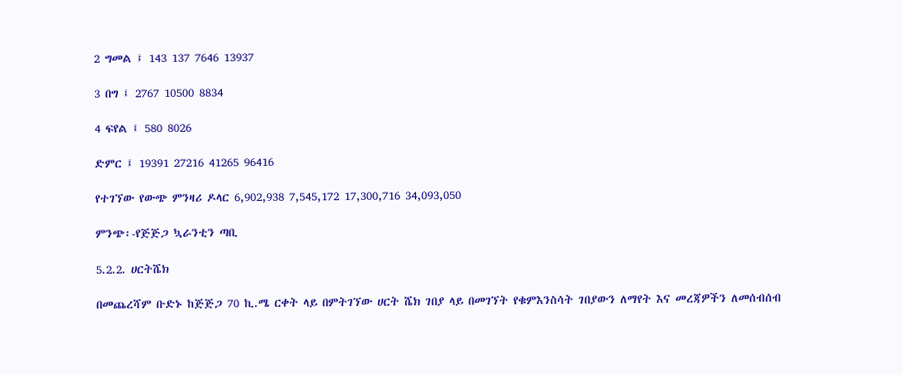2 ግመል ፤ 143 137 7646 13937

3 በግ ፤ 2767 10500 8834

4 ፍየል ፤ 580 8026

ድምር ፤ 19391 27216 41265 96416

የተገኘው የውጭ ምንዛሪ ዶላር 6,902,938 7,545,172 17,300,716 34,093,050

ምንጭ፡-የጅጅጋ ኳራንቲን ጣቢ

5.2.2. ሀርትሼክ

በመጨረሻም ቡድኑ ከጅጅጋ 70 ኪ.ሜ ርቀት ላይ በምትገኘው ሀርት ሼክ ገበያ ላይ በመገኘት የቁምእንስሳት ገበያውን ለማየት እና መረጃዎችን ለመሰብሰብ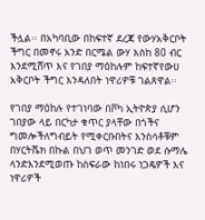ችሏል፡፡ በአካባቢው በከፍተኛ ደረጃ የውሃአቅርቦት ችግር በመኖሩ አንድ በርሜል ውሃ እስከ 80 ብር እንደሚሸጥ እና የገበያ ማዕከሉም ከፍተኛየውሀ አቅርቦት ችግር እንዳለበት ነዋሪዎቹ ገልጸዋል፡፡

የገበያ ማዕከሉ የተገነባው በቮካ ኢትዮጵያ ሲሆን ገበያው ላይ በርካታ ቁጥር ያላቸው በጎችና ግመሎችለግብይት የሚቀርቡበትና እንስሳቶቹም በሃርትሼክ በኩል በህገ ወጥ መንገድ ወደ ሱማሌ ላንድእንደሚወጡ ከስፍራው ከነበሩ ነጋዴዎች እና ነዋሪዎች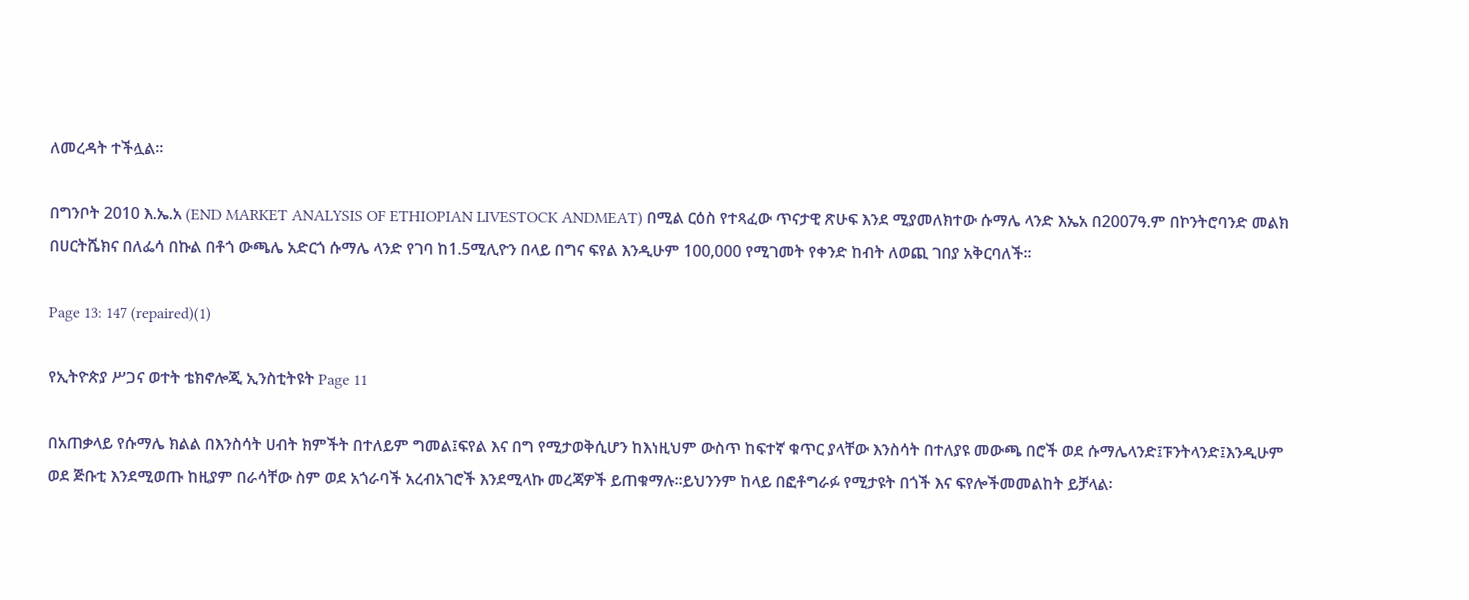ለመረዳት ተችሏል፡፡

በግንቦት 2010 እ.ኤ.አ (END MARKET ANALYSIS OF ETHIOPIAN LIVESTOCK ANDMEAT) በሚል ርዕስ የተጻፈው ጥናታዊ ጽሁፍ እንደ ሚያመለክተው ሱማሌ ላንድ እኤአ በ2007ዓ.ም በኮንትሮባንድ መልክ በሀርትሼክና በለፌሳ በኩል በቶጎ ውጫሌ አድርጎ ሱማሌ ላንድ የገባ ከ1.5ሚሊዮን በላይ በግና ፍየል እንዲሁም 100,000 የሚገመት የቀንድ ከብት ለወጪ ገበያ አቅርባለች፡፡

Page 13: 147 (repaired)(1)

የኢትዮጵያ ሥጋና ወተት ቴክኖሎጂ ኢንስቲትዩት Page 11

በአጠቃላይ የሱማሌ ክልል በእንስሳት ሀብት ክምችት በተለይም ግመል፤ፍየል እና በግ የሚታወቅሲሆን ከእነዚህም ውስጥ ከፍተኛ ቁጥር ያላቸው እንስሳት በተለያዩ መውጫ በሮች ወደ ሱማሌላንድ፤ፑንትላንድ፤እንዲሁም ወደ ጅቡቲ እንደሚወጡ ከዚያም በራሳቸው ስም ወደ አጎራባች አረብአገሮች እንደሚላኩ መረጃዎች ይጠቁማሉ፡፡ይህንንም ከላይ በፎቶግራፉ የሚታዩት በጎች እና ፍየሎችመመልከት ይቻላል፡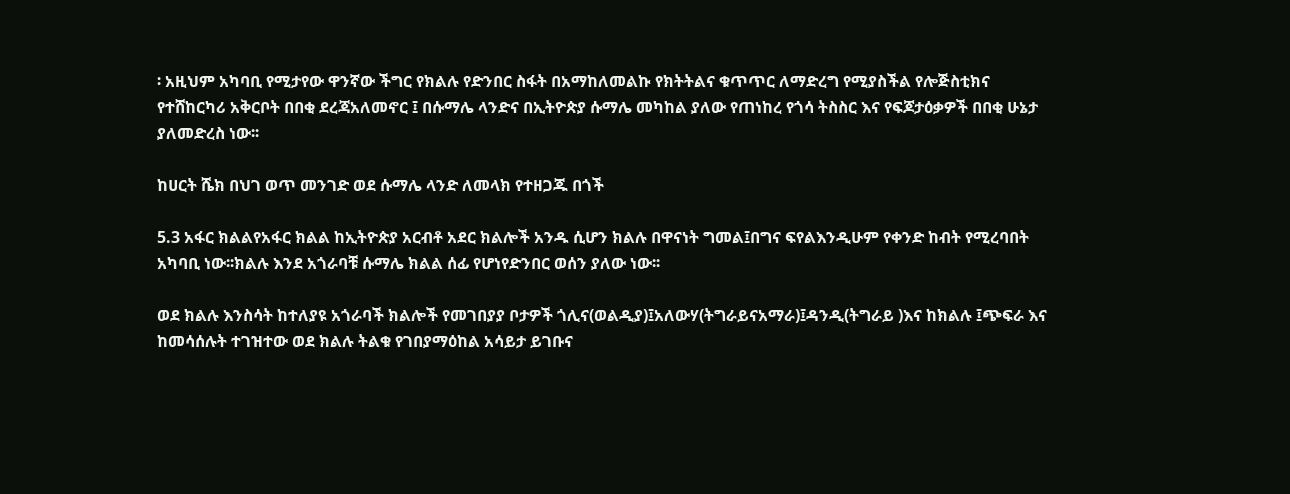፡ አዚህም አካባቢ የሚታየው ዋንኛው ችግር የክልሉ የድንበር ስፋት በአማከለመልኩ የክትትልና ቁጥጥር ለማድረግ የሚያስችል የሎጅስቲክና የተሸከርካሪ አቅርቦት በበቂ ደረጃአለመኖር ፤ በሱማሌ ላንድና በኢትዮጵያ ሱማሌ መካከል ያለው የጠነከረ የጎሳ ትስስር እና የፍጆታዕቃዎች በበቂ ሁኔታ ያለመድረስ ነው፡፡

ከሀርት ሼክ በህገ ወጥ መንገድ ወደ ሱማሌ ላንድ ለመላክ የተዘጋጁ በጎች

5.3 አፋር ክልልየአፋር ክልል ከኢትዮጵያ አርብቶ አደር ክልሎች አንዱ ሲሆን ክልሉ በዋናነት ግመል፤በግና ፍየልእንዲሁም የቀንድ ከብት የሚረባበት አካባቢ ነው፡፡ክልሉ እንደ አጎራባቹ ሱማሌ ክልል ሰፊ የሆነየድንበር ወሰን ያለው ነው፡፡

ወደ ክልሉ እንስሳት ከተለያዩ አጎራባች ክልሎች የመገበያያ ቦታዎች ጎሊና(ወልዲያ)፤አለውሃ(ትግራይናአማራ)፤ዳንዲ(ትግራይ )እና ከክልሉ ፤ጭፍራ እና ከመሳሰሉት ተገዝተው ወደ ክልሉ ትልቁ የገበያማዕከል አሳይታ ይገቡና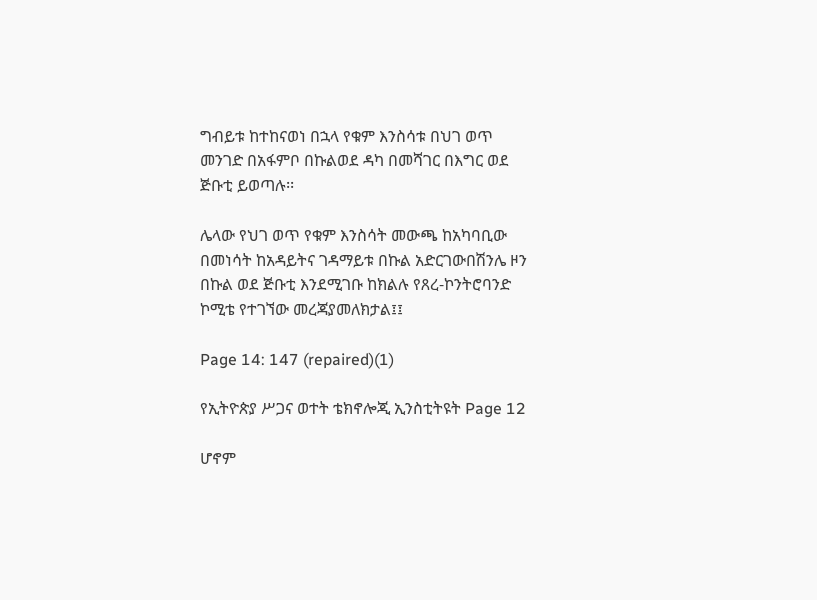ግብይቱ ከተከናወነ በኋላ የቁም እንስሳቱ በህገ ወጥ መንገድ በአፋምቦ በኩልወደ ዳካ በመሻገር በእግር ወደ ጅቡቲ ይወጣሉ፡፡

ሌላው የህገ ወጥ የቁም እንስሳት መውጫ ከአካባቢው በመነሳት ከአዳይትና ገዳማይቱ በኩል አድርገውበሽንሌ ዞን በኩል ወደ ጅቡቲ እንደሚገቡ ከክልሉ የጸረ-ኮንትሮባንድ ኮሚቴ የተገኘው መረጃያመለክታል፤፤

Page 14: 147 (repaired)(1)

የኢትዮጵያ ሥጋና ወተት ቴክኖሎጂ ኢንስቲትዩት Page 12

ሆኖም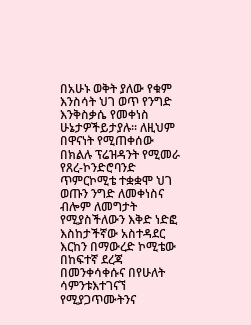በአሁኑ ወቅት ያለው የቁም እንስሳት ህገ ወጥ የንግድ እንቅስቃሴ የመቀነስ ሁኔታዎችይታያሉ፡፡ ለዚህም በዋናነት የሚጠቀሰው በክልሉ ፕሬዝዳንት የሚመራ የጸረ-ኮንድሮባንድ ጥምርኮሚቴ ተቋቋሞ ህገ ወጡን ንግድ ለመቀነስና ብሎም ለመግታት የሚያስችለውን እቅድ ነድፎ እስከታችኛው አስተዳደር እርከን በማውረድ ኮሚቴው በከፍተኛ ደረጃ በመንቀሳቀሱና በየሁለት ሳምንቱእተገናኘ የሚያጋጥሙትንና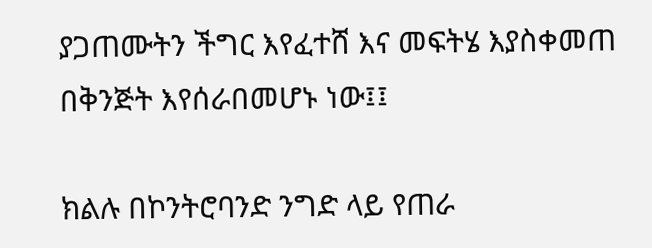ያጋጠሙትን ችግር እየፈተሸ እና መፍትሄ እያስቀመጠ በቅንጅት እየሰራበመሆኑ ነው፤፤

ክልሉ በኮንትሮባንድ ንግድ ላይ የጠራ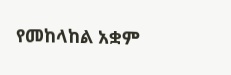የመከላከል አቋም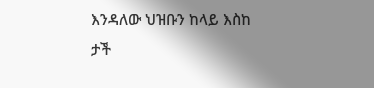እንዳለው ህዝቡን ከላይ እስከ ታች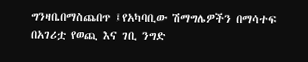ግንዛቤበማስጨበጥ ፤የአካባቢው ሽማግሌዎችን በማሳተፍ በአገሪቷ የወጪ እና ገቢ ንግድ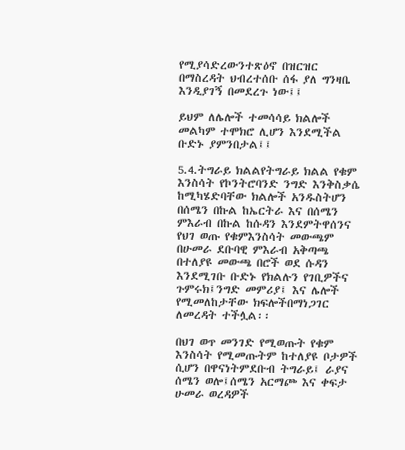የሚያሳድረውንተጽዕኖ በዝርዝር በማስረዳት ህብረተሰቡ ሰፋ ያለ ግንዛቤ እንዲያገኝ በመደረጉ ነው፤፤

ይህም ለሌሎች ተመሳሳይ ክልሎች መልካም ተሞክሮ ሊሆን እንደሚችል ቡድኑ ያምንበታል፤፤

5.4.ትግራይ ክልልየትግራይ ክልል የቁም እንስሳት የኮንትሮባንድ ንግድ እንቅስቃሴ ከሚካሄድባቸው ክልሎች አንዱስትሆን በሰሜን በኩል ከኤርትራ እና በሰሜን ምእራብ በኩል ከሱዳን እንደምትዋሰንና የህገ ወጡ የቁምእንስሳት መውጫም በሁመራ ደቡባዊ ምእራብ አቅጣጫ በተለያዩ መውጫ በሮች ወደ ሱዳን እንደሚገቡ ቡድኑ የክልሉን የገቢዎችና ጉምሩክ፤ንግድ መምሪያ፤ እና ሌሎች የሚመለከታቸው ክፍሎችበማነጋገር ለመረዳት ተችሏል፡፡

በህገ ወጥ መንገድ የሚወጡት የቁም እንስሳት የሚመጡትም ከተለያዩ ቦታዎች ሲሆን በዋናነትምደቡብ ትግራይ፤ ራያና ሰሜን ወሎ፤ሰሜን አርማጮ እና ቀፍታ ሁመራ ወረዳዎች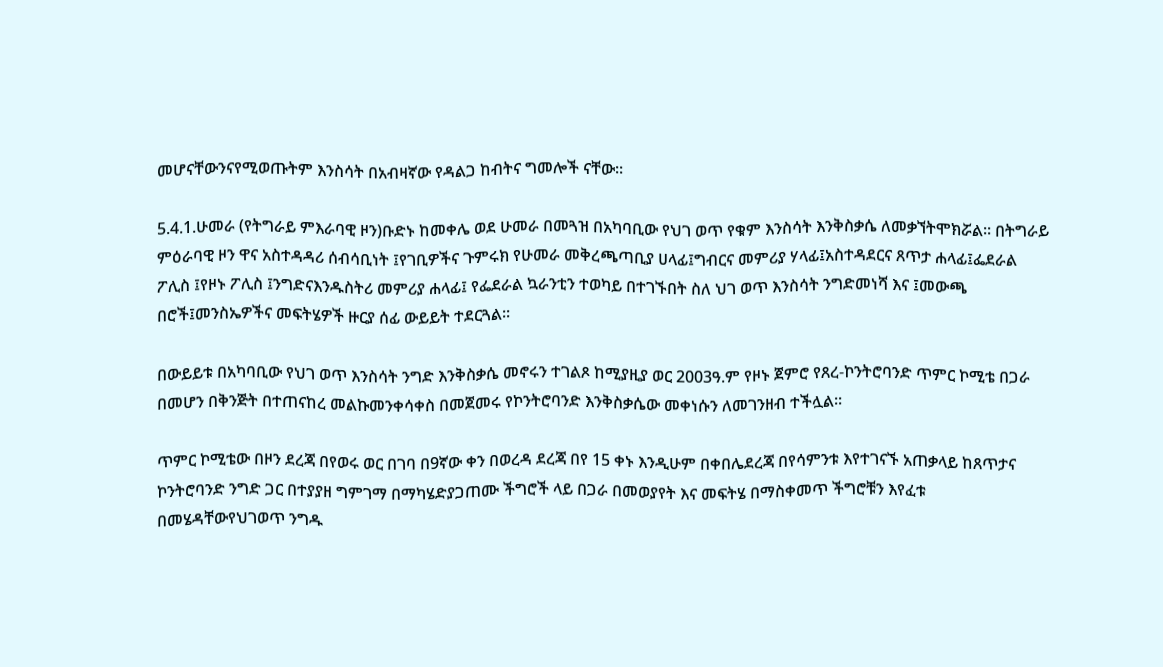መሆናቸውንናየሚወጡትም እንስሳት በአብዛኛው የዳልጋ ከብትና ግመሎች ናቸው፡፡

5.4.1.ሁመራ (የትግራይ ምእራባዊ ዞን)ቡድኑ ከመቀሌ ወደ ሁመራ በመጓዝ በአካባቢው የህገ ወጥ የቁም እንስሳት እንቅስቃሴ ለመቃኘትሞክሯል፡፡ በትግራይ ምዕራባዊ ዞን ዋና አስተዳዳሪ ሰብሳቢነት ፤የገቢዎችና ጉምሩክ የሁመራ መቅረጫጣቢያ ሀላፊ፤ግብርና መምሪያ ሃላፊ፤አስተዳደርና ጸጥታ ሐላፊ፤ፌደራል ፖሊስ ፤የዞኑ ፖሊስ ፤ንግድናእንዱስትሪ መምሪያ ሐላፊ፤ የፌደራል ኳራንቲን ተወካይ በተገኙበት ስለ ህገ ወጥ እንስሳት ንግድመነሻ እና ፤መውጫ በሮች፤መንስኤዎችና መፍትሄዎች ዙርያ ሰፊ ውይይት ተደርጓል፡፡

በውይይቱ በአካባቢው የህገ ወጥ እንስሳት ንግድ እንቅስቃሴ መኖሩን ተገልጾ ከሚያዚያ ወር 2003ዓ.ም የዞኑ ጀምሮ የጸረ-ኮንትሮባንድ ጥምር ኮሚቴ በጋራ በመሆን በቅንጅት በተጠናከረ መልኩመንቀሳቀስ በመጀመሩ የኮንትሮባንድ እንቅስቃሴው መቀነሱን ለመገንዘብ ተችሏል፡፡

ጥምር ኮሚቴው በዞን ደረጃ በየወሩ ወር በገባ በ9ኛው ቀን በወረዳ ደረጃ በየ 15 ቀኑ እንዲሁም በቀበሌደረጃ በየሳምንቱ እየተገናኙ አጠቃላይ ከጸጥታና ኮንትሮባንድ ንግድ ጋር በተያያዘ ግምገማ በማካሄድያጋጠሙ ችግሮች ላይ በጋራ በመወያየት እና መፍትሄ በማስቀመጥ ችግሮቹን እየፈቱ በመሄዳቸውየህገወጥ ንግዱ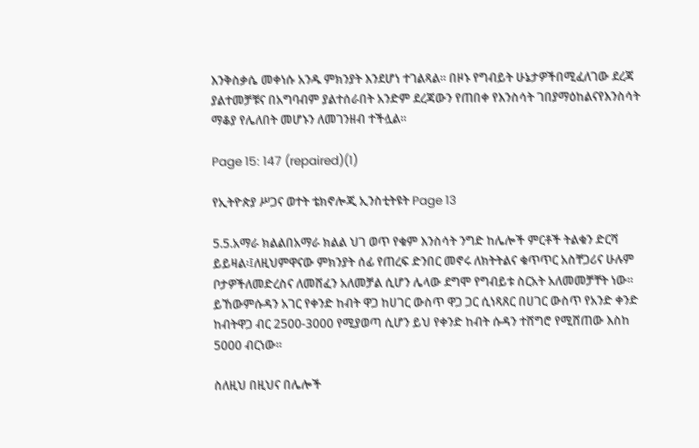እንቅስቃሴ መቀነሱ አንዱ ምክንያት እንደሆነ ተገልጻል፡፡ በዞኑ የግብይት ሁኔታዎችበሚፈለገው ደረጃ ያልተመቻቹና በአግባብም ያልተሰራበት አንድም ደረጃውን የጠበቀ የእንስሳት ገበያማዕከልናየእንስሳት ማቆያ የሌለበት መሆኑን ለመገንዘብ ተችሏል፡፡

Page 15: 147 (repaired)(1)

የኢትዮጵያ ሥጋና ወተት ቴክኖሎጂ ኢንስቲትዩት Page 13

5.5.አማራ ክልልበአማራ ክልል ህገ ወጥ የቁም እንስሳት ንግድ ከሌሎች ምርቶች ትልቁን ድርሻ ይይዛል፡፤ለዚህምዋናው ምክንያት ሰፊ የጠረፍ ድንበር መኖሩ ለክትትልና ቁጥጥር አስቸጋሪና ሁሉም ቦታዎችለመድረስና ለመሸፈን አለመቻል ሲሆን ሌላው ደግሞ የግብይቱ ስርአት አለመመቻቸት ነው፡፡ ይኸውምሱዳን አገር የቀንድ ከብት ዋጋ ከሀገር ውስጥ ዋጋ ጋር ሲነጻጸር በሀገር ውስጥ የአንድ ቀንድ ከብትዋጋ ብር 2500-3000 የሚያወጣ ሲሆን ይህ የቀንድ ከብት ሱዳን ተሸግሮ የሚሸጠው እስከ 5000 ብርነው፡፡

ስለዚህ በዚህና በሌሎች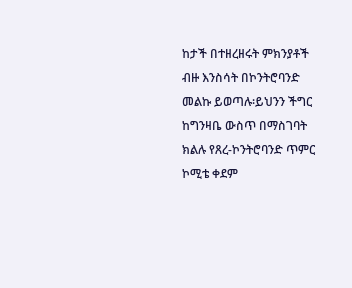ከታች በተዘረዘሩት ምክንያቶች ብዙ እንስሳት በኮንትሮባንድ መልኩ ይወጣሉ፡ይህንን ችግር ከግንዛቤ ውስጥ በማስገባት ክልሉ የጸረ-ኮንትሮባንድ ጥምር ኮሚቴ ቀደም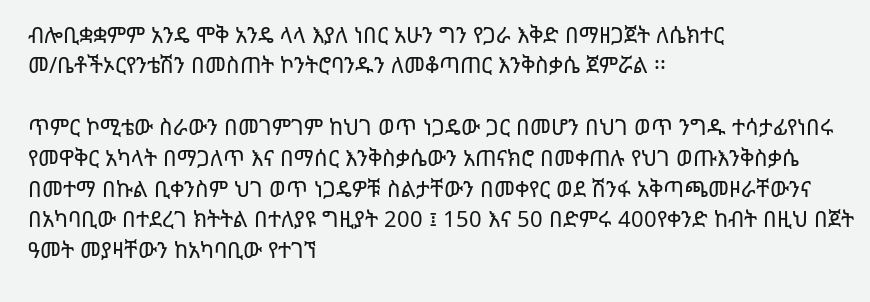ብሎቢቋቋምም አንዴ ሞቅ አንዴ ላላ እያለ ነበር አሁን ግን የጋራ እቅድ በማዘጋጀት ለሴክተር መ/ቤቶችኦርየንቴሽን በመስጠት ኮንትሮባንዱን ለመቆጣጠር እንቅስቃሴ ጀምሯል ፡፡

ጥምር ኮሚቴው ስራውን በመገምገም ከህገ ወጥ ነጋዴው ጋር በመሆን በህገ ወጥ ንግዱ ተሳታፊየነበሩ የመዋቅር አካላት በማጋለጥ እና በማሰር እንቅስቃሴውን አጠናክሮ በመቀጠሉ የህገ ወጡእንቅስቃሴ በመተማ በኩል ቢቀንስም ህገ ወጥ ነጋዴዎቹ ስልታቸውን በመቀየር ወደ ሽንፋ አቅጣጫመዞራቸውንና በአካባቢው በተደረገ ክትትል በተለያዩ ግዚያት 200 ፤ 150 እና 50 በድምሩ 400የቀንድ ከብት በዚህ በጀት ዓመት መያዛቸውን ከአካባቢው የተገኘ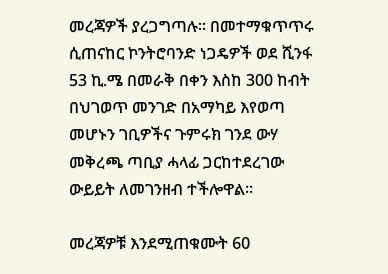መረጃዎች ያረጋግጣሉ፡፡ በመተማቁጥጥሩ ሲጠናከር ኮንትሮባንድ ነጋዴዎች ወደ ሺንፋ 53 ኪ.ሜ በመራቅ በቀን እስከ 300 ከብት በህገወጥ መንገድ በአማካይ እየወጣ መሆኑን ገቢዎችና ጉምሩክ ገንደ ውሃ መቅረጫ ጣቢያ ሓላፊ ጋርከተደረገው ውይይት ለመገንዘብ ተችሎዋል፡፡

መረጃዎቹ እንደሚጠቁሙት 60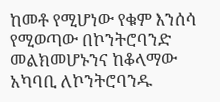ከመቶ የሚሆነው የቁም እንሰሳ የሚወጣው በኮንትሮባንድ መልክመሆኑንና ከቆላማው አካባቢ ለኮንትሮባንዱ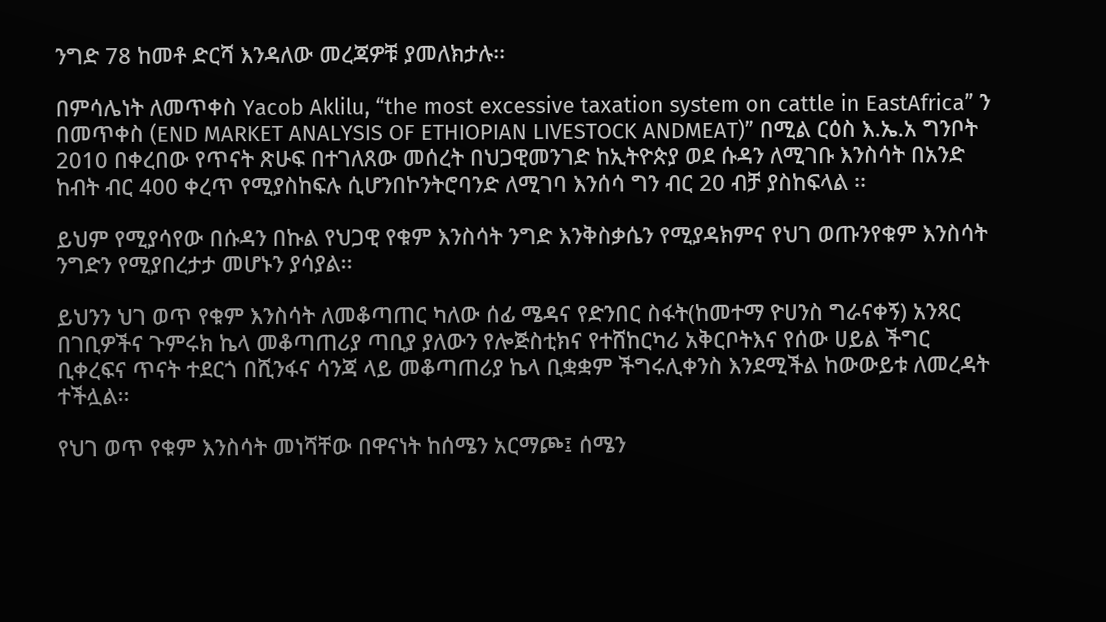ንግድ 78 ከመቶ ድርሻ እንዳለው መረጃዎቹ ያመለክታሉ፡፡

በምሳሌነት ለመጥቀስ Yacob Aklilu, “the most excessive taxation system on cattle in EastAfrica” ን በመጥቀስ (END MARKET ANALYSIS OF ETHIOPIAN LIVESTOCK ANDMEAT)” በሚል ርዕስ እ.ኤ.አ ግንቦት 2010 በቀረበው የጥናት ጽሁፍ በተገለጸው መሰረት በህጋዊመንገድ ከኢትዮጵያ ወደ ሱዳን ለሚገቡ እንስሳት በአንድ ከብት ብር 400 ቀረጥ የሚያስከፍሉ ሲሆንበኮንትሮባንድ ለሚገባ እንሰሳ ግን ብር 20 ብቻ ያስከፍላል ፡፡

ይህም የሚያሳየው በሱዳን በኩል የህጋዊ የቁም እንስሳት ንግድ እንቅስቃሴን የሚያዳክምና የህገ ወጡንየቁም እንስሳት ንግድን የሚያበረታታ መሆኑን ያሳያል፡፡

ይህንን ህገ ወጥ የቁም እንስሳት ለመቆጣጠር ካለው ሰፊ ሜዳና የድንበር ስፋት(ከመተማ ዮሀንስ ግራናቀኝ) አንጻር በገቢዎችና ጉምሩክ ኬላ መቆጣጠሪያ ጣቢያ ያለውን የሎጅስቲክና የተሸከርካሪ አቅርቦትእና የሰው ሀይል ችግር ቢቀረፍና ጥናት ተደርጎ በሺንፋና ሳንጃ ላይ መቆጣጠሪያ ኬላ ቢቋቋም ችግሩሊቀንስ እንደሚችል ከውውይቱ ለመረዳት ተችሏል፡፡

የህገ ወጥ የቁም እንስሳት መነሻቸው በዋናነት ከሰሜን አርማጮ፤ ሰሜን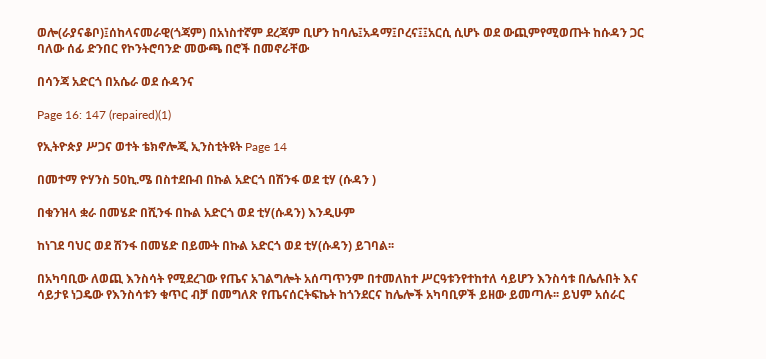ወሎ(ራያናቆቦ)፤ሰከላናመራዊ(ጎጃም) በአነስተኛም ደረጃም ቢሆን ከባሌ፤አዳማ፤ቦረና፤፤አርሲ ሲሆኑ ወደ ውጪምየሚወጡት ከሱዳን ጋር ባለው ሰፊ ድንበር የኮንትሮባንድ መውጫ በሮች በመኖራቸው

በሳንጃ አድርጎ በአሴራ ወደ ሱዳንና

Page 16: 147 (repaired)(1)

የኢትዮጵያ ሥጋና ወተት ቴክኖሎጂ ኢንስቲትዩት Page 14

በመተማ ዮሃንስ 50ኪ.ሜ በስተደቡብ በኩል አድርጎ በሽንፋ ወደ ቲሃ (ሱዳን )

በቁንዝላ ቋራ በመሄድ በሺንፋ በኩል አድርጎ ወደ ቲሃ(ሱዳን) እንዲሁም

ከነገደ ባህር ወደ ሽንፋ በመሄድ በይሙት በኩል አድርጎ ወደ ቲሃ(ሱዳን) ይገባል፡፡

በአካባቢው ለወጪ እንስሳት የሚደረገው የጤና አገልግሎት አሰጣጥንም በተመለከተ ሥርዓቱንየተከተለ ሳይሆን እንስሳቱ በሌሉበት እና ሳይታዩ ነጋዴው የእንስሳቱን ቁጥር ብቻ በመግለጽ የጤናሰርትፍኬት ከጎንደርና ከሌሎች አካባቢዎች ይዘው ይመጣሉ፡፡ ይህም አሰራር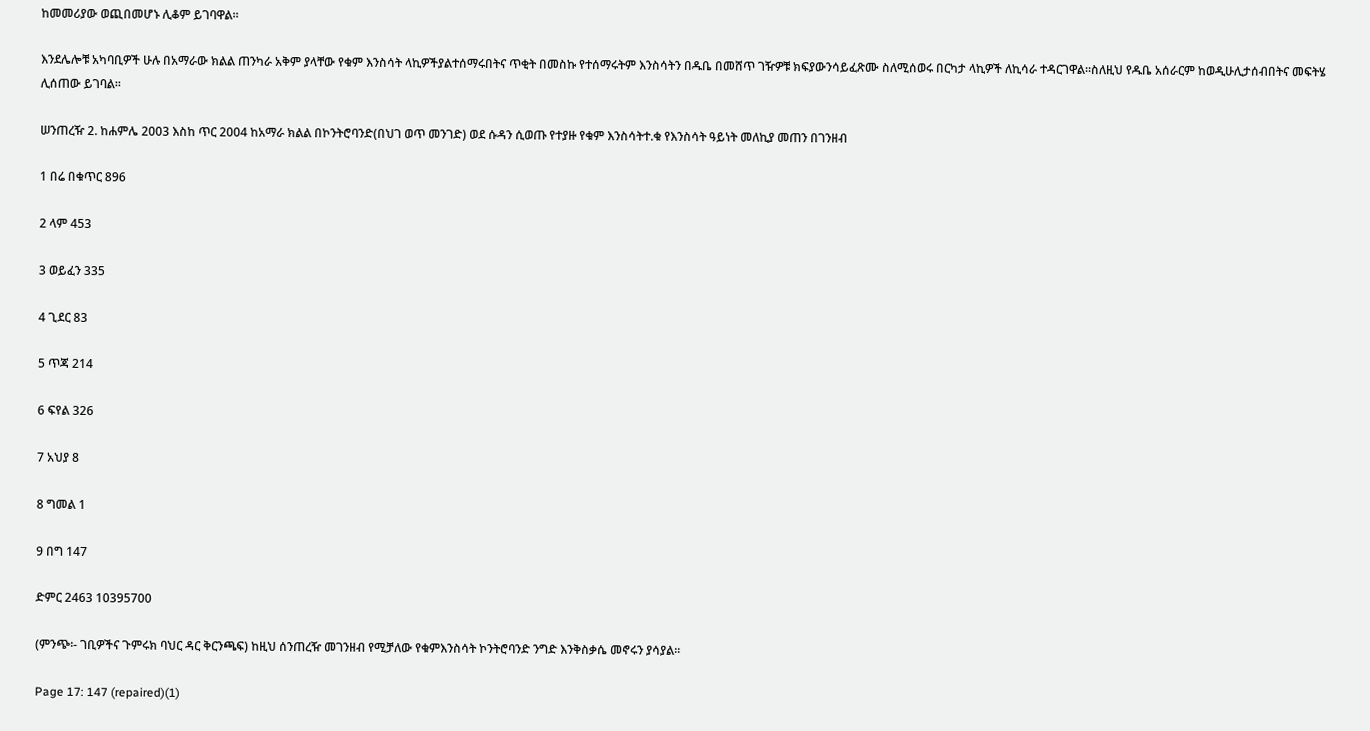ከመመሪያው ወጪበመሆኑ ሊቆም ይገባዋል፡፡

እንደሌሎቹ አካባቢዎች ሁሉ በአማራው ክልል ጠንካራ አቅም ያላቸው የቁም እንስሳት ላኪዎችያልተሰማሩበትና ጥቂት በመስኩ የተሰማሩትም እንስሳትን በዱቤ በመሸጥ ገዥዎቹ ክፍያውንሳይፈጽሙ ስለሚሰወሩ በርካታ ላኪዎች ለኪሳራ ተዳርገዋል፡፡ስለዚህ የዱቤ አሰራርም ከወዲሁሊታሰብበትና መፍትሄ ሊሰጠው ይገባል፡፡

ሠንጠረዥ 2. ከሐምሌ 2003 እስከ ጥር 2004 ከአማራ ክልል በኮንትሮባንድ(በህገ ወጥ መንገድ) ወደ ሱዳን ሲወጡ የተያዙ የቁም እንስሳትተ.ቁ የእንስሳት ዓይነት መለኪያ መጠን በገንዘብ

1 በሬ በቁጥር 896

2 ላም 453

3 ወይፈን 335

4 ጊደር 83

5 ጥጃ 214

6 ፍየል 326

7 አህያ 8

8 ግመል 1

9 በግ 147

ድምር 2463 10395700

(ምንጭ፡- ገቢዎችና ጉምሩክ ባህር ዳር ቅርንጫፍ) ከዚህ ሰንጠረዥ መገንዘብ የሚቻለው የቁምእንስሳት ኮንትሮባንድ ንግድ እንቅስቃሴ መኖሩን ያሳያል፡፡

Page 17: 147 (repaired)(1)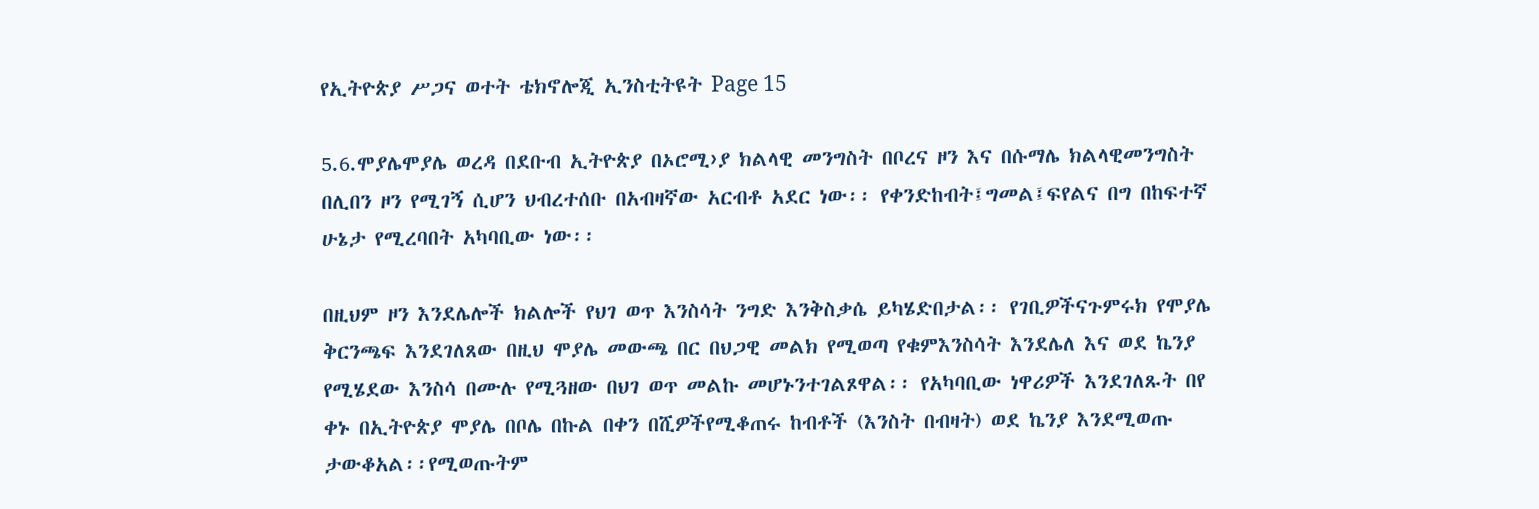የኢትዮጵያ ሥጋና ወተት ቴክኖሎጂ ኢንስቲትዩት Page 15

5.6.ሞያሌሞያሌ ወረዳ በደቡብ ኢትዮጵያ በኦሮሚ›ያ ክልላዊ መንግስት በቦረና ዞን እና በሱማሌ ክልላዊመንግስት በሊበን ዞን የሚገኝ ሲሆን ህብረተሰቡ በአብዛኛው አርብቶ አደር ነው፡፡ የቀንድከብት፤ግመል፤ፍየልና በግ በከፍተኛ ሁኔታ የሚረባበት አካባቢው ነው፡፡

በዚህም ዞን እንደሌሎች ክልሎች የህገ ወጥ እንስሳት ንግድ እንቅስቃሴ ይካሄድበታል፡፡ የገቢዎችናጉምሩክ የሞያሌ ቅርንጫፍ እንደገለጸው በዚህ ሞያሌ መውጫ በር በህጋዊ መልክ የሚወጣ የቁምእንስሳት እንደሌለ እና ወደ ኬንያ የሚሄደው እንስሳ በሙሉ የሚጓዘው በህገ ወጥ መልኩ መሆኑንተገልጾዋል፡፡ የአካባቢው ነዋሪዎች እንደገለጹት በየ ቀኑ በኢትዮጵያ ሞያሌ በቦሌ በኩል በቀን በሺዎችየሚቆጠሩ ከብቶች (እንስት በብዛት) ወደ ኬንያ እንደሚወጡ ታውቆአል፡፡የሚወጡትም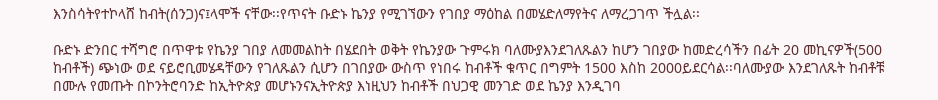እንስሳትየተኮላሸ ከብት(ሰንጋ)ና፤ላሞች ናቸው፡፡የጥናት ቡድኑ ኬንያ የሚገኘውን የገበያ ማዕከል በመሄድለማየትና ለማረጋገጥ ችሏል፡፡

ቡድኑ ድንበር ተሻግሮ በጥዋቱ የኬንያ ገበያ ለመመልከት በሄደበት ወቅት የኬንያው ጉምሩክ ባለሙያእንደገለጹልን ከሆን ገበያው ከመድረሳችን በፊት 20 መኪናዎች(500 ከብቶች) ጭነው ወደ ናይሮቢመሄዳቸውን የገለጹልን ሲሆን በገበያው ውስጥ የነበሩ ከብቶች ቁጥር በግምት 1500 እስከ 2000ይደርሳል፡፡ባለሙያው እንደገለጹት ከብቶቹ በሙሉ የመጡት በኮንትሮባንድ ከኢትዮጵያ መሆኑንናኢትዮጵያ እነዚህን ከብቶች በህጋዊ መንገድ ወደ ኬንያ እንዲገባ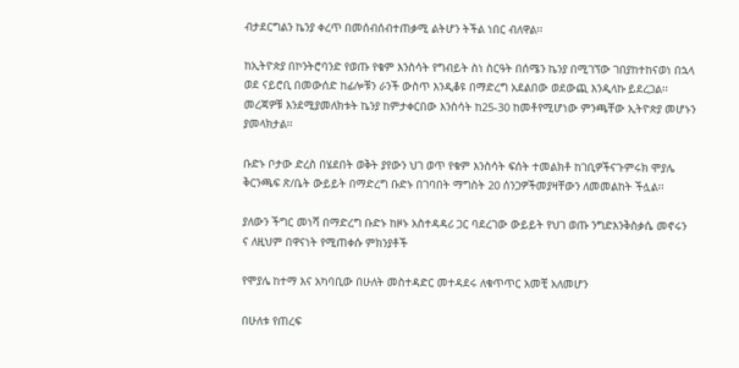ብታደርግልን ኬንያ ቀረጥ በመሰብሰብተጠቃሚ ልትሆን ትችል ነበር ብለዋል፡፡

ከኢትዮጵያ በኮንትሮባንድ የወጡ የቁም እንስሳት የግብይት ስነ ስርዓት በሰሜን ኬንያ በሚገኘው ገበያከተከናወነ በኋላ ወደ ናይሮቢ በመውሰድ ከፊሎቹን ራንች ውስጥ እንዲቆዩ በማድረግ አደልበው ወደውጪ እንዲላኩ ይደረጋል፡፡መረጃዎቹ እንደሚያመለክቱት ኬንያ ከምታቀርበው እንስሳት ከ25-30 ከመቶየሚሆነው ምንጫቸው ኢትዮጵያ መሆኑን ያመላክታል፡፡

ቡድኑ ቦታው ድረስ በሄደበት ወቅት ያየውን ህገ ወጥ የቁም እንስሳት ፍሰት ተመልክቶ ከገቢዎችናጉምሩክ ሞያሌ ቅርንጫፍ ጽ/ቤት ውይይት በማድረግ ቡድኑ በገባበት ማግስት 20 ሰንጋዎችመያዛቸውን ለመመልከት ችሏል፡፡

ያለውን ችግር መነሻ በማድረግ ቡድኑ ከዞኑ አስተዳዳሪ ጋር ባደረገው ውይይት የህገ ወጡ ንግድእንቅስቃሴ መኖሩን ና ለዚህም በዋናነት የሚጠቀሱ ምክንያቶች

የሞያሌ ከተማ እና አካባቢው በሁለት መስተዳድር መተዳደሩ ለቁጥጥር አመቺ አለመሆን

በሁለቱ የጠረፍ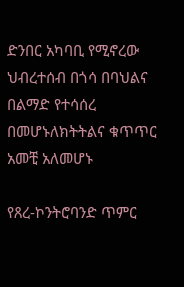ድንበር አካባቢ የሚኖረው ህብረተሰብ በጎሳ በባህልና በልማድ የተሳሰረ በመሆኑለክትትልና ቁጥጥር አመቺ አለመሆኑ

የጸረ-ኮንትሮባንድ ጥምር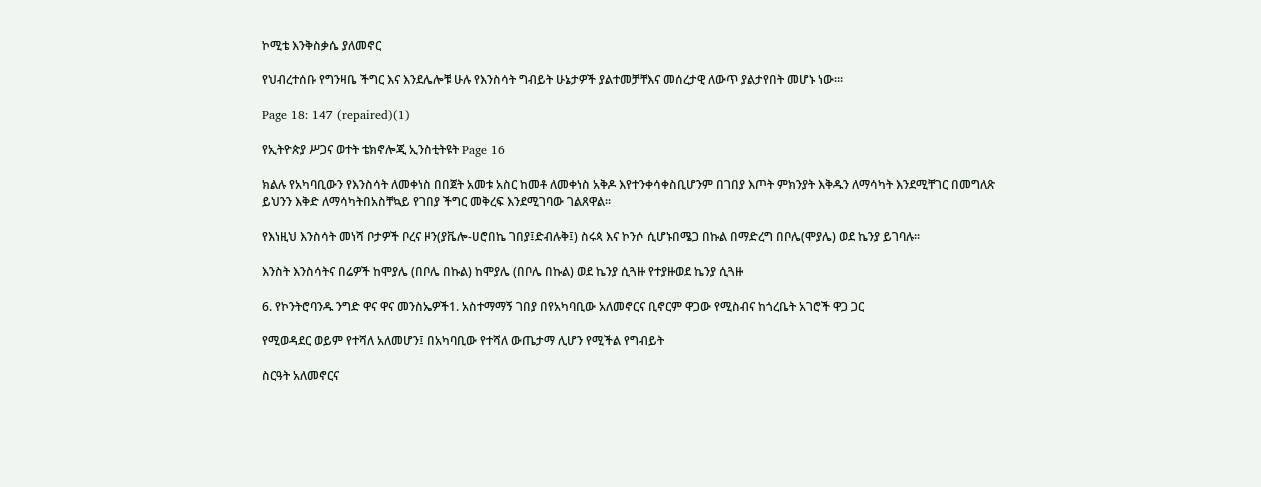ኮሚቴ እንቅስቃሴ ያለመኖር

የህብረተሰቡ የግንዛቤ ችግር እና እንደሌሎቹ ሁሉ የእንስሳት ግብይት ሁኔታዎች ያልተመቻቸእና መሰረታዊ ለውጥ ያልታየበት መሆኑ ነው፡፡፡

Page 18: 147 (repaired)(1)

የኢትዮጵያ ሥጋና ወተት ቴክኖሎጂ ኢንስቲትዩት Page 16

ክልሉ የአካባቢውን የእንስሳት ለመቀነስ በበጀት አመቱ አስር ከመቶ ለመቀነስ አቅዶ እየተንቀሳቀስቢሆንም በገበያ እጦት ምክንያት እቅዱን ለማሳካት እንደሚቸገር በመግለጽ ይህንን እቅድ ለማሳካትበአስቸኳይ የገበያ ችግር መቅረፍ እንደሚገባው ገልጸዋል፡፡

የእነዚህ እንስሳት መነሻ ቦታዎች ቦረና ዞን(ያቬሎ-ሀሮበኬ ገበያ፤ድብሉቅ፤) ስሩጳ እና ኮንሶ ሲሆኑበሜጋ በኩል በማድረግ በቦሌ(ሞያሌ) ወደ ኬንያ ይገባሉ፡፡

እንስት እንስሳትና በሬዎች ከሞያሌ (በቦሌ በኩል) ከሞያሌ (በቦሌ በኩል) ወደ ኬንያ ሲጓዙ የተያዙወደ ኬንያ ሲጓዙ

6. የኮንትሮባንዱ ንግድ ዋና ዋና መንስኤዎች1. አስተማማኝ ገበያ በየአካባቢው አለመኖርና ቢኖርም ዋጋው የሚስብና ከጎረቤት አገሮች ዋጋ ጋር

የሚወዳደር ወይም የተሻለ አለመሆን፤ በአካባቢው የተሻለ ውጤታማ ሊሆን የሚችል የግብይት

ስርዓት አለመኖርና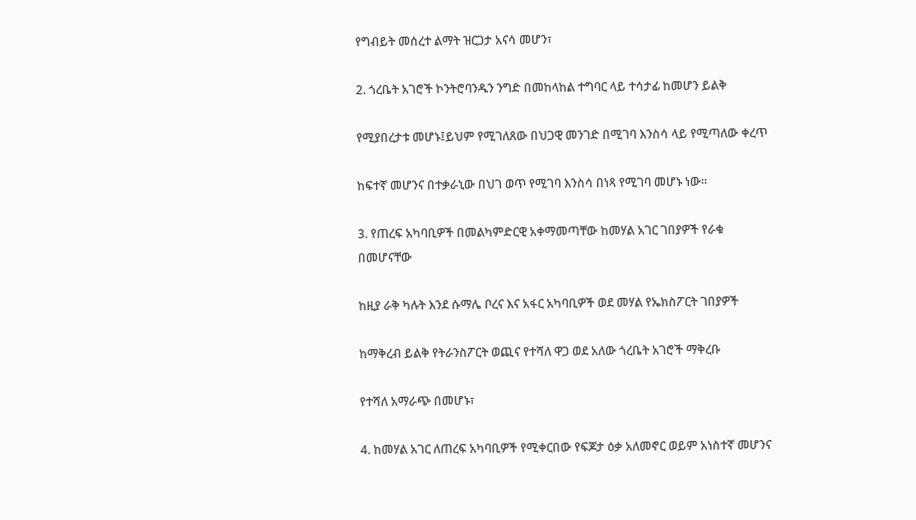የግብይት መሰረተ ልማት ዝርጋታ አናሳ መሆን፣

2. ጎረቤት አገሮች ኮንትሮባንዱን ንግድ በመከላከል ተግባር ላይ ተሳታፊ ከመሆን ይልቅ

የሚያበረታቱ መሆኑ፤ይህም የሚገለጸው በህጋዊ መንገድ በሚገባ እንስሳ ላይ የሚጣለው ቀረጥ

ከፍተኛ መሆንና በተቃራኒው በህገ ወጥ የሚገባ እንስሳ በነጻ የሚገባ መሆኑ ነው፡፡

3. የጠረፍ አካባቢዎች በመልካምድርዊ አቀማመጣቸው ከመሃል አገር ገበያዎች የራቁ በመሆናቸው

ከዚያ ራቅ ካሉት እንደ ሱማሌ ቦረና እና አፋር አካባቢዎች ወደ መሃል የኤክስፖርት ገበያዎች

ከማቅረብ ይልቅ የትራንስፖርት ወጪና የተሻለ ዋጋ ወደ አለው ጎረቤት አገሮች ማቅረቡ

የተሻለ አማራጭ በመሆኑ፣

4. ከመሃል አገር ለጠረፍ አካባቢዎች የሚቀርበው የፍጆታ ዕቃ አለመኖር ወይም አነስተኛ መሆንና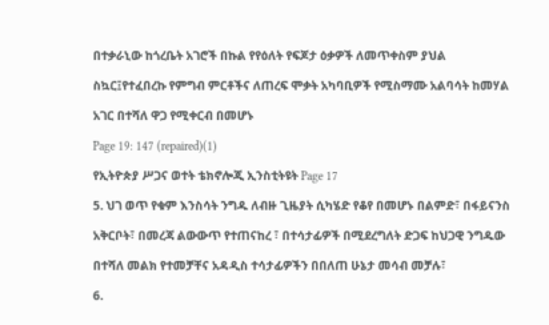በተቃራኒው ከጎረቤት አገሮች በኩል የየዕለት የፍጆታ ዕቃዎች ለመጥቀስም ያህል

ስኳር፤የተፈበረኩ የምግብ ምርቶችና ለጠረፍ ሞቃት አካባቢዎች የሚስማሙ አልባሳት ከመሃል

አገር በተሻለ ዋጋ የሚቀርብ በመሆኑ

Page 19: 147 (repaired)(1)

የኢትዮጵያ ሥጋና ወተት ቴክኖሎጂ ኢንስቲትዩት Page 17

5. ህገ ወጥ የቁም እንስሳት ንግዱ ለብዙ ጊዜያት ሲካሄድ የቆየ በመሆኑ በልምድ፣ በፋይናንስ

አቅርቦት፣ በመረጃ ልውውጥ የተጠናከረ ፣ በተሳታፊዎች በሚደረግለት ድጋፍ ከህጋዊ ንግዱው

በተሻለ መልክ የተመቻቸና አዳዲስ ተሳታፊዎችን በበለጠ ሁኔታ መሳብ መቻሉ፣

6.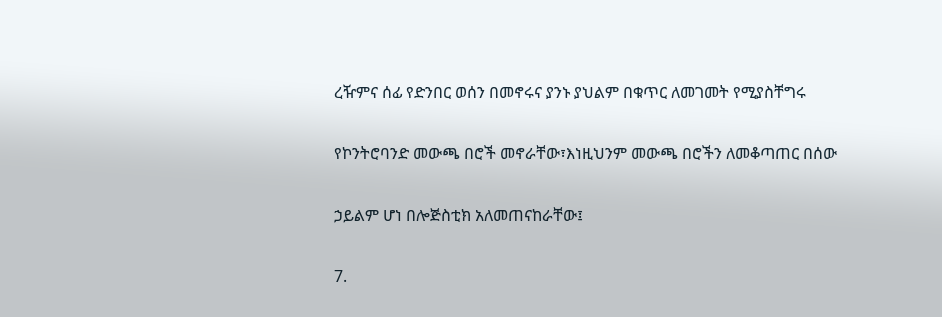ረዥምና ሰፊ የድንበር ወሰን በመኖሩና ያንኑ ያህልም በቁጥር ለመገመት የሚያስቸግሩ

የኮንትሮባንድ መውጫ በሮች መኖራቸው፣እነዚህንም መውጫ በሮችን ለመቆጣጠር በሰው

ኃይልም ሆነ በሎጅስቲክ አለመጠናከራቸው፤

7.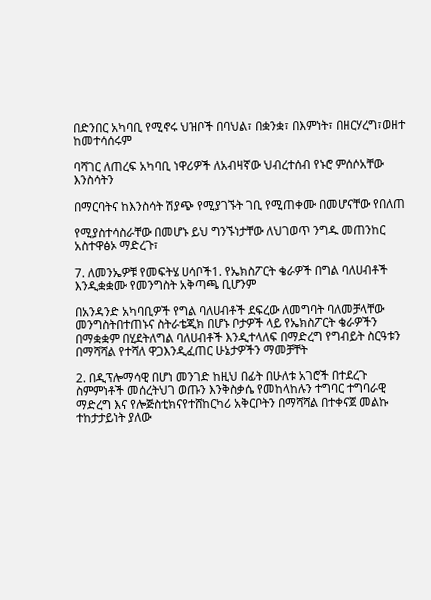በድንበር አካባቢ የሚኖሩ ህዝቦች በባህል፣ በቋንቋ፣ በእምነት፣ በዘርሃረግ፣ወዘተ ከመተሳሰሩም

ባሻገር ለጠረፍ አካባቢ ነዋሪዎች ለአብዛኛው ህብረተሰብ የኑሮ ምሰሶአቸው እንስሳትን

በማርባትና ከእንስሳት ሽያጭ የሚያገኙት ገቢ የሚጠቀሙ በመሆናቸው የበለጠ

የሚያስተሳስራቸው በመሆኑ ይህ ግንኙነታቸው ለህገወጥ ንግዱ መጠንከር አስተዋፅኦ ማድረጉ፣

7. ለመንኤዎቹ የመፍትሄ ሀሳቦች1. የኤክስፖርት ቄራዎች በግል ባለሀብቶች እንዲቋቋሙ የመንግስት አቅጣጫ ቢሆንም

በአንዳንድ አካባቢዎች የግል ባለሀብቶች ደፍረው ለመግባት ባለመቻላቸው መንግስትበተጠኑና ስትራቴጂክ በሆኑ ቦታዎች ላይ የኤክስፖርት ቄራዎችን በማቋቋም በሂደትለግል ባለሀብቶች እንዲተላለፍ በማድረግ የግብይት ስርዓቱን በማሻሻል የተሻለ ዋጋእንዲፈጠር ሁኔታዎችን ማመቻቸት

2. በዲፕሎማሳዊ በሆነ መንገድ ከዚህ በፊት በሁለቱ አገሮች በተደረጉ ስምምነቶች መሰረትህገ ወጡን እንቅስቃሴ የመከላከሉን ተግባር ተግባራዊ ማድረግ እና የሎጅስቲክናየተሸከርካሪ አቅርቦትን በማሻሻል በተቀናጀ መልኩ ተከታታይነት ያለው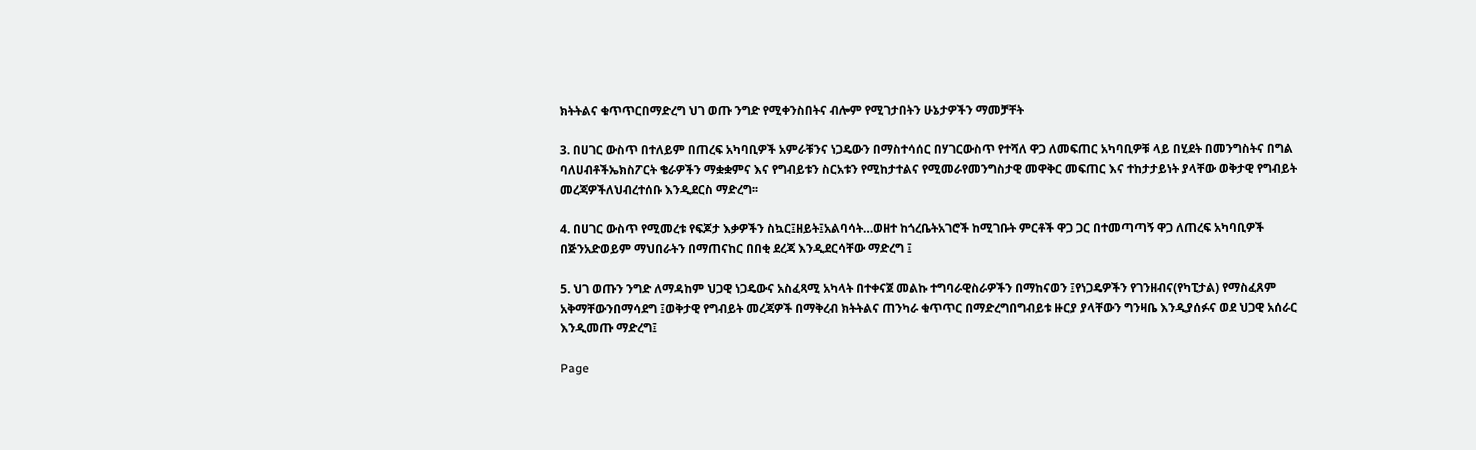ክትትልና ቁጥጥርበማድረግ ህገ ወጡ ንግድ የሚቀንስበትና ብሎም የሚገታበትን ሁኔታዎችን ማመቻቸት

3. በሀገር ውስጥ በተለይም በጠረፍ አካባቢዎች አምራቹንና ነጋዴውን በማስተሳሰር በሃገርውስጥ የተሻለ ዋጋ ለመፍጠር አካባቢዎቹ ላይ በሂደት በመንግስትና በግል ባለሀብቶችኤክስፖርት ቄራዎችን ማቋቋምና እና የግብይቱን ስርአቱን የሚከታተልና የሚመራየመንግስታዊ መዋቅር መፍጠር እና ተከታታይነት ያላቸው ወቅታዊ የግብይት መረጃዎችለህብረተሰቡ እንዲደርስ ማድረግ፡፡

4. በሀገር ውስጥ የሚመረቱ የፍጆታ እቃዎችን ስኳር፤ዘይት፤አልባሳት…ወዘተ ከጎረቤትአገሮች ከሚገቡት ምርቶች ዋጋ ጋር በተመጣጣኝ ዋጋ ለጠረፍ አካባቢዎች በጅንአድወይም ማህበራትን በማጠናከር በበቂ ደረጃ እንዲደርሳቸው ማድረግ ፤

5. ህገ ወጡን ንግድ ለማዳከም ህጋዊ ነጋዴውና አስፈጻሚ አካላት በተቀናጀ መልኩ ተግባራዊስራዎችን በማከናወን ፤የነጋዴዎችን የገንዘብና(የካፒታል) የማስፈጸም አቅማቸውንበማሳደግ ፤ወቅታዊ የግብይት መረጃዎች በማቅረብ ክትትልና ጠንካራ ቁጥጥር በማድረግበግብይቱ ዙርያ ያላቸውን ግንዛቤ እንዲያሰፉና ወደ ህጋዊ አሰራር እንዲመጡ ማድረግ፤

Page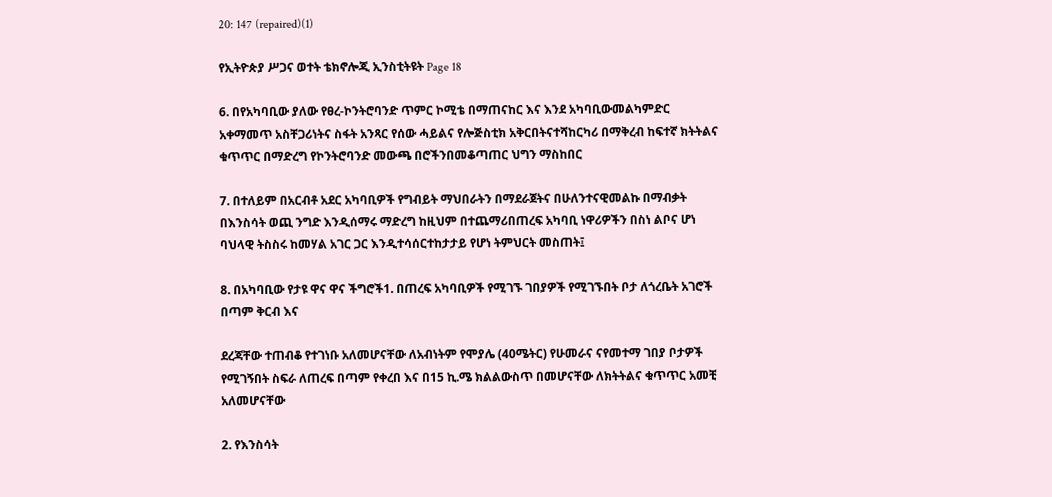20: 147 (repaired)(1)

የኢትዮጵያ ሥጋና ወተት ቴክኖሎጂ ኢንስቲትዩት Page 18

6. በየአካባቢው ያለው የፀረ-ኮንትሮባንድ ጥምር ኮሚቴ በማጠናከር እና እንደ አካባቢውመልካምድር አቀማመጥ አስቸጋሪነትና ስፋት አንጻር የሰው ሓይልና የሎጅስቲክ አቅርበትናተሻከርካሪ በማቅረብ ከፍተኛ ክትትልና ቁጥጥር በማድረግ የኮንትሮባንድ መውጫ በሮችንበመቆጣጠር ህግን ማስከበር

7. በተለይም በአርብቶ አደር አካባቢዎች የግብይት ማህበራትን በማደራጀትና በሁለንተናዊመልኩ በማብቃት በእንስሳት ወጪ ንግድ እንዲሰማሩ ማድረግ ከዚህም በተጨማሪበጠረፍ አካባቢ ነዋሪዎችን በስነ ልቦና ሆነ ባህላዊ ትስስሩ ከመሃል አገር ጋር እንዲተሳሰርተከታታይ የሆነ ትምህርት መስጠት፤

8. በአካባቢው የታዩ ዋና ዋና ችግሮች1. በጠረፍ አካባቢዎች የሚገኙ ገበያዎች የሚገኙበት ቦታ ለጎረቤት አገሮች በጣም ቅርብ እና

ደረጃቸው ተጠብቆ የተገነቡ አለመሆናቸው ለአብነትም የሞያሌ (40ሜትር) የሁመራና ናየመተማ ገበያ ቦታዎች የሚገኝበት ስፍራ ለጠረፍ በጣም የቀረበ እና በ15 ኪ.ሜ ክልልውስጥ በመሆናቸው ለክትትልና ቁጥጥር አመቺ አለመሆናቸው

2. የእንስሳት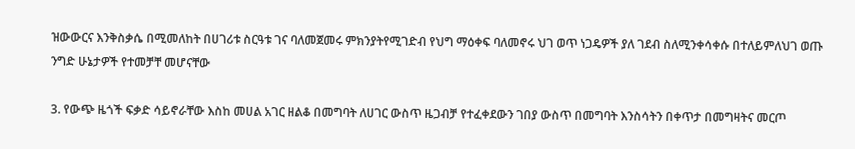ዝውውርና እንቅስቃሴ በሚመለከት በሀገሪቱ ስርዓቱ ገና ባለመጀመሩ ምክንያትየሚገድብ የህግ ማዕቀፍ ባለመኖሩ ህገ ወጥ ነጋዴዎች ያለ ገደብ ስለሚንቀሳቀሱ በተለይምለህገ ወጡ ንግድ ሁኔታዎች የተመቻቸ መሆናቸው

3. የውጭ ዜጎች ፍቃድ ሳይኖራቸው እስከ መሀል አገር ዘልቆ በመግባት ለሀገር ውስጥ ዜጋብቻ የተፈቀደውን ገበያ ውስጥ በመግባት እንስሳትን በቀጥታ በመግዛትና መርጦ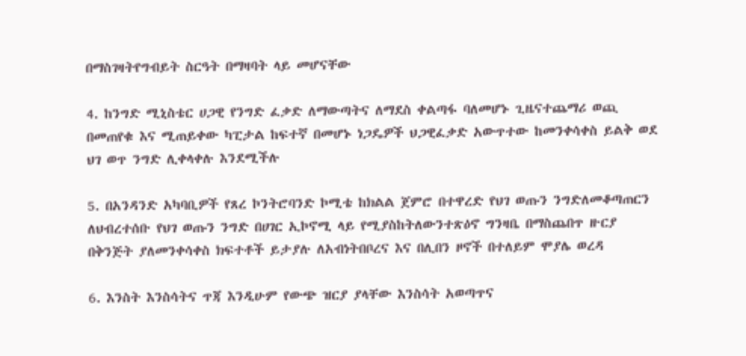በማስገዛትየግብይት ስርዓት በማዛባት ላይ መሆናቸው

4. ከንግድ ሚኒስቴር ሀጋዊ የንግድ ፈቃድ ለማውጣትና ለማደስ ቀልጣፋ ባለመሆኑ ጊዜናተጨማሪ ወጪ በመጠየቁ እና ሚጠይቀው ካፒታል ከፍተኛ በመሆኑ ነጋዴዎች ህጋዊፈቃድ አውጥተው ከመንቀሳቀስ ይልቅ ወደ ህገ ወጥ ንግድ ሊቀላቀሉ እንደሚችሉ

5. በአንዳንድ አካባቢዎች የጸረ ኮንትሮባንድ ኮሚቴ ከክልል ጀምሮ በተዋረድ የህገ ወጡን ንግድለመቆጣጠርን ለህብረተሰቡ የህገ ወጡን ንግድ በሀገር ኢኮኖሚ ላይ የሚያስከትለውንተጽዕኖ ግንዛቤ በማስጨበጥ ዙርያ በቅንጅት ያለመንቀሳቀስ ክፍተቶች ይታያሉ ለአብነትበቦረና እና በሊበን ዞኖች በተለይም ሞያሌ ወረዳ

6. እንስት እንስሳትና ጥጃ እንዲሁም የውጭ ዝርያ ያላቸው እንስሳት አወጣጥና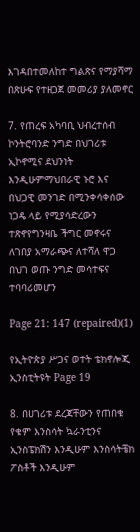እገዳበተመለከተ ግልጽና የማያሻማ በጽሁፍ የተዘጋጀ መመሪያ ያለመኖር

7. የጠረፍ አካባቢ ህብረተሰብ ኮንትሮባንድ ንግድ በህገሪቱ ኢኮኖሚና ደህንነት እንዲሁምማህበራዊ ኑሮ እና በህጋዊ መንገድ በሚንቀሳቀሰው ነጋዴ ላይ የሚያሳድረውን ተጽኖየግንዛቤ ችግር መኖሩና ለገበያ አማራጭና ለተሻለ ዋጋ በህገ ወጡ ንግድ መሳተፍና ተባባሪመሆን

Page 21: 147 (repaired)(1)

የኢትዮጵያ ሥጋና ወተት ቴክኖሎጂ ኢንስቲትዩት Page 19

8. በሀገሪቱ ደረጃቸውን የጠበቁ የቁም እንስሳት ኳራንቲንና ኢንስፔክሽን እንዲሁም እንስሳትቼክ ፖስቶች እንዲሁም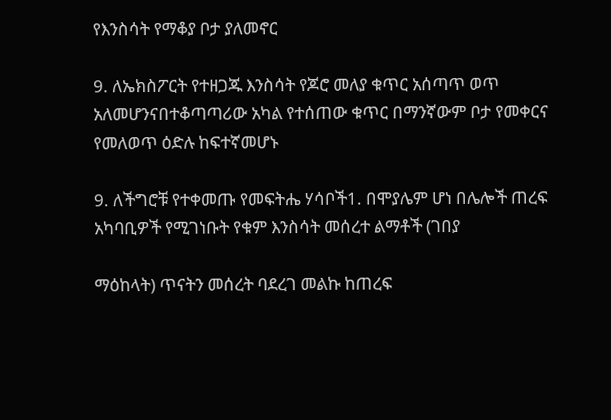የእንስሳት የማቆያ ቦታ ያለመኖር

9. ለኤክስፖርት የተዘጋጁ እንስሳት የጆሮ መለያ ቁጥር አሰጣጥ ወጥ አለመሆንናበተቆጣጣሪው አካል የተሰጠው ቁጥር በማንኛውም ቦታ የመቀርና የመለወጥ ዕድሉ ከፍተኛመሆኑ

9. ለችግሮቹ የተቀመጡ የመፍትሔ ሃሳቦች1. በሞያሌም ሆነ በሌሎች ጠረፍ አካባቢዎች የሚገነቡት የቁም እንስሳት መሰረተ ልማቶች (ገበያ

ማዕከላት) ጥናትን መሰረት ባደረገ መልኩ ከጠረፍ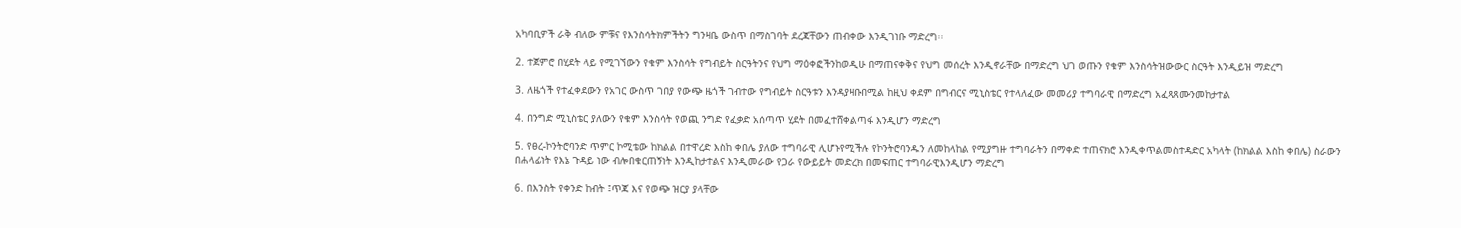አካባቢዎች ራቅ ብለው ምቹና የእንስሳትክምችትን ግንዛቤ ውስጥ በማስገባት ደረጃቸውን ጠብቀው እንዲገነቡ ማድረግ፡፡

2. ተጀምሮ በሂደት ላይ የሚገኘውን የቁም እንስሳት የግብይት ስርዓትንና የህግ ማዕቀፎችንከወዲሁ በማጠናቀቅና የህግ መሰረት እንዲኖራቸው በማድረግ ህገ ወጡን የቁም እንስሳትዝውውር ስርዓት እንዲይዝ ማድረግ

3. ለዜጎች የተፈቀደውን የአገር ውስጥ ገበያ የውጭ ዜጎች ገብተው የግብይት ስርዓቱን እንዳያዛቡበሚል ከዚህ ቀደም በግብርና ሚኒስቴር የተላለፈው መመሪያ ተግባራዊ በማድረግ አፈጻጸሙንመከታተል

4. በንግድ ሚኒስቴር ያለውን የቁም እንስሳት የወጪ ንግድ የፈቃድ አሰጣጥ ሂደት በመፈተሸቀልጣፋ እንዲሆን ማድረግ

5. የፀረ-ኮንትሮባንድ ጥምር ኮሚቴው ከክልል በተዋረድ እስከ ቀበሌ ያለው ተግባራዊ ሊሆኑየሚችሉ የኮንትሮባንዱን ለመከላከል የሚያግዙ ተግባራትን በማቀድ ተጠናክሮ እንዲቀጥልመስተዳድር አካላት (ከክልል እስከ ቀበሌ) ስራውን በሐላፊነት የእኔ ጉዳይ ነው ብሎበቁርጠኝነት እንዲከታተልና እንዲመራው የጋራ የውይይት መድረክ በመፍጠር ተግባራዊእንዲሆን ማድረግ

6. በእንስት የቀንድ ከብት ፤ጥጃ እና የወጭ ዝርያ ያላቸው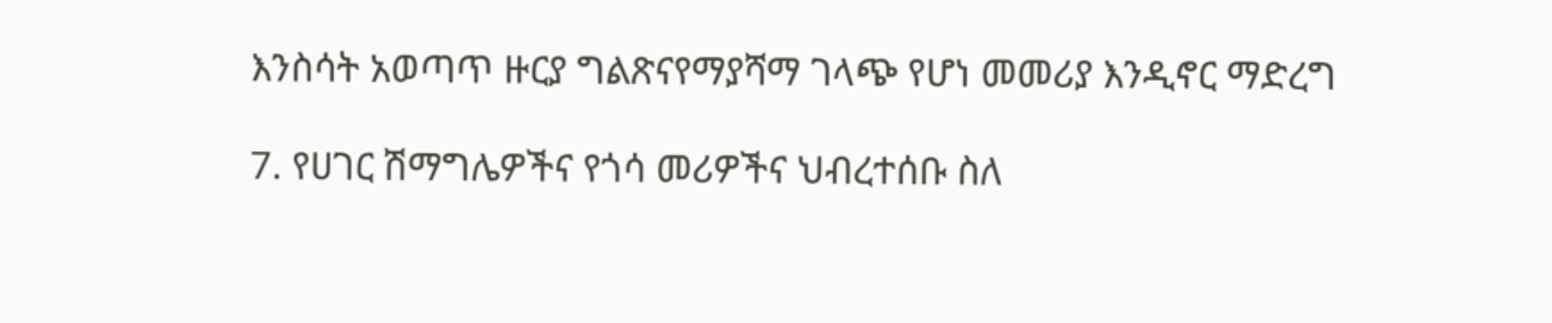እንስሳት አወጣጥ ዙርያ ግልጽናየማያሻማ ገላጭ የሆነ መመሪያ እንዲኖር ማድረግ

7. የሀገር ሽማግሌዎችና የጎሳ መሪዎችና ህብረተሰቡ ስለ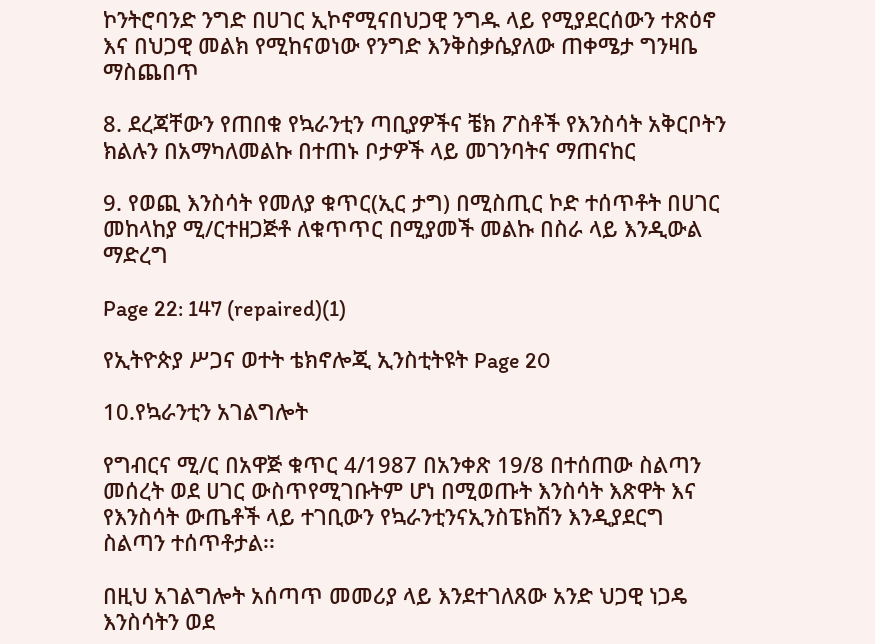ኮንትሮባንድ ንግድ በሀገር ኢኮኖሚናበህጋዊ ንግዱ ላይ የሚያደርሰውን ተጽዕኖ እና በህጋዊ መልክ የሚከናወነው የንግድ እንቅስቃሴያለው ጠቀሜታ ግንዛቤ ማስጨበጥ

8. ደረጃቸውን የጠበቁ የኳራንቲን ጣቢያዎችና ቼክ ፖስቶች የእንስሳት አቅርቦትን ክልሉን በአማካለመልኩ በተጠኑ ቦታዎች ላይ መገንባትና ማጠናከር

9. የወጪ እንስሳት የመለያ ቁጥር(ኢር ታግ) በሚስጢር ኮድ ተሰጥቶት በሀገር መከላከያ ሚ/ርተዘጋጅቶ ለቁጥጥር በሚያመች መልኩ በስራ ላይ እንዲውል ማድረግ

Page 22: 147 (repaired)(1)

የኢትዮጵያ ሥጋና ወተት ቴክኖሎጂ ኢንስቲትዩት Page 20

10.የኳራንቲን አገልግሎት

የግብርና ሚ/ር በአዋጅ ቁጥር 4/1987 በአንቀጽ 19/8 በተሰጠው ስልጣን መሰረት ወደ ሀገር ውስጥየሚገቡትም ሆነ በሚወጡት እንስሳት እጽዋት እና የእንስሳት ውጤቶች ላይ ተገቢውን የኳራንቲንናኢንስፔክሽን እንዲያደርግ ስልጣን ተሰጥቶታል፡፡

በዚህ አገልግሎት አሰጣጥ መመሪያ ላይ እንደተገለጸው አንድ ህጋዊ ነጋዴ እንስሳትን ወደ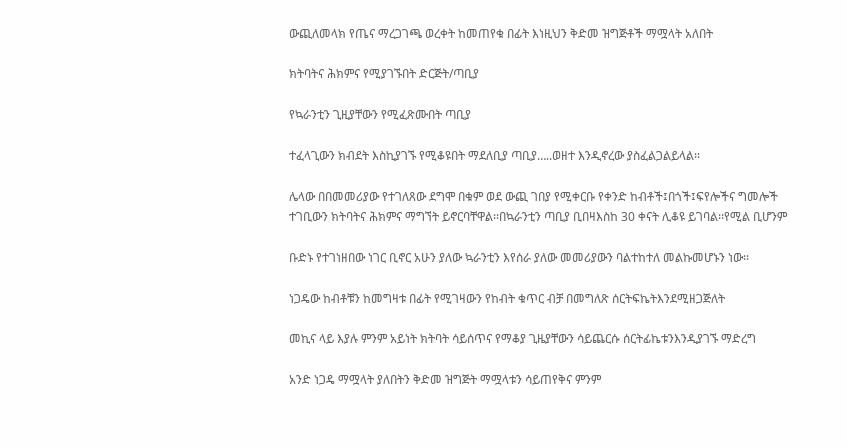ውጪለመላክ የጤና ማረጋገጫ ወረቀት ከመጠየቁ በፊት እነዚህን ቅድመ ዝግጅቶች ማሟላት አለበት

ክትባትና ሕክምና የሚያገኙበት ድርጅት/ጣቢያ

የኳራንቲን ጊዚያቸውን የሚፈጽሙበት ጣቢያ

ተፈላጊውን ክብደት እስኪያገኙ የሚቆዩበት ማደለቢያ ጣቢያ…..ወዘተ እንዲኖረው ያስፈልጋልይላል፡፡

ሌላው በበመመሪያው የተገለጸው ደግሞ በቁም ወደ ውጪ ገበያ የሚቀርቡ የቀንድ ከብቶች፤በጎች፤ፍየሎችና ግመሎች ተገቢውን ክትባትና ሕክምና ማግኘት ይኖርባቸዋል፡፡በኳራንቲን ጣቢያ ቢበዛእስከ 30 ቀናት ሊቆዩ ይገባል፡፡የሚል ቢሆንም

ቡድኑ የተገነዘበው ነገር ቢኖር አሁን ያለው ኳራንቲን እየሰራ ያለው መመሪያውን ባልተከተለ መልኩመሆኑን ነው፡፡

ነጋዴው ከብቶቹን ከመግዛቱ በፊት የሚገዛውን የከብት ቁጥር ብቻ በመግለጽ ሰርትፍኬትእንደሚዘጋጅለት

መኪና ላይ እያሉ ምንም አይነት ክትባት ሳይሰጥና የማቆያ ጊዜያቸውን ሳይጨርሱ ሰርትፊኬቱንእንዲያገኙ ማድረግ

አንድ ነጋዴ ማሟላት ያለበትን ቅድመ ዝግጅት ማሟላቱን ሳይጠየቅና ምንም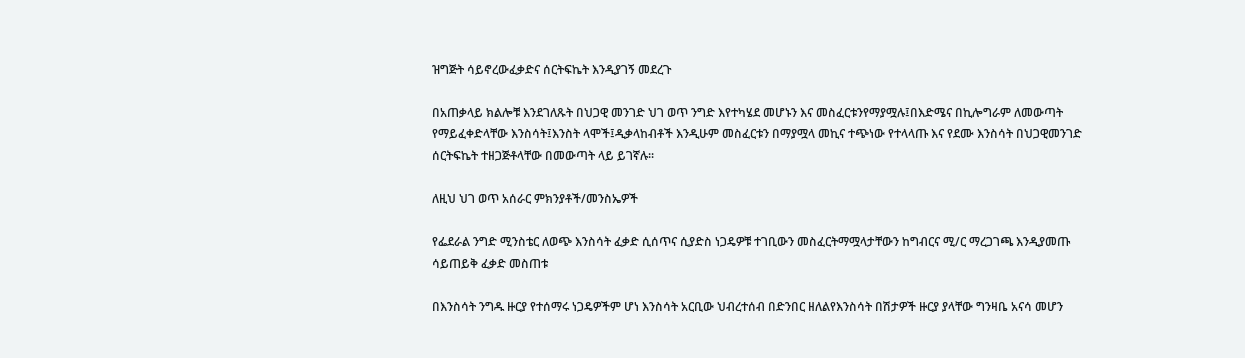ዝግጅት ሳይኖረውፈቃድና ሰርትፍኬት እንዲያገኝ መደረጉ

በአጠቃላይ ክልሎቹ እንደገለጹት በህጋዊ መንገድ ህገ ወጥ ንግድ እየተካሄደ መሆኑን እና መስፈርቱንየማያሟሉ፤በእድሜና በኪሎግራም ለመውጣት የማይፈቀድላቸው እንስሳት፤እንስት ላሞች፤ዲቃላከብቶች እንዲሁም መስፈርቱን በማያሟላ መኪና ተጭነው የተላላጡ እና የደሙ እንስሳት በህጋዊመንገድ ሰርትፍኬት ተዘጋጅቶላቸው በመውጣት ላይ ይገኛሉ፡፡

ለዚህ ህገ ወጥ አሰራር ምክንያቶች/መንስኤዎች

የፌደራል ንግድ ሚንስቴር ለወጭ እንስሳት ፈቃድ ሲሰጥና ሲያድስ ነጋዴዎቹ ተገቢውን መስፈርትማሟላታቸውን ከግብርና ሚ/ር ማረጋገጫ እንዲያመጡ ሳይጠይቅ ፈቃድ መስጠቱ

በእንስሳት ንግዱ ዙርያ የተሰማሩ ነጋዴዎችም ሆነ እንስሳት አርቢው ህብረተሰብ በድንበር ዘለልየእንስሳት በሽታዎች ዙርያ ያላቸው ግንዛቤ አናሳ መሆን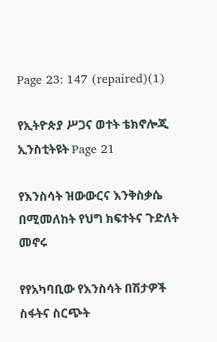Page 23: 147 (repaired)(1)

የኢትዮጵያ ሥጋና ወተት ቴክኖሎጂ ኢንስቲትዩት Page 21

የእንስሳት ዝውውርና እንቅስቃሴ በሚመለከት የህግ ክፍተትና ጉድለት መኖሩ

የየአካባቢው የእንስሳት በሽታዎች ስፋትና ስርጭት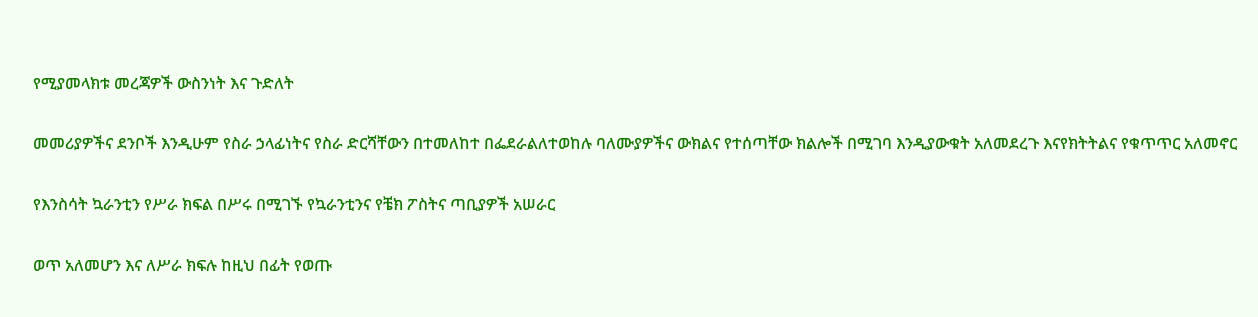የሚያመላክቱ መረጃዎች ውስንነት እና ጉድለት

መመሪያዎችና ደንቦች እንዲሁም የስራ ኃላፊነትና የስራ ድርሻቸውን በተመለከተ በፌደራልለተወከሉ ባለሙያዎችና ውክልና የተሰጣቸው ክልሎች በሚገባ እንዲያውቁት አለመደረጉ እናየክትትልና የቁጥጥር አለመኖር

የእንስሳት ኳራንቲን የሥራ ክፍል በሥሩ በሚገኙ የኳራንቲንና የቼክ ፖስትና ጣቢያዎች አሠራር

ወጥ አለመሆን እና ለሥራ ክፍሉ ከዚህ በፊት የወጡ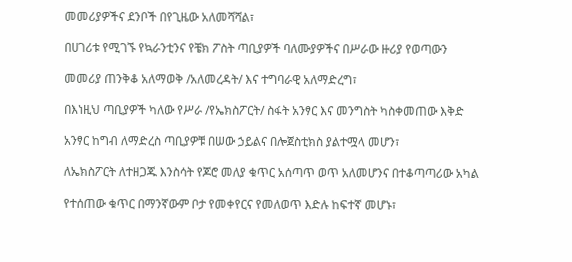መመሪያዎችና ደንቦች በየጊዜው አለመሻሻል፣

በሀገሪቱ የሚገኙ የኳራንቲንና የቼክ ፖስት ጣቢያዎች ባለሙያዎችና በሥራው ዙሪያ የወጣውን

መመሪያ ጠንቅቆ አለማወቅ /አለመረዳት/ እና ተግባራዊ አለማድረግ፣

በእነዚህ ጣቢያዎች ካለው የሥራ /የኤክስፖርት/ ስፋት አንፃር እና መንግስት ካስቀመጠው እቅድ

አንፃር ከግብ ለማድረስ ጣቢያዎቹ በሠው ኃይልና በሎጀስቲክስ ያልተሟላ መሆን፣

ለኤክስፖርት ለተዘጋጁ እንስሳት የጆሮ መለያ ቁጥር አሰጣጥ ወጥ አለመሆንና በተቆጣጣሪው አካል

የተሰጠው ቁጥር በማንኛውም ቦታ የመቀየርና የመለወጥ እድሉ ከፍተኛ መሆኑ፣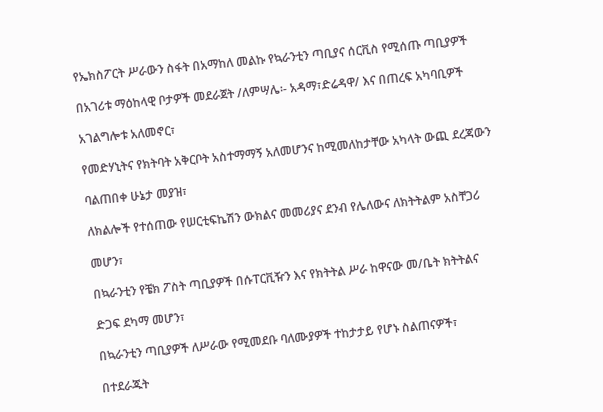የኤክስፖርት ሥራውን ስፋት በአማከለ መልኩ የኳራንቲን ጣቢያና ሰርቪስ የሚሰጡ ጣቢያዎች

በአገሪቱ ማዕከላዊ ቦታዎች መደራጀት /ለምሣሌ፡- አዳማ፣ድሬዳዋ/ እና በጠረፍ አካባቢዎች

አገልግሎቱ አለመኖር፣

የመድሃኒትና የክትባት አቅርቦት አስተማማኝ አለመሆንና ከሚመለከታቸው አካላት ውጪ ደረጃውን

ባልጠበቀ ሁኔታ መያዝ፣

ለክልሎች የተሰጠው የሠርቲፍኬሽን ውክልና መመሪያና ደንብ የሌለውና ለክትትልም አስቸጋሪ

መሆን፣

በኳራንቲን የቼክ ፖስት ጣቢያዎች በሱፐርቪዥን እና የክትትል ሥራ ከዋናው መ/ቤት ክትትልና

ድጋፍ ደካማ መሆን፣

በኳራንቲን ጣቢያዎች ለሥራው የሚመደቡ ባለሙያዎች ተከታታይ የሆኑ ስልጠናዎች፣

በተደራጁት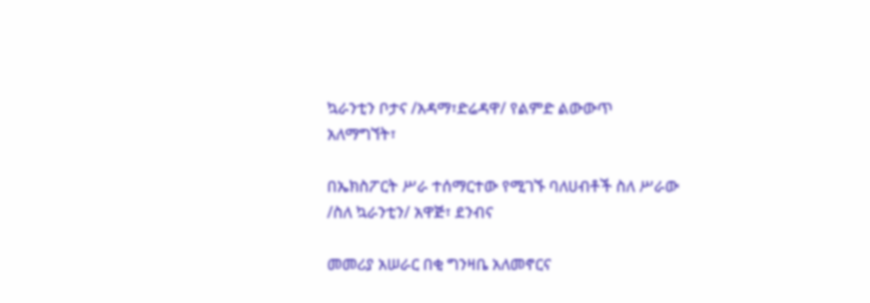ኳራንቲን ቦታና /አዳማ፣ድሬዳዋ/ የልምድ ልውውጥ አለማግኘት፣

በኤክስፖርት ሥራ ተሰማርተው የሚገኙ ባለሀብቶች ስለ ሥራው /ስለ ኳራንቲን/ አዋጅ፣ ደንብና

መመሪያ አሠራር በቂ ግንዛቤ አለመኖርና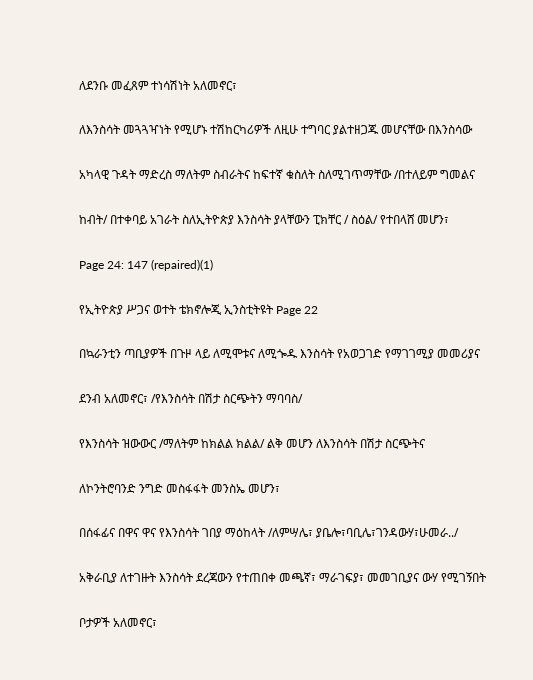ለደንቡ መፈጸም ተነሳሽነት አለመኖር፣

ለእንስሳት መጓጓዣነት የሚሆኑ ተሽከርካሪዎች ለዚሁ ተግባር ያልተዘጋጁ መሆናቸው በእንስሳው

አካላዊ ጉዳት ማድረስ ማለትም ስብራትና ከፍተኛ ቁስለት ስለሚገጥማቸው /በተለይም ግመልና

ከብት/ በተቀባይ አገራት ስለኢትዮጵያ እንስሳት ያላቸውን ፒክቸር / ስዕል/ የተበላሸ መሆን፣

Page 24: 147 (repaired)(1)

የኢትዮጵያ ሥጋና ወተት ቴክኖሎጂ ኢንስቲትዩት Page 22

በኳራንቲን ጣቢያዎች በጉዞ ላይ ለሚሞቱና ለሚጐዱ እንስሳት የአወጋገድ የማገገሚያ መመሪያና

ደንብ አለመኖር፣ /የእንስሳት በሽታ ስርጭትን ማባባስ/

የእንስሳት ዝውውር /ማለትም ከክልል ክልል/ ልቅ መሆን ለእንስሳት በሽታ ስርጭትና

ለኮንትሮባንድ ንግድ መስፋፋት መንስኤ መሆን፣

በሰፋፊና በዋና ዋና የእንስሳት ገበያ ማዕከላት /ለምሣሌ፣ ያቤሎ፣ባቢሌ፣ገንዳውሃ፣ሁመራ../

አቅራቢያ ለተገዙት እንስሳት ደረጃውን የተጠበቀ መጫኛ፣ ማራገፍያ፣ መመገቢያና ውሃ የሚገኝበት

ቦታዎች አለመኖር፣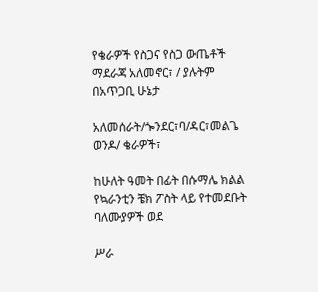የቄራዎች የስጋና የስጋ ውጤቶች ማደራጃ አለመኖር፣ / ያሉትም በአጥጋቢ ሁኔታ

አለመሰራት/ጐንደር፣ባ/ዳር፣መልጌ ወንዶ/ ቄራዎች፣

ከሁለት ዓመት በፊት በሱማሌ ክልል የኳራንቲን ቼክ ፖስት ላይ የተመደቡት ባለሙያዎች ወደ

ሥራ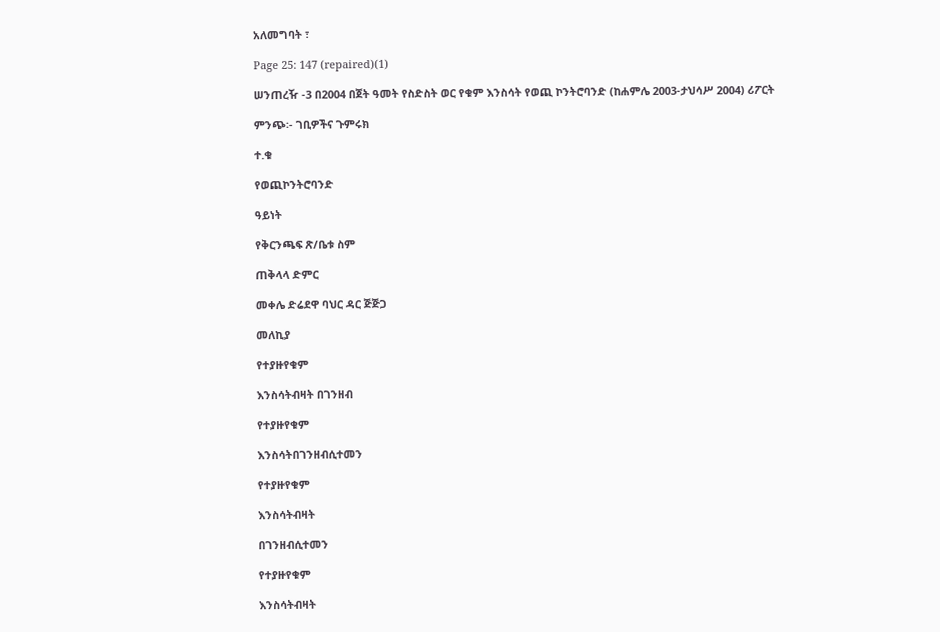አለመግባት ፣

Page 25: 147 (repaired)(1)

ሠንጠረዥ -3 በ2004 በጀት ዓመት የስድስት ወር የቁም እንስሳት የወጪ ኮንትሮባንድ (ከሐምሌ 2003-ታህሳሥ 2004) ሪፖርት

ምንጭ፡- ገቢዎችና ጉምሩክ

ተ.ቁ

የወጪኮንትሮባንድ

ዓይነት

የቅርንጫፍ ጽ/ቤቱ ስም

ጠቅላላ ድምር

መቀሌ ድሬደዋ ባህር ዳር ጅጅጋ

መለኪያ

የተያዙየቁም

እንስሳትብዛት በገንዘብ

የተያዙየቁም

እንስሳትበገንዘብሲተመን

የተያዙየቁም

እንስሳትብዛት

በገንዘብሲተመን

የተያዙየቁም

እንስሳትብዛት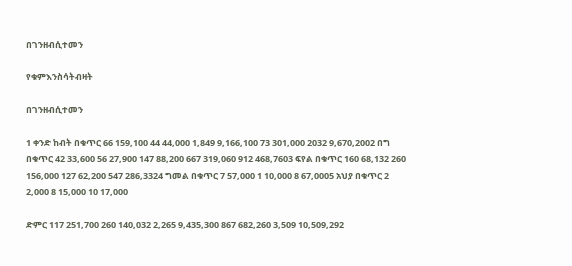በገንዘብሲተመን

የቁምእንስሳትብዛት

በገንዘብሲተመን

1 ቀንድ ከብት በቁጥር 66 159,100 44 44,000 1,849 9,166,100 73 301,000 2032 9,670,2002 በግ በቁጥር 42 33,600 56 27,900 147 88,200 667 319,060 912 468,7603 ፍየል በቁጥር 160 68,132 260 156,000 127 62,200 547 286,3324 ግመል በቁጥር 7 57,000 1 10,000 8 67,0005 አህያ በቁጥር 2 2,000 8 15,000 10 17,000

ድምር 117 251,700 260 140,032 2,265 9,435,300 867 682,260 3,509 10,509,292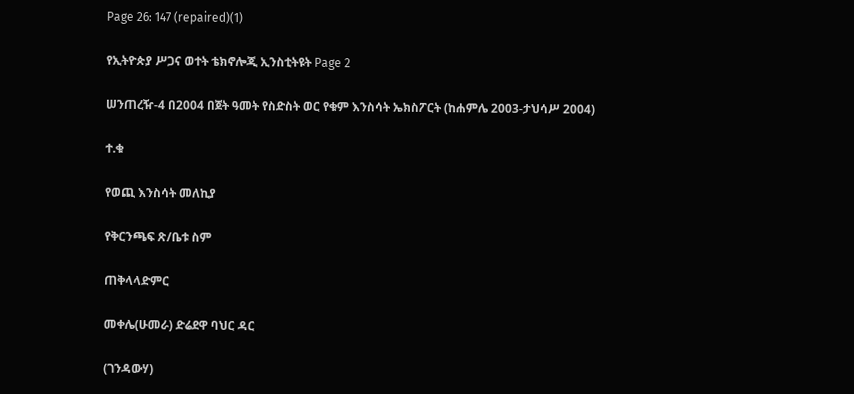Page 26: 147 (repaired)(1)

የኢትዮጵያ ሥጋና ወተት ቴክኖሎጂ ኢንስቲትዩት Page 2

ሠንጠረዥ-4 በ2004 በጀት ዓመት የስድስት ወር የቁም እንስሳት ኤክስፖርት (ከሐምሌ 2003-ታህሳሥ 2004)

ተ.ቁ

የወጪ እንስሳት መለኪያ

የቅርንጫፍ ጽ/ቤቱ ስም

ጠቅላላድምር

መቀሌ(ሁመራ) ድሬደዋ ባህር ዳር

(ገንዳውሃ)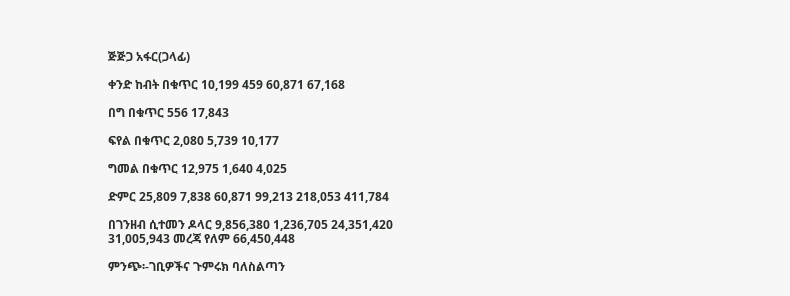ጅጅጋ አፋር(ጋላፊ)

ቀንድ ከብት በቁጥር 10,199 459 60,871 67,168

በግ በቁጥር 556 17,843

ፍየል በቁጥር 2,080 5,739 10,177

ግመል በቁጥር 12,975 1,640 4,025

ድምር 25,809 7,838 60,871 99,213 218,053 411,784

በገንዘብ ሲተመን ዶላር 9,856,380 1,236,705 24,351,420 31,005,943 መረጃ የለም 66,450,448

ምንጭ፡-ገቢዎችና ጉምሩክ ባለስልጣን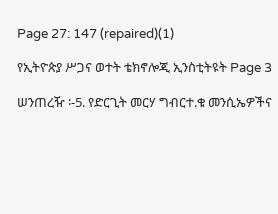Page 27: 147 (repaired)(1)

የኢትዮጵያ ሥጋና ወተት ቴክኖሎጂ ኢንስቲትዩት Page 3

ሠንጠረዥ ፡-5. የድርጊት መርሃ ግብርተ.ቁ መንሲኤዎችና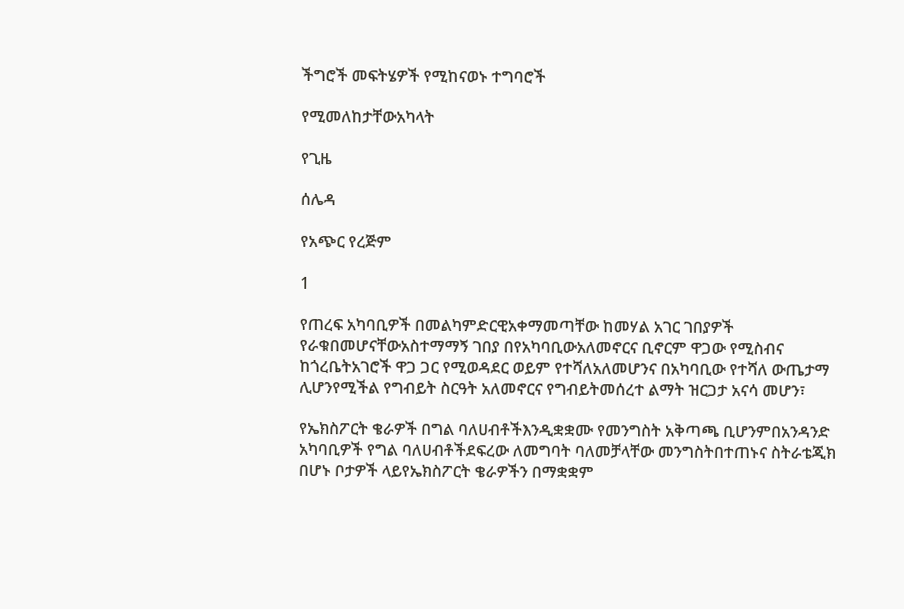ችግሮች መፍትሄዎች የሚከናወኑ ተግባሮች

የሚመለከታቸውአካላት

የጊዜ

ሰሌዳ

የአጭር የረጅም

1

የጠረፍ አካባቢዎች በመልካምድርዊአቀማመጣቸው ከመሃል አገር ገበያዎች የራቁበመሆናቸውአስተማማኝ ገበያ በየአካባቢውአለመኖርና ቢኖርም ዋጋው የሚስብና ከጎረቤትአገሮች ዋጋ ጋር የሚወዳደር ወይም የተሻለአለመሆንና በአካባቢው የተሻለ ውጤታማ ሊሆንየሚችል የግብይት ስርዓት አለመኖርና የግብይትመሰረተ ልማት ዝርጋታ አናሳ መሆን፣

የኤክስፖርት ቄራዎች በግል ባለሀብቶችእንዲቋቋሙ የመንግስት አቅጣጫ ቢሆንምበአንዳንድ አካባቢዎች የግል ባለሀብቶችደፍረው ለመግባት ባለመቻላቸው መንግስትበተጠኑና ስትራቴጂክ በሆኑ ቦታዎች ላይየኤክስፖርት ቄራዎችን በማቋቋም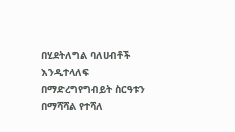በሂደትለግል ባለሀብቶች እንዲተላለፍ በማድረግየግብይት ስርዓቱን በማሻሻል የተሻለ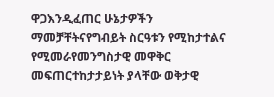ዋጋእንዲፈጠር ሁኔታዎችን ማመቻቸትናየግብይት ስርዓቱን የሚከታተልና የሚመራየመንግስታዊ መዋቅር መፍጠርተከታታይነት ያላቸው ወቅታዊ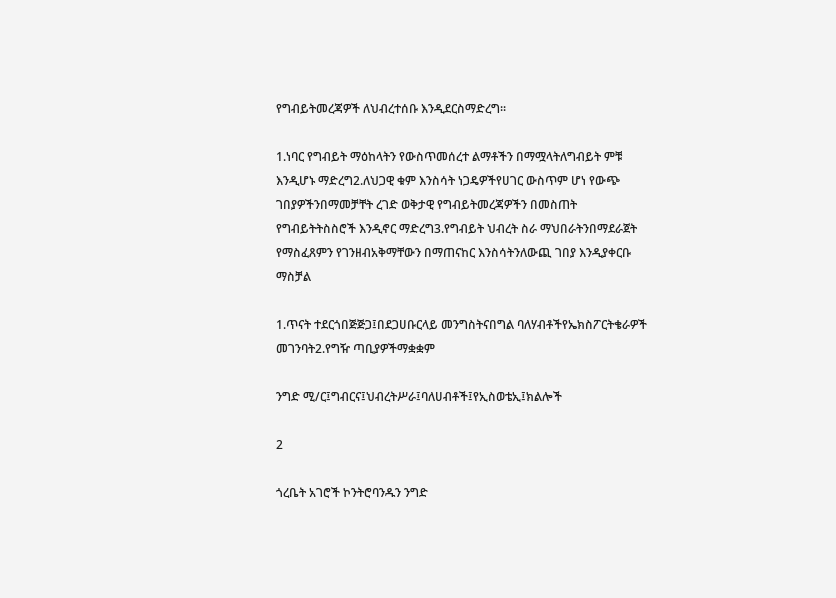የግብይትመረጃዎች ለህብረተሰቡ እንዲደርስማድረግ፡፡

1.ነባር የግብይት ማዕከላትን የውስጥመሰረተ ልማቶችን በማሟላትለግብይት ምቹ እንዲሆኑ ማድረግ2.ለህጋዊ ቁም እንስሳት ነጋዴዎችየሀገር ውስጥም ሆነ የውጭ ገበያዎችንበማመቻቸት ረገድ ወቅታዊ የግብይትመረጃዎችን በመስጠት የግብይትትስስሮች እንዲኖር ማድረግ3.የግብይት ህብረት ስራ ማህበራትንበማደራጀት የማስፈጸምን የገንዘብአቅማቸውን በማጠናከር እንስሳትንለውጪ ገበያ እንዲያቀርቡ ማስቻል

1.ጥናት ተደርጎበጅጅጋ፤በደጋሀቡርላይ መንግስትናበግል ባለሃብቶችየኤክስፖርትቄራዎች መገንባት2.የግዥ ጣቢያዎችማቋቋም

ንግድ ሚ/ር፤ግብርና፤ህብረትሥራ፤ባለሀብቶች፤የኢስወቴኢ፤ክልሎች

2

ጎረቤት አገሮች ኮንትሮባንዱን ንግድ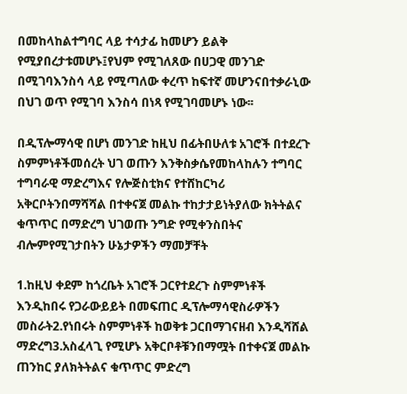በመከላከልተግባር ላይ ተሳታፊ ከመሆን ይልቅ የሚያበረታቱመሆኑ፤የህም የሚገለጸው በሀጋዊ መንገድ በሚገባእንስሳ ላይ የሚጣለው ቀረጥ ከፍተኛ መሆንናበተቃራኒው በህገ ወጥ የሚገባ እንስሳ በነጻ የሚገባመሆኑ ነው፡፡

በዲፕሎማሳዊ በሆነ መንገድ ከዚህ በፊትበሁለቱ አገሮች በተደረጉ ስምምነቶችመሰረት ህገ ወጡን እንቅስቃሴየመከላከሉን ተግባር ተግባራዊ ማድረግእና የሎጅስቲክና የተሸከርካሪ አቅርቦትንበማሻሻል በተቀናጀ መልኩ ተከታታይነትያለው ክትትልና ቁጥጥር በማድረግ ህገወጡ ንግድ የሚቀንስበትና ብሎምየሚገታበትን ሁኔታዎችን ማመቻቸት

1.ከዚህ ቀደም ከጎረቤት አገሮች ጋርየተደረጉ ስምምነቶች እንዲከበሩ የጋራውይይት በመፍጠር ዲፕሎማሳዊስራዎችን መስራት2.የነበሩት ስምምነቶች ከወቅቱ ጋርበማገናዘብ እንዲሻሸል ማድረግ3.አስፈላጊ የሚሆኑ አቅርቦቶቹንበማሟት በተቀናጀ መልኩ ጠንከር ያለክትትልና ቁጥጥር ምድረግ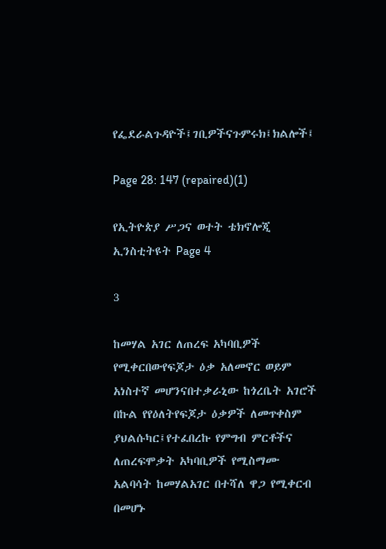የፌደራልጉዳዮች፤ገቢዎችናጉምሩክ፤ክልሎች፤

Page 28: 147 (repaired)(1)

የኢትዮጵያ ሥጋና ወተት ቴክኖሎጂ ኢንስቲትዩት Page 4

3

ከመሃል አገር ለጠረፍ አካባቢዎች የሚቀርበውየፍጆታ ዕቃ አለመኖር ወይም አነስተኛ መሆንናበተቃራኒው ከጎረቤት አገሮች በኩል የየዕለትየፍጆታ ዕቃዎች ለመጥቀስም ያህልሱካር፤የተፈበረኩ የምግብ ምርቶችና ለጠረፍሞቃት አካባቢዎች የሚስማሙ አልባሳት ከመሃልአገር በተሻለ ዋጋ የሚቀርብ በመሆኑ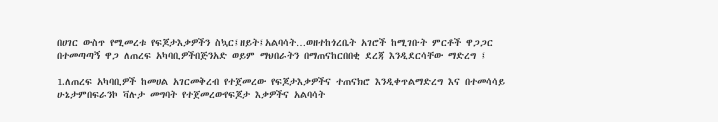በሀገር ውስጥ የሚመረቱ የፍጆታእቃዎችን ስኳር፤ዘይት፤አልባሳት…ወዘተከጎረቤት አገሮች ከሚገቡት ምርቶች ዋጋጋር በተመጣጣኝ ዋጋ ለጠረፍ አካባቢዎችበጅንአድ ወይም ማህበራትን በማጠናከርበበቂ ደረጃ እንዲደርሳቸው ማድረግ ፤

1.ለጠረፍ አካባቢዎች ከመሀል አገርመቅረብ የተጀመረው የፍጆታእቃዎችና ተጠናክሮ እንዲቀጥልማድረግ እና በተመሳሳይ ሁኔታምበፍራንኮ ቫሉታ መግባት የተጀመረውየፍጆታ እቃዎችና አልባሳት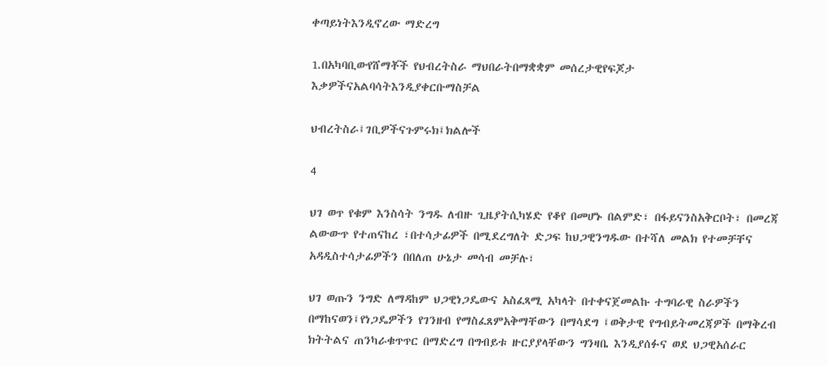ቀጣይነትእንዲኖረው ማድረግ

1.በአካባቢውየሸማቾች የህብረትስራ ማህበራትበማቋቋም መሰረታዊየፍጆታ እቃዎችናአልባሳትእንዲያቀርቡማስቻል

ህብረትስራ፤ገቢዎችናጉምሩክ፤ክልሎች

4

ህገ ወጥ የቁም እንስሳት ንግዱ ለብዙ ጊዜያትሲካሄድ የቆየ በመሆኑ በልምድ፣ በፋይናንስአቅርቦት፣ በመረጃ ልውውጥ የተጠናከረ ፣በተሳታፊዎች በሚደረግለት ድጋፍ ከህጋዊንግዱው በተሻለ መልክ የተመቻቸና አዳዲስተሳታፊዎችን በበለጠ ሁኔታ መሳብ መቻሉ፣

ህገ ወጡን ንግድ ለማዳከም ህጋዊነጋዴውና አስፈጻሚ አካላት በተቀናጀመልኩ ተግባራዊ ስራዎችን በማከናወን፤የነጋዴዎችን የገንዘብ የማስፈጸምአቅማቸውን በማሳደግ ፤ወቅታዊ የግብይትመረጃዎች በማቅረብ ክትትልና ጠንካራቁጥጥር በማድረግ በግብይቱ ዙርያያላቸውን ግንዛቤ እንዲያሰፉና ወደ ህጋዊአሰራር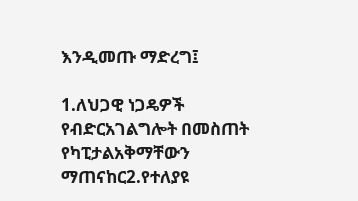እንዲመጡ ማድረግ፤

1.ለህጋዊ ነጋዴዎች የብድርአገልግሎት በመስጠት የካፒታልአቅማቸውን ማጠናከር2.የተለያዩ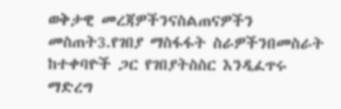ወቅታዊ መረጃዎችንናስልጠናዎችን መስጠት3.የገበያ ማስፋፋት ስራዎችንበመስራት ከተቀባዮች ጋር የገበያትስስር እንዲፈጥሩ ማድረግ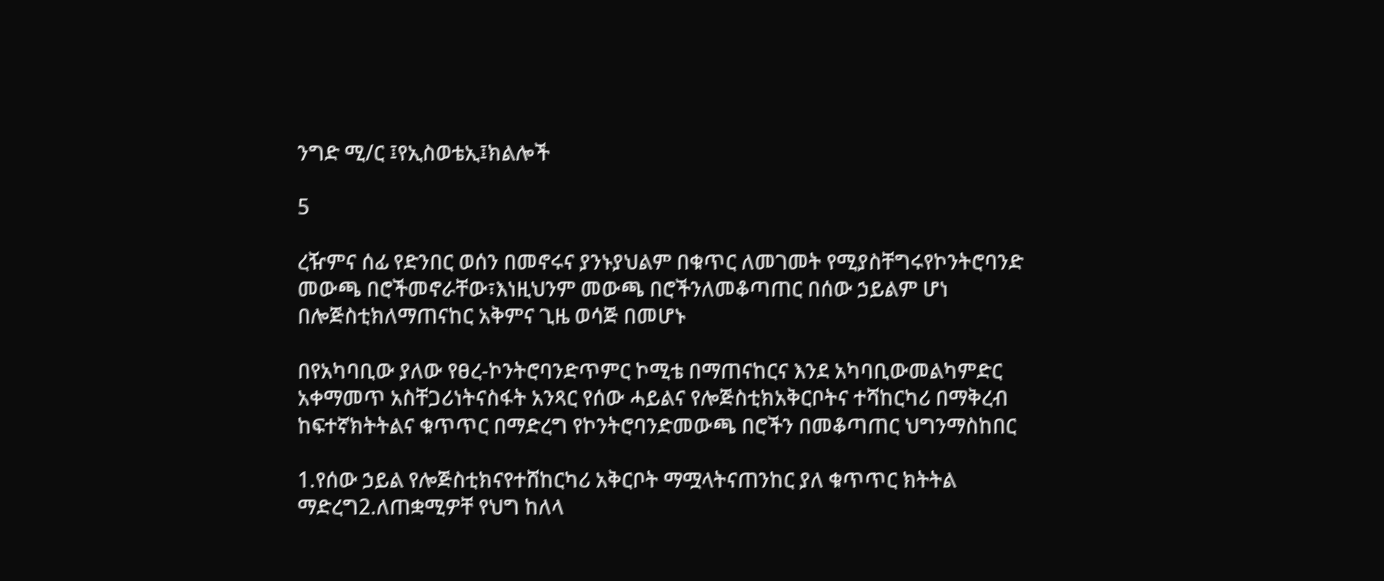ንግድ ሚ/ር ፤የኢስወቴኢ፤ክልሎች

5

ረዥምና ሰፊ የድንበር ወሰን በመኖሩና ያንኑያህልም በቁጥር ለመገመት የሚያስቸግሩየኮንትሮባንድ መውጫ በሮችመኖራቸው፣እነዚህንም መውጫ በሮችንለመቆጣጠር በሰው ኃይልም ሆነ በሎጅስቲክለማጠናከር አቅምና ጊዜ ወሳጅ በመሆኑ

በየአካባቢው ያለው የፀረ-ኮንትሮባንድጥምር ኮሚቴ በማጠናከርና እንደ አካባቢውመልካምድር አቀማመጥ አስቸጋሪነትናስፋት አንጻር የሰው ሓይልና የሎጅስቲክአቅርቦትና ተሻከርካሪ በማቅረብ ከፍተኛክትትልና ቁጥጥር በማድረግ የኮንትሮባንድመውጫ በሮችን በመቆጣጠር ህግንማስከበር

1.የሰው ኃይል የሎጅስቲክናየተሸከርካሪ አቅርቦት ማሟላትናጠንከር ያለ ቁጥጥር ክትትል ማድረግ2.ለጠቋሚዎቸ የህግ ከለላ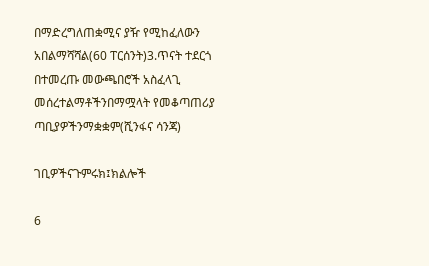በማድረግለጠቋሚና ያዥ የሚከፈለውን አበልማሻሻል(60 ፐርሰንት)3.ጥናት ተደርጎ በተመረጡ መውጫበሮች አስፈላጊ መሰረተልማቶችንበማሟላት የመቆጣጠሪያ ጣቢያዎችንማቋቋም(ሺንፋና ሳንጃ)

ገቢዎችናጉምሩክ፤ክልሎች

6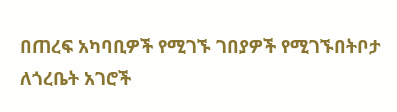በጠረፍ አካባቢዎች የሚገኙ ገበያዎች የሚገኙበትቦታ ለጎረቤት አገሮች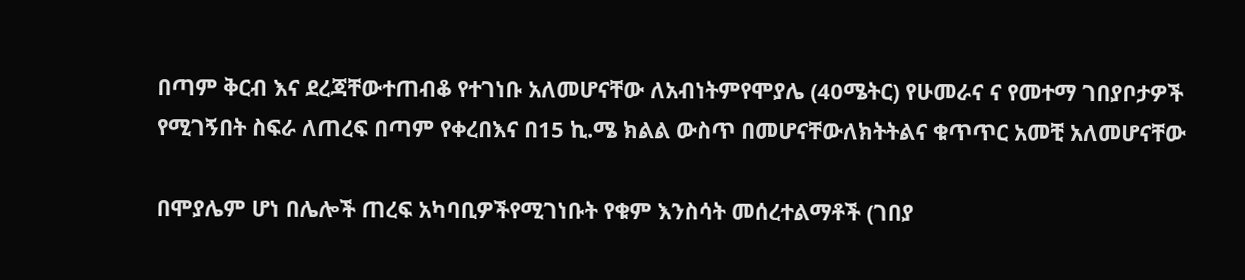በጣም ቅርብ እና ደረጃቸውተጠብቆ የተገነቡ አለመሆናቸው ለአብነትምየሞያሌ (40ሜትር) የሁመራና ና የመተማ ገበያቦታዎች የሚገኝበት ስፍራ ለጠረፍ በጣም የቀረበእና በ15 ኪ.ሜ ክልል ውስጥ በመሆናቸውለክትትልና ቁጥጥር አመቺ አለመሆናቸው

በሞያሌም ሆነ በሌሎች ጠረፍ አካባቢዎችየሚገነቡት የቁም እንስሳት መሰረተልማቶች (ገበያ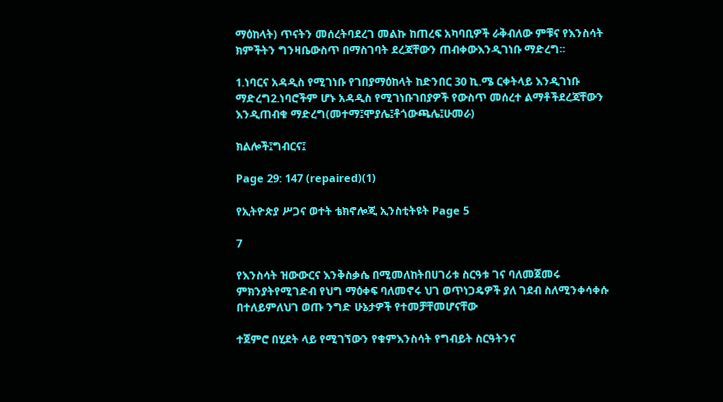ማዕከላት) ጥናትን መሰረትባደረገ መልኩ ከጠረፍ አካባቢዎች ራቅብለው ምቹና የእንስሳት ክምችትን ግንዛቤውስጥ በማስገባት ደረጃቸውን ጠብቀውእንዲገነቡ ማድረግ፡፡

1.ነባርና አዳዲስ የሚገነቡ የገበያማዕከላት ከድንበር 30 ኪ.ሜ ርቀትላይ እንዲገነቡ ማድረግ2.ነባሮችም ሆኑ አዳዲስ የሚገነቡገበያዎች የውስጥ መሰረተ ልማቶችደረጃቸውን እንዲጠብቁ ማድረግ(መተማ፤ሞያሌ፤ቶጎውጫሌ፤ሁመራ)

ክልሎች፤ግብርና፤

Page 29: 147 (repaired)(1)

የኢትዮጵያ ሥጋና ወተት ቴክኖሎጂ ኢንስቲትዩት Page 5

7

የእንስሳት ዝውውርና እንቅስቃሴ በሚመለከትበሀገሪቱ ስርዓቱ ገና ባለመጀመሩ ምክንያትየሚገድብ የህግ ማዕቀፍ ባለመኖሩ ህገ ወጥነጋዴዎች ያለ ገደብ ስለሚንቀሳቀሱ በተለይምለህገ ወጡ ንግድ ሁኔታዎች የተመቻቸመሆናቸው

ተጀምሮ በሂደት ላይ የሚገኘውን የቁምእንስሳት የግብይት ስርዓትንና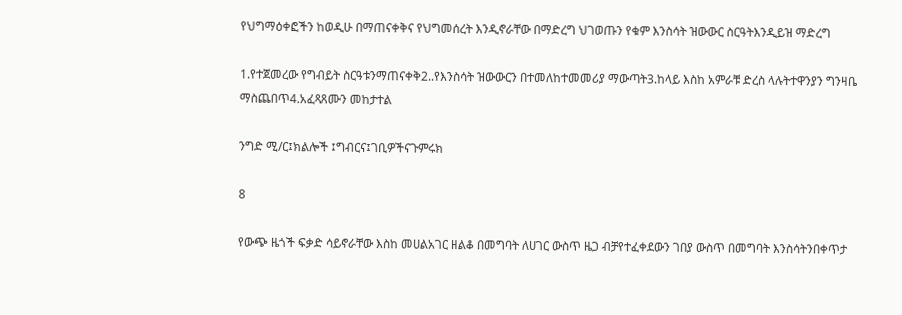የህግማዕቀፎችን ከወዲሁ በማጠናቀቅና የህግመሰረት እንዲኖራቸው በማድረግ ህገወጡን የቁም እንስሳት ዝውውር ስርዓትእንዲይዝ ማድረግ

1.የተጀመረው የግብይት ስርዓቱንማጠናቀቅ2..የእንስሳት ዝውውርን በተመለከተመመሪያ ማውጣት3.ከላይ እስከ አምራቹ ድረስ ላሉትተዋንያን ግንዛቤ ማስጨበጥ4.አፈጻጸሙን መከታተል

ንግድ ሚ/ር፤ክልሎች ፤ግብርና፤ገቢዎችናጉምሩክ

8

የውጭ ዜጎች ፍቃድ ሳይኖራቸው እስከ መሀልአገር ዘልቆ በመግባት ለሀገር ውስጥ ዜጋ ብቻየተፈቀደውን ገበያ ውስጥ በመግባት እንስሳትንበቀጥታ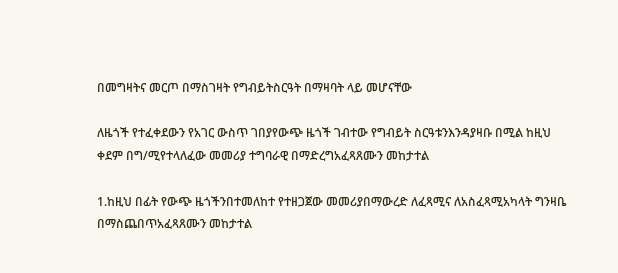በመግዛትና መርጦ በማስገዛት የግብይትስርዓት በማዛባት ላይ መሆናቸው

ለዜጎች የተፈቀደውን የአገር ውስጥ ገበያየውጭ ዜጎች ገብተው የግብይት ስርዓቱንእንዳያዛቡ በሚል ከዚህ ቀደም በግ/ሚየተላለፈው መመሪያ ተግባራዊ በማድረግአፈጻጸሙን መከታተል

1.ከዚህ በፊት የውጭ ዜጎችንበተመለከተ የተዘጋጀው መመሪያበማውረድ ለፈጻሚና ለአስፈጻሚአካላት ግንዛቤ በማስጨበጥአፈጻጸሙን መከታተል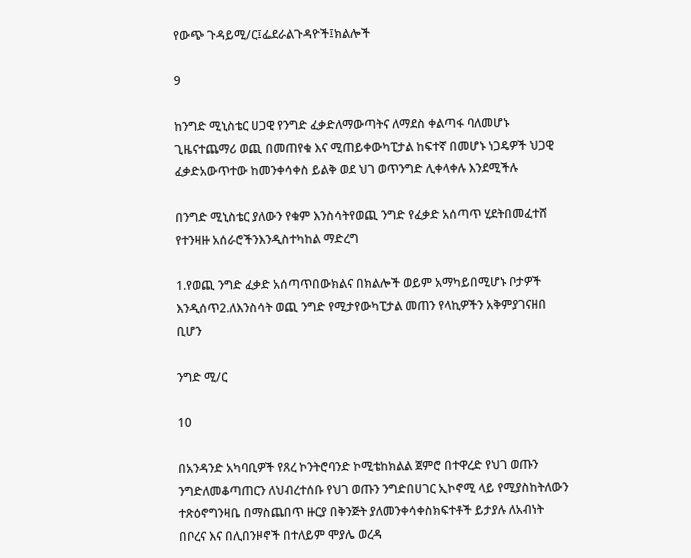የውጭ ጉዳይሚ/ር፤ፌደራልጉዳዮች፤ክልሎች

9

ከንግድ ሚኒስቴር ሀጋዊ የንግድ ፈቃድለማውጣትና ለማደስ ቀልጣፋ ባለመሆኑ ጊዜናተጨማሪ ወጪ በመጠየቁ እና ሚጠይቀውካፒታል ከፍተኛ በመሆኑ ነጋዴዎች ህጋዊ ፈቃድአውጥተው ከመንቀሳቀስ ይልቅ ወደ ህገ ወጥንግድ ሊቀላቀሉ እንደሚችሉ

በንግድ ሚኒስቴር ያለውን የቁም እንስሳትየወጪ ንግድ የፈቃድ አሰጣጥ ሂደትበመፈተሸ የተንዛዙ አሰራሮችንእንዲስተካከል ማድረግ

1.የወጪ ንግድ ፈቃድ አሰጣጥበውክልና በክልሎች ወይም አማካይበሚሆኑ ቦታዎች እንዲሰጥ2.ለእንስሳት ወጪ ንግድ የሚታየውካፒታል መጠን የላኪዎችን አቅምያገናዘበ ቢሆን

ንግድ ሚ/ር

10

በአንዳንድ አካባቢዎች የጸረ ኮንትሮባንድ ኮሚቴከክልል ጀምሮ በተዋረድ የህገ ወጡን ንግድለመቆጣጠርን ለህብረተሰቡ የህገ ወጡን ንግድበሀገር ኢኮኖሚ ላይ የሚያስከትለውን ተጽዕኖግንዛቤ በማስጨበጥ ዙርያ በቅንጅት ያለመንቀሳቀስክፍተቶች ይታያሉ ለአብነት በቦረና እና በሊበንዞኖች በተለይም ሞያሌ ወረዳ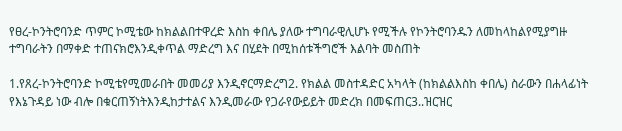የፀረ-ኮንትሮባንድ ጥምር ኮሚቴው ከክልልበተዋረድ እስከ ቀበሌ ያለው ተግባራዊሊሆኑ የሚችሉ የኮንትሮባንዱን ለመከላከልየሚያግዙ ተግባራትን በማቀድ ተጠናክሮእንዲቀጥል ማድረግ እና በሂደት በሚከሰቱችግሮች እልባት መስጠት

1.የጸረ-ኮንትሮባንድ ኮሚቴየሚመራበት መመሪያ እንዲኖርማድረግ2. የክልል መስተዳድር አካላት (ከክልልእስከ ቀበሌ) ስራውን በሐላፊነት የእኔጉዳይ ነው ብሎ በቁርጠኝነትእንዲከታተልና እንዲመራው የጋራየውይይት መድረክ በመፍጠር3..ዝርዝር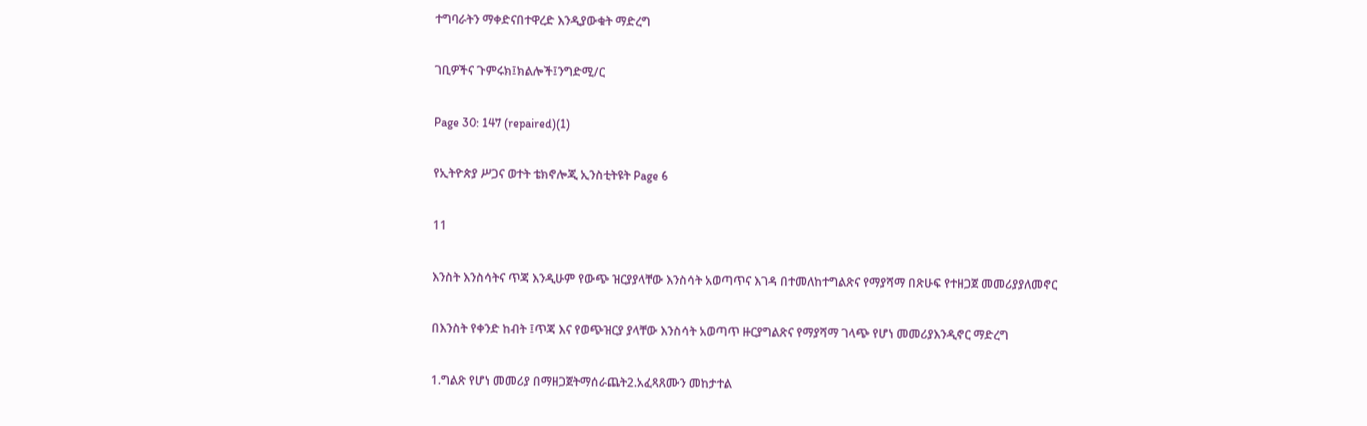ተግባራትን ማቀድናበተዋረድ እንዲያውቁት ማድረግ

ገቢዎችና ጉምሩክ፤ክልሎች፤ንግድሚ/ር

Page 30: 147 (repaired)(1)

የኢትዮጵያ ሥጋና ወተት ቴክኖሎጂ ኢንስቲትዩት Page 6

11

እንስት እንስሳትና ጥጃ እንዲሁም የውጭ ዝርያያላቸው እንስሳት አወጣጥና እገዳ በተመለከተግልጽና የማያሻማ በጽሁፍ የተዘጋጀ መመሪያያለመኖር

በእንስት የቀንድ ከብት ፤ጥጃ እና የወጭዝርያ ያላቸው እንስሳት አወጣጥ ዙርያግልጽና የማያሻማ ገላጭ የሆነ መመሪያእንዲኖር ማድረግ

1.ግልጽ የሆነ መመሪያ በማዘጋጀትማሰራጨት2.አፈጻጸሙን መከታተል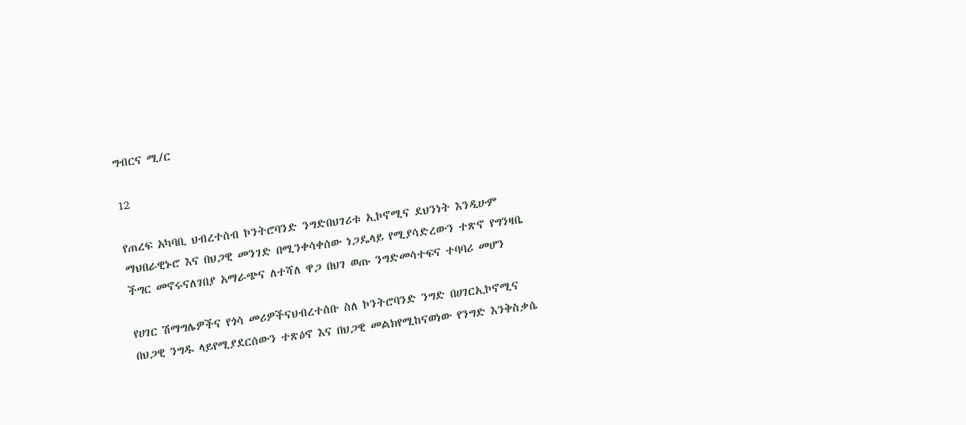ግብርና ሚ/ር

12

የጠረፍ አካባቢ ህብረተሰብ ኮንትሮባንድ ንግድበህገሪቱ ኢኮኖሚና ደህንነት እንዲሁም ማህበራዊኑሮ እና በህጋዊ መንገድ በሚንቀሳቀሰው ነጋዴላይ የሚያሳድረውን ተጽኖ የግንዛቤ ችግር መኖሩናለገበያ አማራጭና ለተሻለ ዋጋ በህገ ወጡ ንግድመሳተፍና ተባባሪ መሆን

የሀገር ሽማግሌዎችና የጎሳ መሪዎችናህብረተሰቡ ስለ ኮንትሮባንድ ንግድ በሀገርኢኮኖሚና በህጋዊ ንግዱ ላይየሚያደርሰውን ተጽዕኖ እና በህጋዊ መልክየሚከናወነው የንግድ እንቅስቃሴ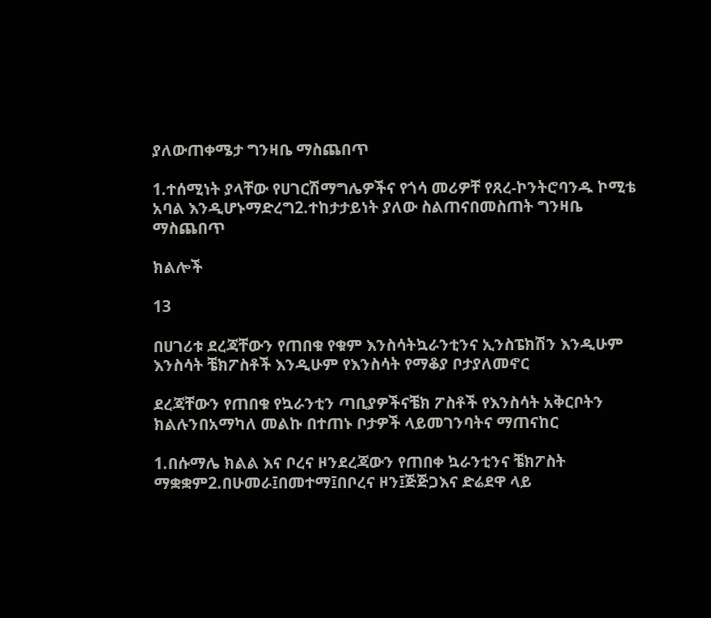ያለውጠቀሜታ ግንዛቤ ማስጨበጥ

1.ተሰሚነት ያላቸው የሀገርሽማግሌዎችና የጎሳ መሪዎቸ የጸረ-ኮንትሮባንዱ ኮሚቴ አባል እንዲሆኑማድረግ2.ተከታታይነት ያለው ስልጠናበመስጠት ግንዛቤ ማስጨበጥ

ክልሎች

13

በሀገሪቱ ደረጃቸውን የጠበቁ የቁም እንስሳትኳራንቲንና ኢንስፔክሽን እንዲሁም እንስሳት ቼክፖስቶች እንዲሁም የእንስሳት የማቆያ ቦታያለመኖር

ደረጃቸውን የጠበቁ የኳራንቲን ጣቢያዎችናቼክ ፖስቶች የእንስሳት አቅርቦትን ክልሉንበአማካለ መልኩ በተጠኑ ቦታዎች ላይመገንባትና ማጠናከር

1.በሱማሌ ክልል እና ቦረና ዞንደረጃውን የጠበቀ ኳራንቲንና ቼክፖስት ማቋቋም2.በሁመራ፤በመተማ፤በቦረና ዞን፤ጅጅጋእና ድሬደዋ ላይ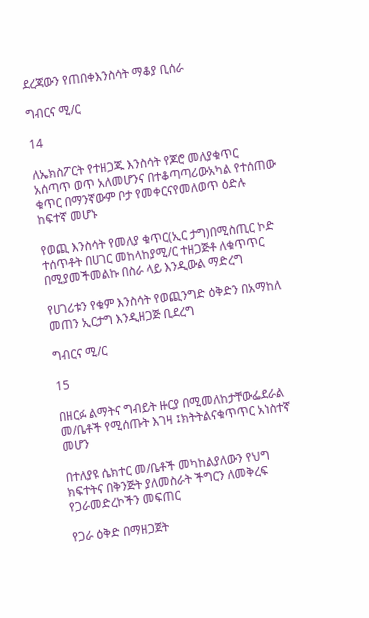ደረጃውን የጠበቀእንስሳት ማቆያ ቢሰራ

ግብርና ሚ/ር

14

ለኤክስፖርት የተዘጋጁ እንስሳት የጆሮ መለያቁጥር አሰጣጥ ወጥ አለመሆንና በተቆጣጣሪውአካል የተሰጠው ቁጥር በማንኛውም ቦታ የመቀርናየመለወጥ ዕድሉ ከፍተኛ መሆኑ

የወጪ እንስሳት የመለያ ቁጥር(ኢር ታግ)በሚስጢር ኮድ ተሰጥቶት በሀገር መከላከያሚ/ር ተዘጋጅቶ ለቁጥጥር በሚያመችመልኩ በስራ ላይ እንዲውል ማድረግ

የሀገሪቱን የቁም እንስሳት የወጪንግድ ዕቅድን በአማከለ መጠን ኢርታግ እንዲዘጋጅ ቢደረግ

ግብርና ሚ/ር

15

በዘርፉ ልማትና ግብይት ዙርያ በሚመለከታቸውፌደራል መ/ቤቶች የሚሰጡት እገዛ ፤ክትትልናቁጥጥር አነስተኛ መሆን

በተለያዩ ሴክተር መ/ቤቶች መካከልያለውን የህግ ክፍተትና በቅንጅት ያለመስራት ችግርን ለመቅረፍ የጋራመድረኮችን መፍጠር

የጋራ ዕቅድ በማዘጋጀት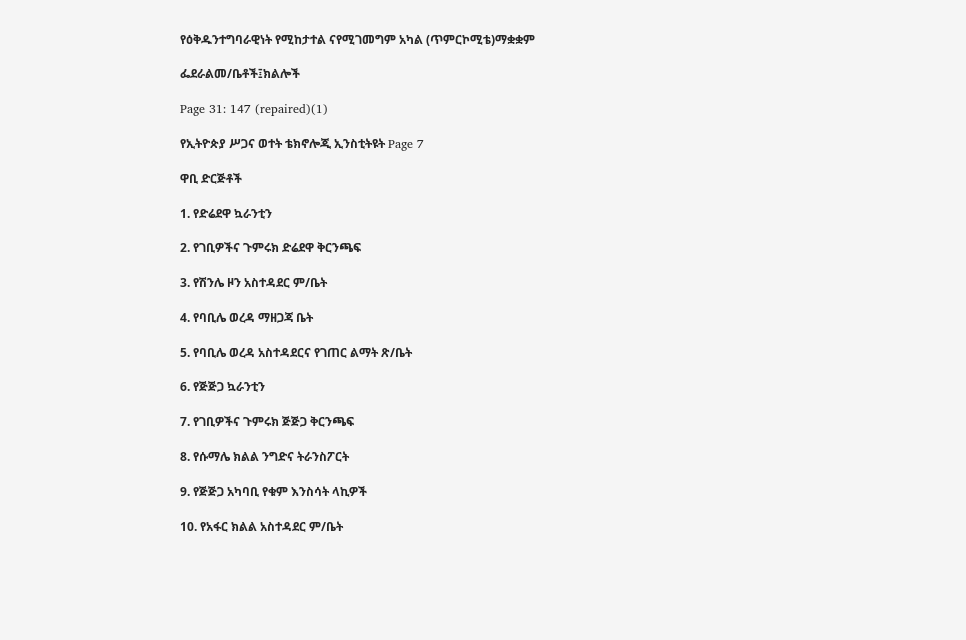የዕቅዱንተግባራዊነት የሚከታተል ናየሚገመግም አካል (ጥምርኮሚቴ)ማቋቋም

ፌደራልመ/ቤቶች፤ክልሎች

Page 31: 147 (repaired)(1)

የኢትዮጵያ ሥጋና ወተት ቴክኖሎጂ ኢንስቲትዩት Page 7

ዋቢ ድርጅቶች

1. የድሬደዋ ኳራንቲን

2. የገቢዎችና ጉምሩክ ድሬደዋ ቅርንጫፍ

3. የሽንሌ ዞን አስተዳደር ም/ቤት

4. የባቢሌ ወረዳ ማዘጋጃ ቤት

5. የባቢሌ ወረዳ አስተዳደርና የገጠር ልማት ጽ/ቤት

6. የጅጅጋ ኳራንቲን

7. የገቢዎችና ጉምሩክ ጅጅጋ ቅርንጫፍ

8. የሱማሌ ክልል ንግድና ትራንስፖርት

9. የጅጅጋ አካባቢ የቁም እንስሳት ላኪዎች

10. የአፋር ክልል አስተዳደር ም/ቤት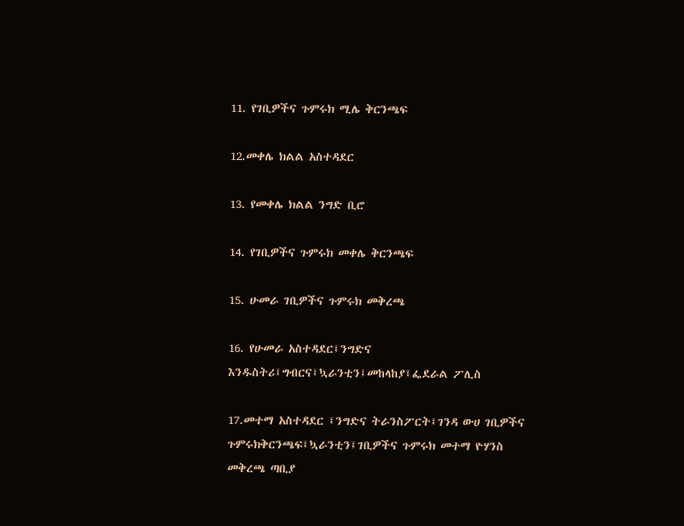11. የገቢዎችና ጉምሩክ ሚሌ ቅርንጫፍ

12.መቀሌ ክልል አስተዳደር

13. የመቀሌ ክልል ንግድ ቢሮ

14. የገቢዎችና ጉምሩክ መቀሌ ቅርንጫፍ

15. ሁመራ ገቢዎችና ጉምሩክ መቅረጫ

16. የሁመራ አስተዳደር፤ንግድና እንዱስትሪ፤ግብርና፤ኳራንቲን፤መከላከያ፤ፌደራል ፖሊስ

17.መተማ አስተዳደር ፤ንግድና ትራንስፖርት፤ገንዳ ውሀ ገቢዎችና ጉምሩክቅርንጫፍ፤ኳራንቲን፤ገቢዎችና ጉምሩክ መተማ ዮሃንስ መቅረጫ ጣቢያ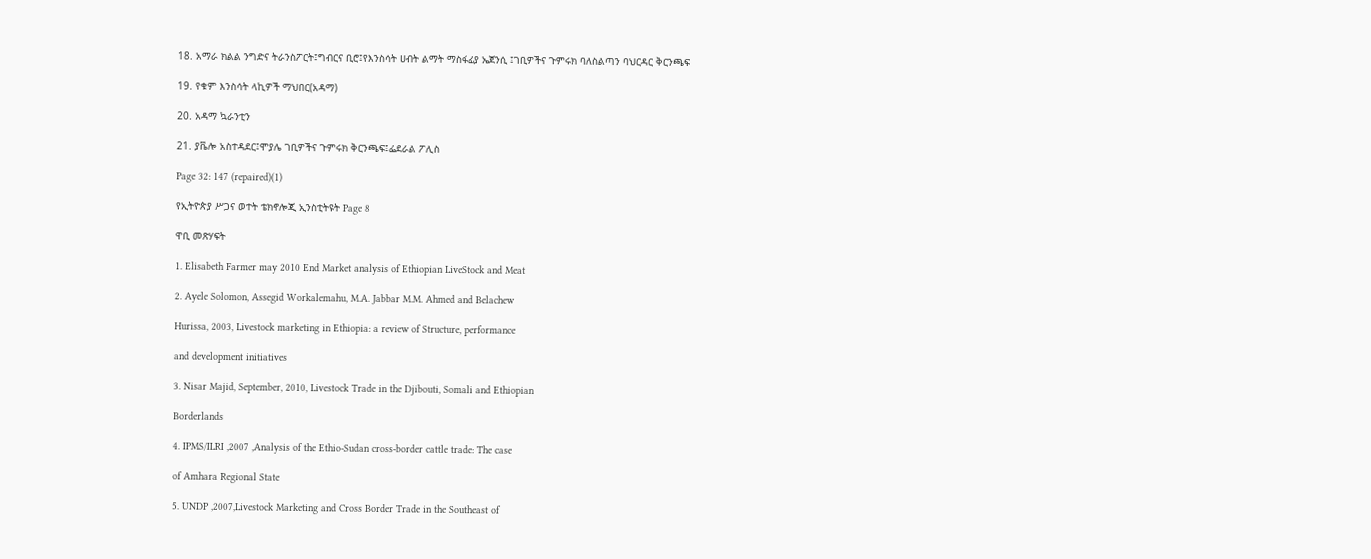18. አማራ ክልል ንግድና ትራንስፖርት፤ግብርና ቢሮ፤የእንስሳት ሀብት ልማት ማስፋፊያ ኤጀንሲ ፤ገቢዎችና ጉምሩክ ባለስልጣን ባህርዳር ቅርንጫፍ

19. የቁም እንስሳት ላኪዎች ማህበር(አዳማ)

20. አዳማ ኳራንቲን

21. ያቬሎ አስተዳደር፤ሞያሌ ገቢዎችና ጉምሩክ ቅርንጫፍ፤ፌደራል ፖሊስ

Page 32: 147 (repaired)(1)

የኢትዮጵያ ሥጋና ወተት ቴክኖሎጂ ኢንስቲትዩት Page 8

ዋቢ መጽሃፍት

1. Elisabeth Farmer may 2010 End Market analysis of Ethiopian LiveStock and Meat

2. Ayele Solomon, Assegid Workalemahu, M.A. Jabbar M.M. Ahmed and Belachew

Hurissa, 2003, Livestock marketing in Ethiopia: a review of Structure, performance

and development initiatives

3. Nisar Majid, September, 2010, Livestock Trade in the Djibouti, Somali and Ethiopian

Borderlands

4. IPMS/ILRI ,2007 ,Analysis of the Ethio-Sudan cross-border cattle trade: The case

of Amhara Regional State

5. UNDP ,2007,Livestock Marketing and Cross Border Trade in the Southeast of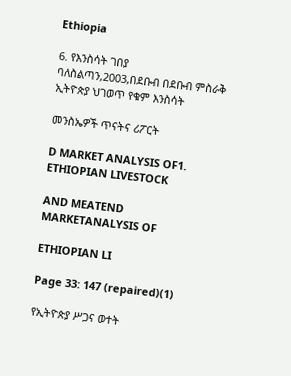Ethiopia

6. የእንስሳት ገበያ ባለስልጣን,2003,በደቡብ በደቡብ ምስራቅ ኢትዮጵያ ህገወጥ የቁም እንስሳት

መንስኤዎች ጥናትና ሪፖርት

D MARKET ANALYSIS OF1. ETHIOPIAN LIVESTOCK

AND MEATEND MARKETANALYSIS OF

ETHIOPIAN LI

Page 33: 147 (repaired)(1)

የኢትዮጵያ ሥጋና ወተት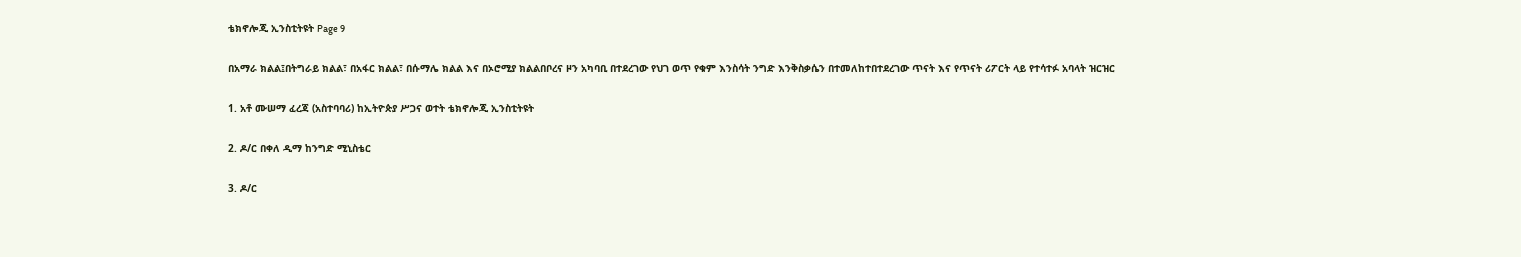ቴክኖሎጂ ኢንስቲትዩት Page 9

በአማራ ክልል፤በትግራይ ክልል፣ በአፋር ክልል፣ በሱማሌ ክልል እና በኦሮሚያ ክልልበቦረና ዞን አካባቢ በተደረገው የህገ ወጥ የቁም እንስሳት ንግድ እንቅስቃሴን በተመለከተበተደረገው ጥናት እና የጥናት ሪፖርት ላይ የተሳተፉ አባላት ዝርዝር

1. አቶ ሙሠማ ፈረጃ (አስተባባሪ) ከኢትዮጵያ ሥጋና ወተት ቴክኖሎጂ ኢንስቲትዩት

2. ዶ/ር በቀለ ዲማ ከንግድ ሚኒስቴር

3. ዶ/ር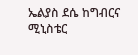ኤልያስ ደሴ ከግብርና ሚኒስቴር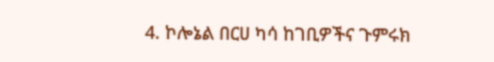4. ኮሎኔል በርሀ ካሳ ከገቢዎችና ጉምሩክ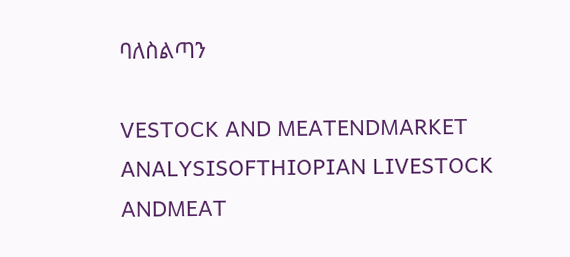ባለስልጣን

VESTOCK AND MEATENDMARKET ANALYSISOFTHIOPIAN LIVESTOCK ANDMEAT